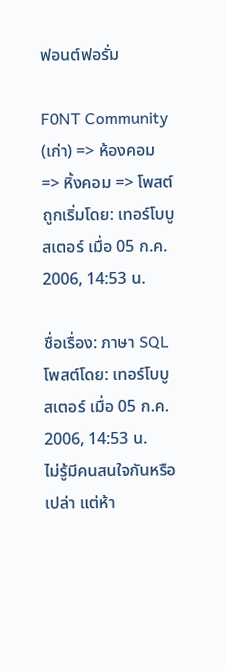ฟอนต์ฟอรั่ม

F0NT Community (เก่า) => ห้องคอม => หิ้งคอม => โพสต์ถูกเริ่มโดย: เทอร์โบบูสเตอร์ เมื่อ 05 ก.ค. 2006, 14:53 น.

ชื่อเรื่อง: ภาษา SQL
โพสต์โดย: เทอร์โบบูสเตอร์ เมื่อ 05 ก.ค. 2006, 14:53 น.
ไม่รู้มีคนสนใจกันหรือเปล่า แต่ห้า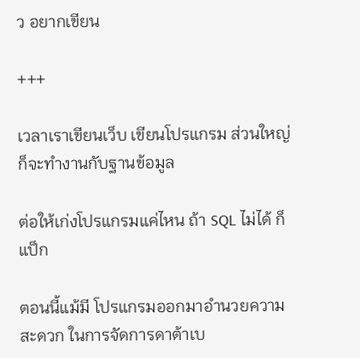ว อยากเขียน

+++

เวลาเราเขียนเว็บ เขียนโปรแกรม ส่วนใหญ่ ก็จะทำงานกับฐานข้อมูล

ต่อให้เก่งโปรแกรมแค่ไหน ถ้า SQL ไม่ได้ ก็แป็ก

ตอนนี้แม้มี โปรแกรมออกมาอำนวยความสะดวก ในการจัดการดาต้าเบ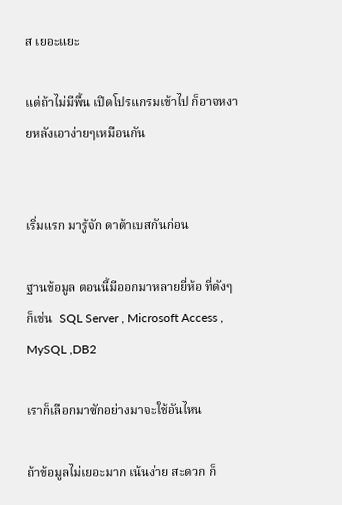ส เยอะแยะ

แต่ถ้าไม่มีพื้น เปิดโปรแกรมเข้าไป ก็อาจหงายหลังเอาง่ายๆเหมือนกัน


เริ่มแรก มารู้จัก ดาต้าเบสกันก่อน

ฐานข้อมูล ตอนนี้มีออกมาหลายยี่ห้อ ที่ดังๆก็เช่น  SQL Server , Microsoft Access , MySQL ,DB2

เราก็เลือกมาซักอย่างมาจะใช้อันไหน

ถ้าข้อมูลไม่เยอะมาก เน้นง่าย สะดวก ก็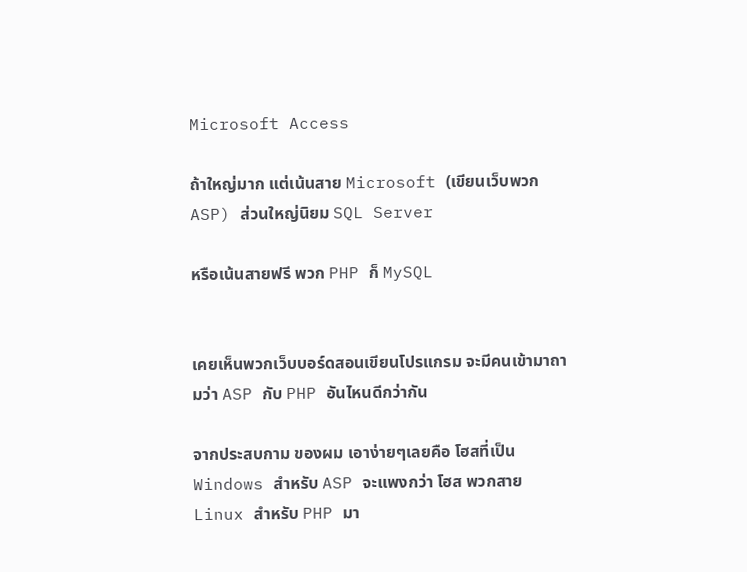Microsoft Access

ถ้าใหญ่มาก แต่เน้นสาย Microsoft (เขียนเว็บพวก ASP) ส่วนใหญ่นิยม SQL Server

หรือเน้นสายฟรี พวก PHP ก็ MySQL


เคยเห็นพวกเว็บบอร์ดสอนเขียนโปรแกรม จะมีคนเข้ามาถามว่า ASP กับ PHP อันไหนดีกว่ากัน

จากประสบกาม ของผม เอาง่ายๆเลยคือ โฮสที่เป็น Windows สำหรับ ASP จะแพงกว่า โฮส พวกสาย Linux สำหรับ PHP มา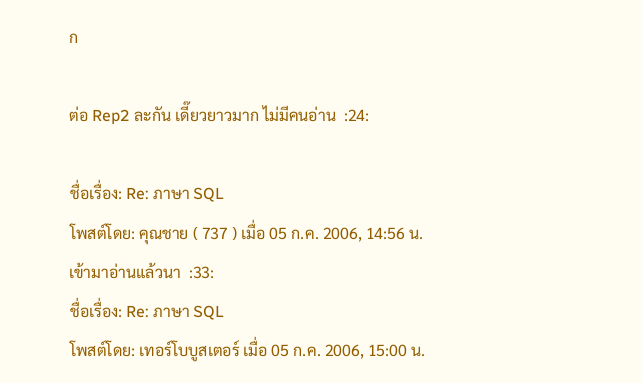ก

ต่อ Rep2 ละกัน เดี๊ยวยาวมาก ไม่มีคนอ่าน  :24:

ชื่อเรื่อง: Re: ภาษา SQL
โพสต์โดย: คุณชาย ( 737 ) เมื่อ 05 ก.ค. 2006, 14:56 น.
เข้ามาอ่านแล้วนา  :33:
ชื่อเรื่อง: Re: ภาษา SQL
โพสต์โดย: เทอร์โบบูสเตอร์ เมื่อ 05 ก.ค. 2006, 15:00 น.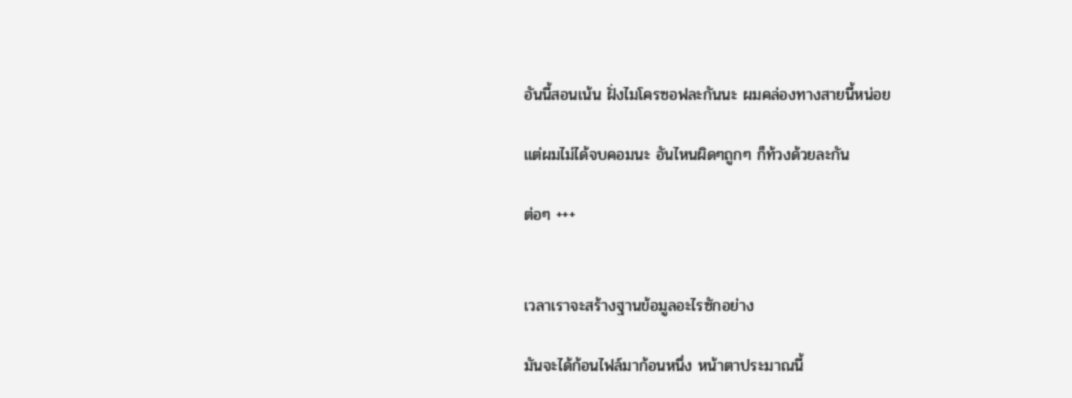อันนี้สอนเน้น ฝั่งไมโครซอฟละกันนะ ผมคล่องทางสายนี้หน่อย

แต่ผมไม่ได้จบคอมนะ อันไหนผิดๆถูกๆ ก็ท้วงด้วยละกัน

ต่อๆ +++


เวลาเราจะสร้างฐานข้อมูลอะไรซักอย่าง

มันจะได้ก้อนไฟล์มาก้อนหนึ่ง หน้าตาประมาณนี้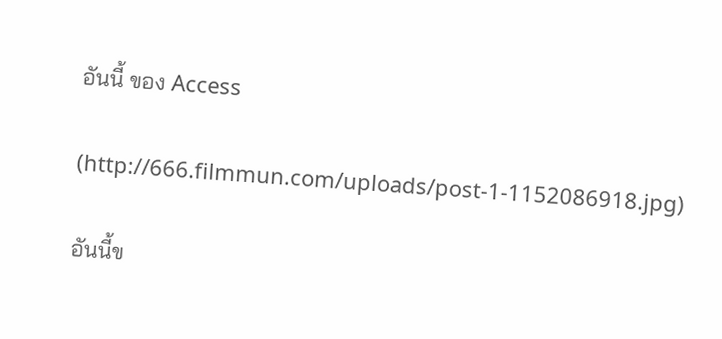อันนี้ ของ Access

(http://666.filmmun.com/uploads/post-1-1152086918.jpg)

อันนี้ข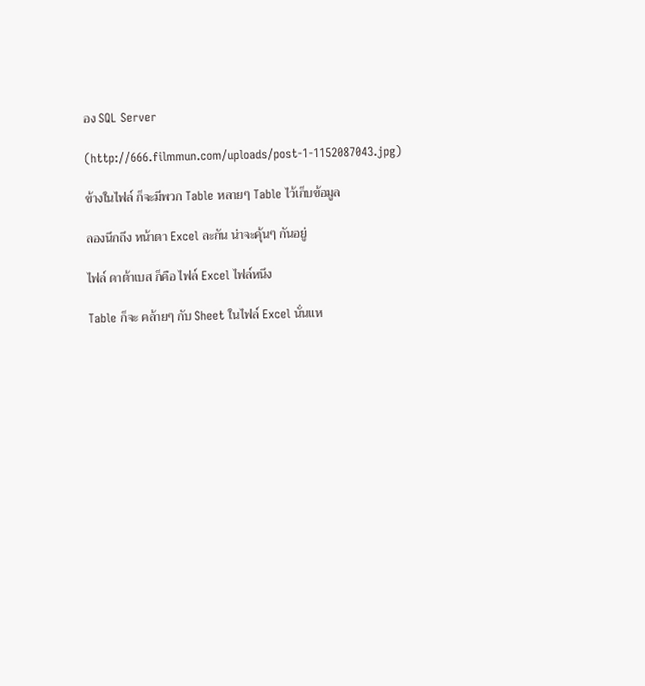อง SQL Server

(http://666.filmmun.com/uploads/post-1-1152087043.jpg)

ข้างในไฟล์ ก็จะมีพวก Table หลายๆ Table ไว้เก็บข้อมูล

ลองนึกถึง หน้าตา Excel ละกัน น่าจะคุ้นๆ กันอยู่

ไฟล์ ดาต้าเบส ก็คือ ไฟล์ Excel ไฟล์หนึง

Table ก็จะ คล้ายๆ กับ Sheet ในไฟล์ Excel นั่นแห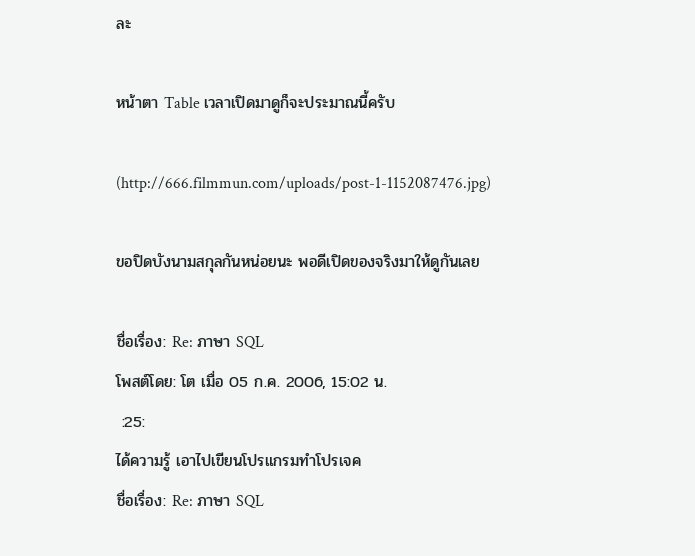ละ

หน้าตา Table เวลาเปิดมาดูก็จะประมาณนี้ครับ

(http://666.filmmun.com/uploads/post-1-1152087476.jpg)

ขอปิดบังนามสกุลกันหน่อยนะ พอดีเปิดของจริงมาให้ดูกันเลย

ชื่อเรื่อง: Re: ภาษา SQL
โพสต์โดย: โต เมื่อ 05 ก.ค. 2006, 15:02 น.
 :25:
ได้ความรู้ เอาไปเขียนโปรแกรมทำโปรเจค
ชื่อเรื่อง: Re: ภาษา SQL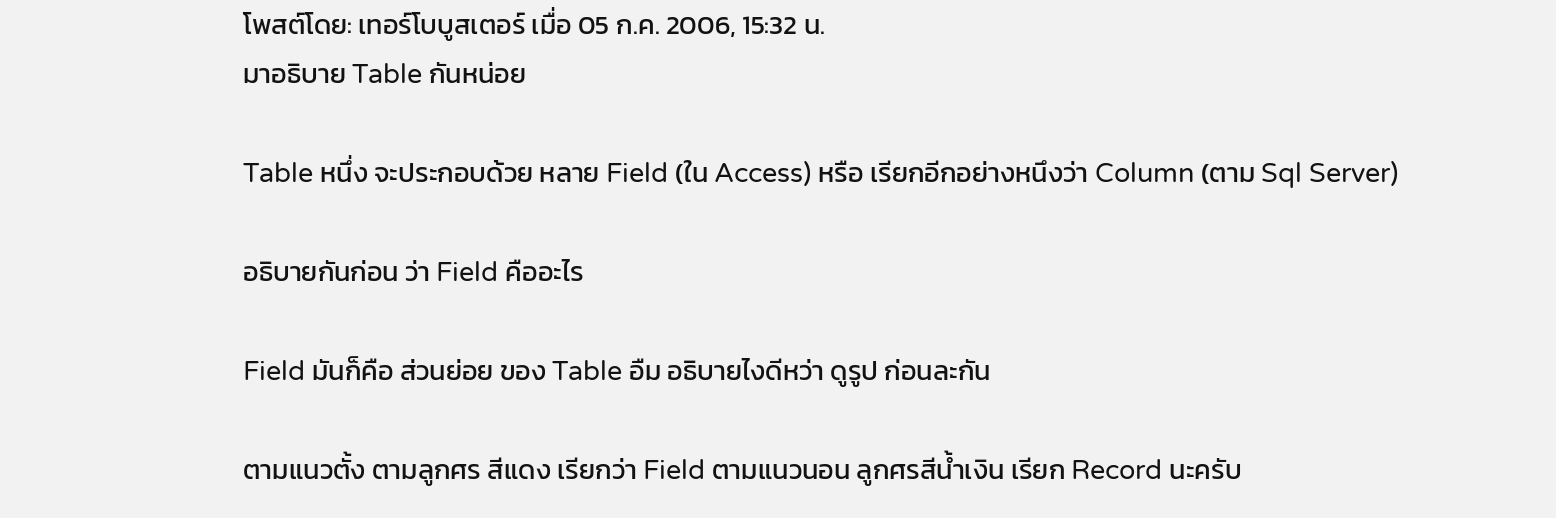โพสต์โดย: เทอร์โบบูสเตอร์ เมื่อ 05 ก.ค. 2006, 15:32 น.
มาอธิบาย Table กันหน่อย

Table หนึ่ง จะประกอบด้วย หลาย Field (ใน Access) หรือ เรียกอีกอย่างหนึงว่า Column (ตาม Sql Server)

อธิบายกันก่อน ว่า Field คืออะไร

Field มันก็คือ ส่วนย่อย ของ Table อืม อธิบายไงดีหว่า ดูรูป ก่อนละกัน

ตามแนวตั้ง ตามลูกศร สีแดง เรียกว่า Field ตามแนวนอน ลูกศรสีน้ำเงิน เรียก Record นะครับ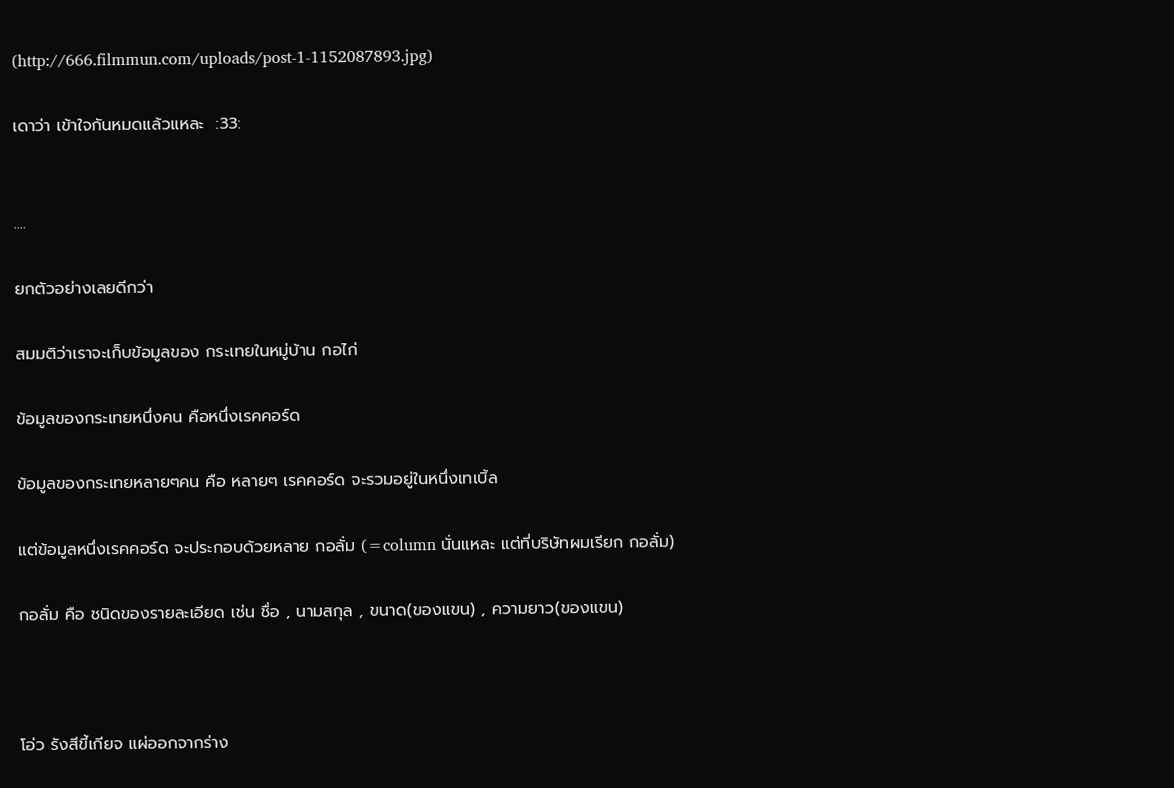(http://666.filmmun.com/uploads/post-1-1152087893.jpg)

เดาว่า เข้าใจกันหมดแล้วแหละ  :33:


....

ยกตัวอย่างเลยดีกว่า

สมมติว่าเราจะเก็บข้อมูลของ กระเทยในหมู่บ้าน กอไก่

ข้อมูลของกระเทยหนึ่งคน คือหนึ่งเรคคอร์ด

ข้อมูลของกระเทยหลายๆคน คือ หลายๆ เรคคอร์ด จะรวมอยู่ในหนึ่งเทเบิ้ล

แต่ข้อมูลหนึ่งเรคคอร์ด จะประกอบด้วยหลาย กอลั่ม (=column นั่นแหละ แต่ที่บริษัทผมเรียก กอลั่ม)

กอลั่ม คือ ชนิดของรายละเอียด เช่น ชื่อ , นามสกุล , ขนาด(ของแขน) , ความยาว(ของแขน)



โอ่ว รังสีขี้เกียจ แผ่ออกจากร่าง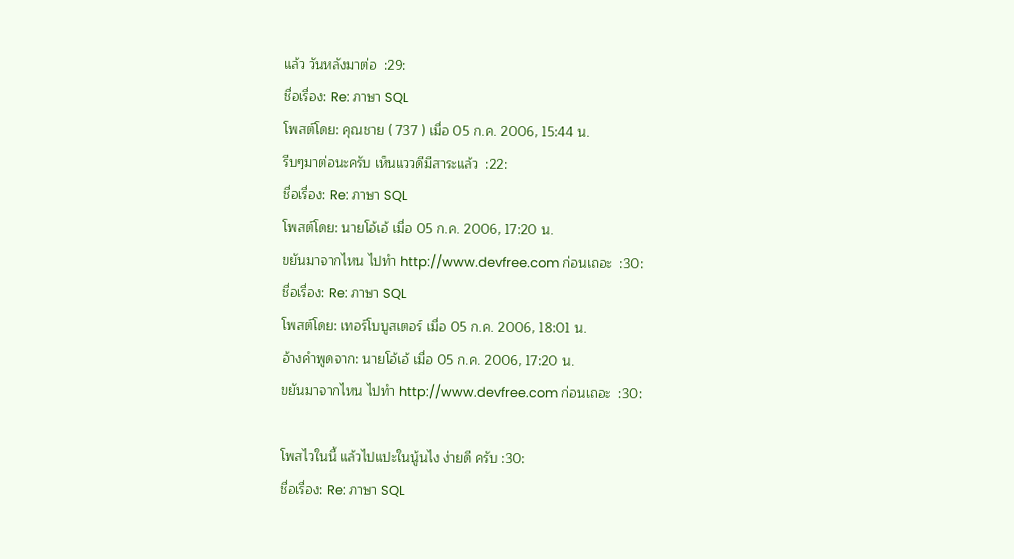แล้ว วันหลังมาต่อ  :29:
ชื่อเรื่อง: Re: ภาษา SQL
โพสต์โดย: คุณชาย ( 737 ) เมื่อ 05 ก.ค. 2006, 15:44 น.
รีบๆมาต่อนะครับ เห็นแววดีมีสาระแล้ว  :22:
ชื่อเรื่อง: Re: ภาษา SQL
โพสต์โดย: นายโอ้เอ้ เมื่อ 05 ก.ค. 2006, 17:20 น.
ขยันมาจากไหน ไปทำ http://www.devfree.com ก่อนเถอะ  :30:
ชื่อเรื่อง: Re: ภาษา SQL
โพสต์โดย: เทอร์โบบูสเตอร์ เมื่อ 05 ก.ค. 2006, 18:01 น.
อ้างคำพูดจาก: นายโอ้เอ้ เมื่อ 05 ก.ค. 2006, 17:20 น.
ขยันมาจากไหน ไปทำ http://www.devfree.com ก่อนเถอะ  :30:

โพสไวในนี้ แล้วไปแปะในนู้นไง ง่ายดี ครับ :30:
ชื่อเรื่อง: Re: ภาษา SQL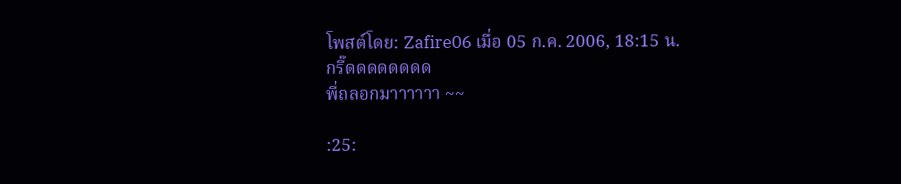โพสต์โดย: Zafire06 เมื่อ 05 ก.ค. 2006, 18:15 น.
กรี๊ดดดดดดดด
พี่ถลอกมาาาาาา ~~

:25: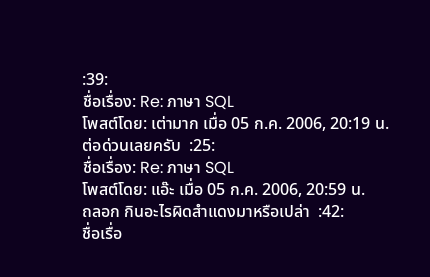:39:
ชื่อเรื่อง: Re: ภาษา SQL
โพสต์โดย: เต่ามาก เมื่อ 05 ก.ค. 2006, 20:19 น.
ต่อด่วนเลยครับ  :25:
ชื่อเรื่อง: Re: ภาษา SQL
โพสต์โดย: แอ๊ะ เมื่อ 05 ก.ค. 2006, 20:59 น.
ถลอก กินอะไรผิดสำแดงมาหรือเปล่า  :42:
ชื่อเรื่อ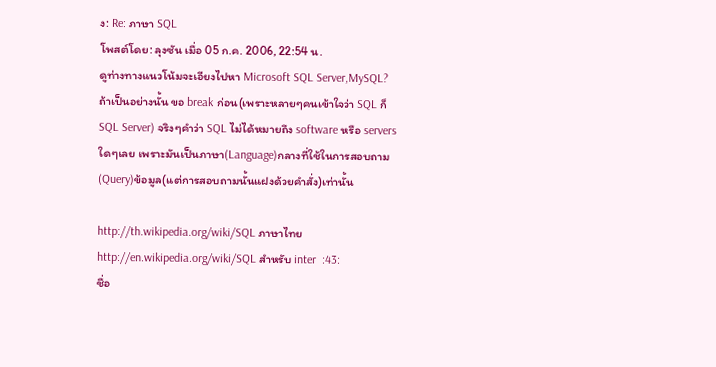ง: Re: ภาษา SQL
โพสต์โดย: ลุงซัน เมื่อ 05 ก.ค. 2006, 22:54 น.
ดูท่างทางแนวโน้มจะเอียงไปหา Microsoft SQL Server,MySQL? ถ้าเป็นอย่างนั้น ขอ break ก่อน(เพราะหลายๆคนเข้าใจว่า SQL ก็ SQL Server) จริงๆคำว่า SQL ไม่ได้หมายถึง software หรือ servers ใดๆเลย เพราะมันเป็นภาษา(Language)กลางที่ใช้ในการสอบถาม(Query)ข้อมูล(แต่การสอบถามนั้นแฝงด้วยคำสั่ง)เท่านั้น

http://th.wikipedia.org/wiki/SQL ภาษาไทย
http://en.wikipedia.org/wiki/SQL สำหรับ inter  :43:
ชื่อ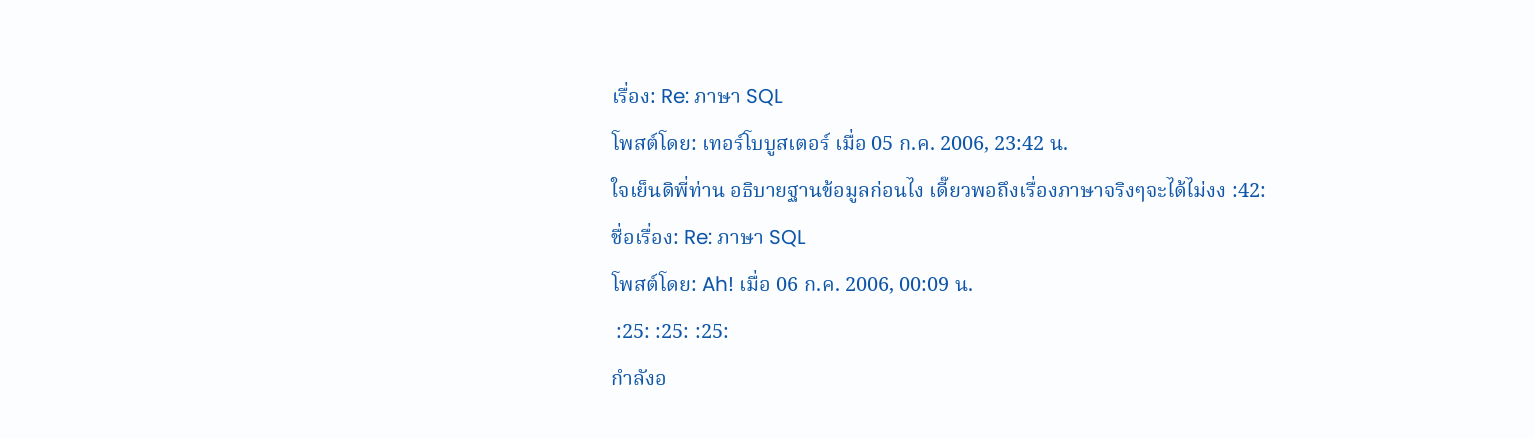เรื่อง: Re: ภาษา SQL
โพสต์โดย: เทอร์โบบูสเตอร์ เมื่อ 05 ก.ค. 2006, 23:42 น.
ใจเย็นดิพี่ท่าน อธิบายฐานข้อมูลก่อนไง เดี๊ยวพอถึงเรื่องภาษาจริงๆจะได้ไม่งง :42:
ชื่อเรื่อง: Re: ภาษา SQL
โพสต์โดย: Ah! เมื่อ 06 ก.ค. 2006, 00:09 น.
 :25: :25: :25:
กำลังอ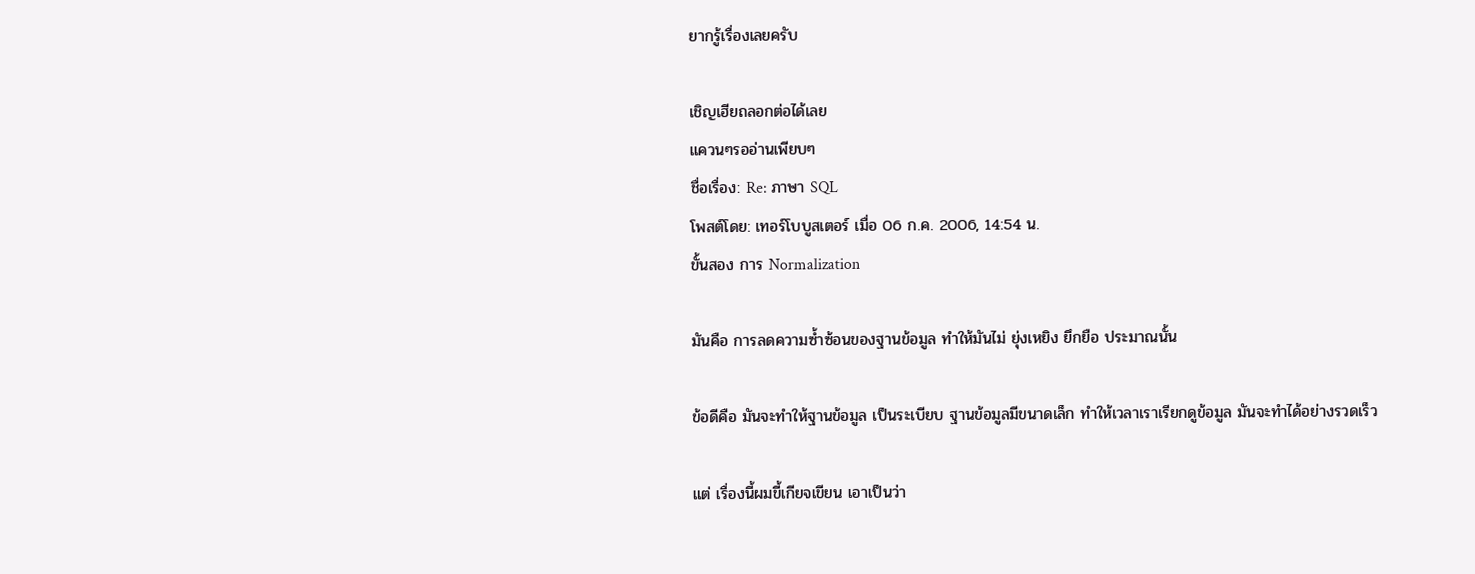ยากรู้เรื่องเลยครับ

เชิญเฮียถลอกต่อได้เลย
แควนๆรออ่านเพียบๆ
ชื่อเรื่อง: Re: ภาษา SQL
โพสต์โดย: เทอร์โบบูสเตอร์ เมื่อ 06 ก.ค. 2006, 14:54 น.
ขั้นสอง การ Normalization

มันคือ การลดความซ้ำซ้อนของฐานข้อมูล ทำให้มันไม่ ยุ่งเหยิง ยึกยือ ประมาณนั้น

ข้อดีคือ มันจะทำให้ฐานข้อมูล เป็นระเบียบ ฐานข้อมูลมีขนาดเล็ก ทำให้เวลาเราเรียกดูข้อมูล มันจะทำได้อย่างรวดเร็ว

แต่ เรื่องนี้ผมขี้เกียจเขียน เอาเป็นว่า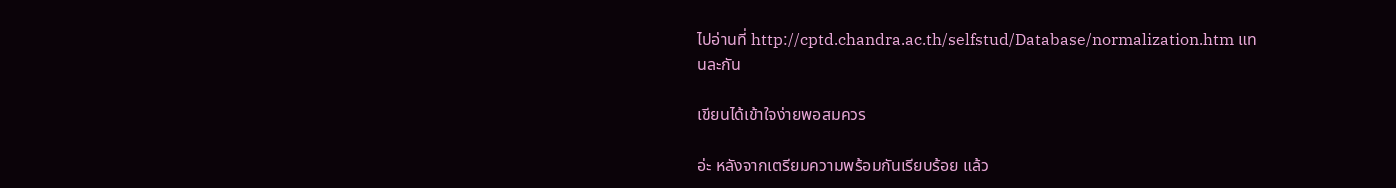ไปอ่านที่ http://cptd.chandra.ac.th/selfstud/Database/normalization.htm แทนละกัน

เขียนได้เข้าใจง่ายพอสมควร

อ่ะ หลังจากเตรียมความพร้อมกันเรียบร้อย แล้ว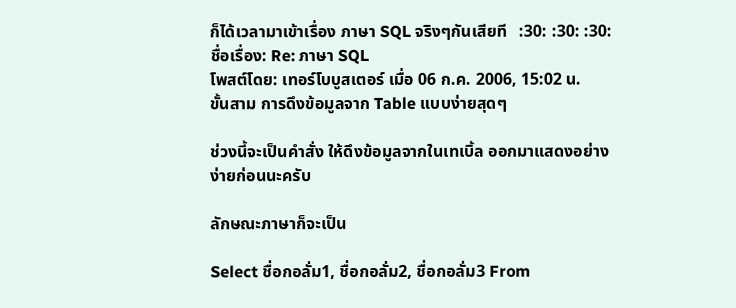ก็ได้เวลามาเข้าเรื่อง ภาษา SQL จริงๆกันเสียที   :30: :30: :30:
ชื่อเรื่อง: Re: ภาษา SQL
โพสต์โดย: เทอร์โบบูสเตอร์ เมื่อ 06 ก.ค. 2006, 15:02 น.
ขั้นสาม การดึงข้อมูลจาก Table แบบง่ายสุดๆ

ช่วงนี้จะเป็นคำสั่ง ให้ดึงข้อมูลจากในเทเบิ้ล ออกมาแสดงอย่างง่ายก่อนนะครับ

ลักษณะภาษาก็จะเป็น

Select ชื่อกอลั่ม1, ชื่อกอลั่ม2, ชื่อกอลั่ม3 From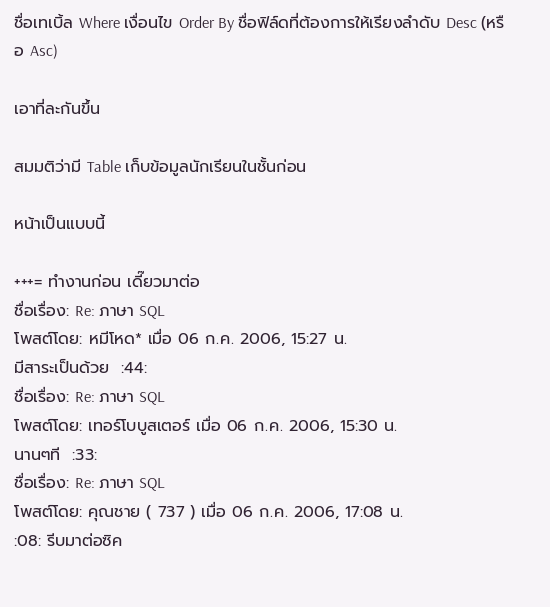ชื่อเทเบิ้ล Where เงื่อนไข Order By ชื่อฟิล์ดที่ต้องการให้เรียงลำดับ Desc (หรือ Asc)

เอาที่ละกันขึ้น

สมมติว่ามี Table เก็บข้อมูลนักเรียนในชั้นก่อน

หน้าเป็นแบบนี้

+++= ทำงานก่อน เดี๊ยวมาต่อ
ชื่อเรื่อง: Re: ภาษา SQL
โพสต์โดย: หมีโหด* เมื่อ 06 ก.ค. 2006, 15:27 น.
มีสาระเป็นด้วย  :44:
ชื่อเรื่อง: Re: ภาษา SQL
โพสต์โดย: เทอร์โบบูสเตอร์ เมื่อ 06 ก.ค. 2006, 15:30 น.
นานๆที  :33:
ชื่อเรื่อง: Re: ภาษา SQL
โพสต์โดย: คุณชาย ( 737 ) เมื่อ 06 ก.ค. 2006, 17:08 น.
:08: รีบมาต่อซิค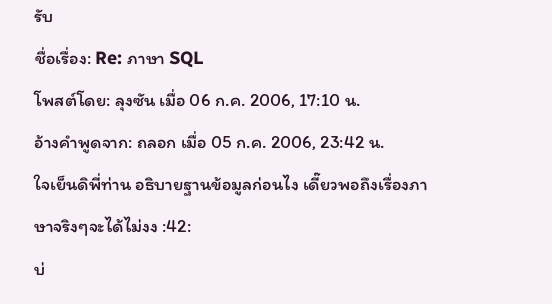รับ
ชื่อเรื่อง: Re: ภาษา SQL
โพสต์โดย: ลุงซัน เมื่อ 06 ก.ค. 2006, 17:10 น.
อ้างคำพูดจาก: ถลอก เมื่อ 05 ก.ค. 2006, 23:42 น.
ใจเย็นดิพี่ท่าน อธิบายฐานข้อมูลก่อนไง เดี๊ยวพอถึงเรื่องภาษาจริงๆจะได้ไม่งง :42:
บ่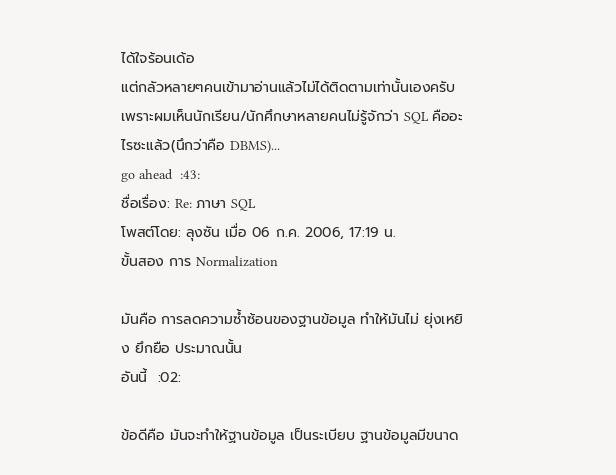ได้ใจร้อนเด้อ
แต่กลัวหลายๆคนเข้ามาอ่านแล้วไม่ได้ติดตามเท่านั้นเองครับ
เพราะผมเห็นนักเรียน/นักศึกษาหลายคนไม่รู้จักว่า SQL คืออะไรซะแล้ว(นึกว่าคือ DBMS)...
go ahead  :43:
ชื่อเรื่อง: Re: ภาษา SQL
โพสต์โดย: ลุงซัน เมื่อ 06 ก.ค. 2006, 17:19 น.
ขั้นสอง การ Normalization

มันคือ การลดความซ้ำซ้อนของฐานข้อมูล ทำให้มันไม่ ยุ่งเหยิง ยึกยือ ประมาณนั้น
อันนี้  :02:

ข้อดีคือ มันจะทำให้ฐานข้อมูล เป็นระเบียบ ฐานข้อมูลมีขนาด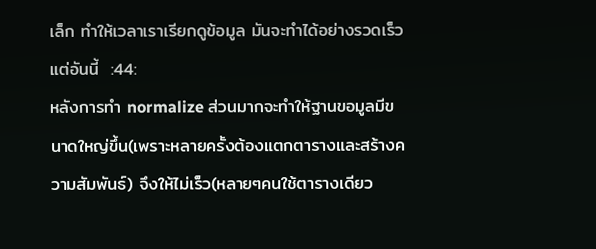เล็ก ทำให้เวลาเราเรียกดูข้อมูล มันจะทำได้อย่างรวดเร็ว
แต่อันนี้  :44:
หลังการทำ normalize ส่วนมากจะทำให้ฐานขอมูลมีขนาดใหญ่ขึ้น(เพราะหลายครั้งต้องแตกตารางและสร้างความสัมพันธ์) จึงให้ไม่เร็ว(หลายๆคนใช้ตารางเดียว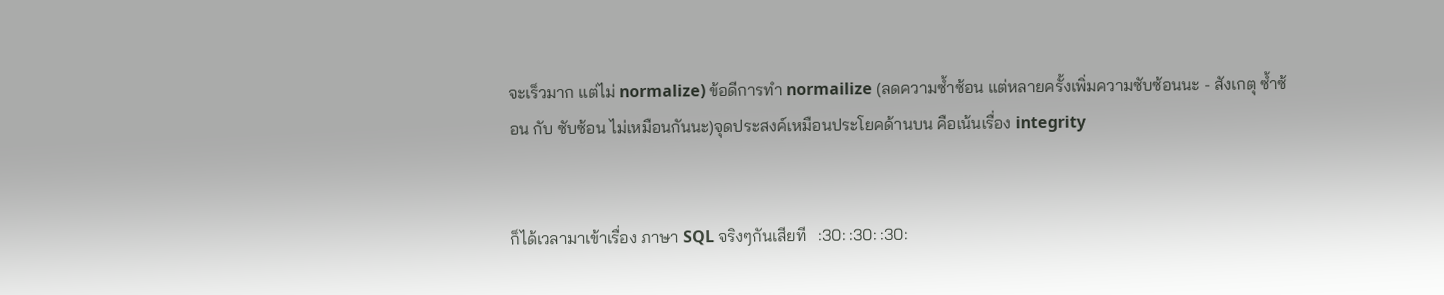จะเร็วมาก แต่ไม่ normalize) ข้อดีการทำ normailize (ลดความซ้ำซ้อน แต่หลายครั้งเพิ่มความซับซ้อนนะ - สังเกตุ ซ้ำซ้อน กับ ซับซ้อน ไม่เหมือนกันนะ)จุดประสงค์เหมือนประโยคด้านบน คือเน้นเรื่อง integrity


ก็ได้เวลามาเข้าเรื่อง ภาษา SQL จริงๆกันเสียที   :30: :30: :30: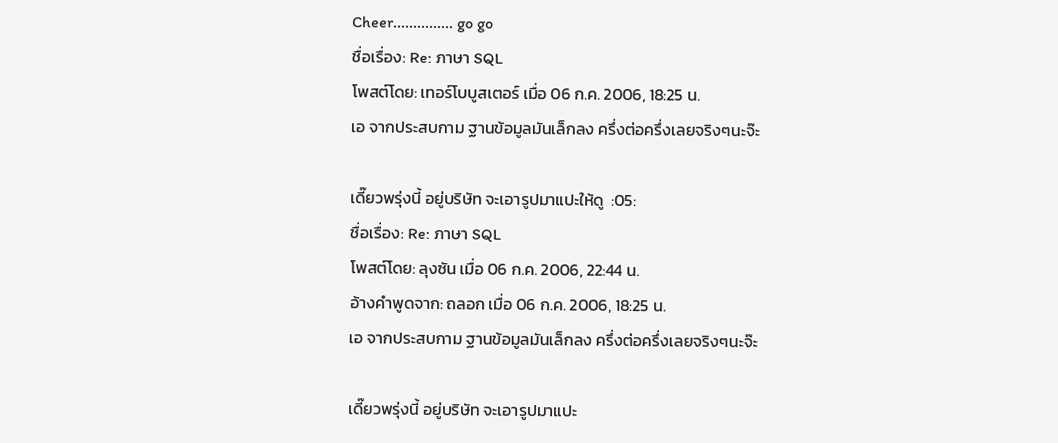Cheer............... go go
ชื่อเรื่อง: Re: ภาษา SQL
โพสต์โดย: เทอร์โบบูสเตอร์ เมื่อ 06 ก.ค. 2006, 18:25 น.
เอ จากประสบกาม ฐานข้อมูลมันเล็กลง ครึ่งต่อครึ่งเลยจริงๆนะจ๊ะ

เดี๊ยวพรุ่งนี้ อยู่บริษัท จะเอารูปมาแปะให้ดู  :05:
ชื่อเรื่อง: Re: ภาษา SQL
โพสต์โดย: ลุงซัน เมื่อ 06 ก.ค. 2006, 22:44 น.
อ้างคำพูดจาก: ถลอก เมื่อ 06 ก.ค. 2006, 18:25 น.
เอ จากประสบกาม ฐานข้อมูลมันเล็กลง ครึ่งต่อครึ่งเลยจริงๆนะจ๊ะ

เดี๊ยวพรุ่งนี้ อยู่บริษัท จะเอารูปมาแปะ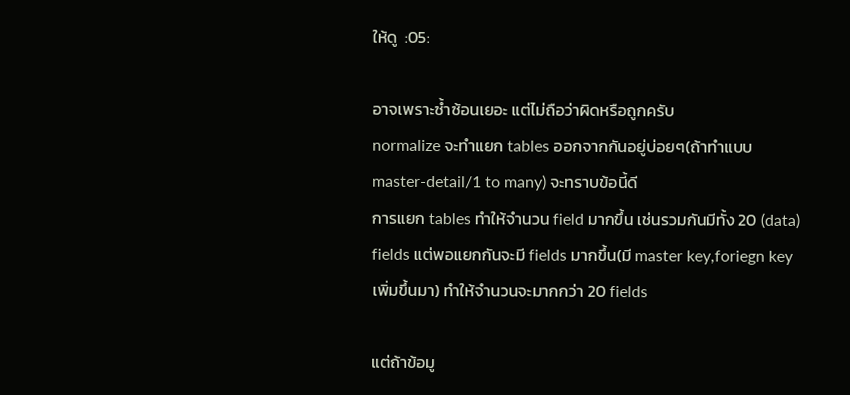ให้ดู  :05:

อาจเพราะซ้ำซ้อนเยอะ แต่ไม่ถือว่าผิดหรือถูกครับ
normalize จะทำแยก tables ออกจากกันอยู่บ่อยๆ(ถ้าทำแบบ master-detail/1 to many) จะทราบข้อนี้ดี
การแยก tables ทำให้จำนวน field มากขึ้น เช่นรวมกันมีทั้ง 20 (data) fields แต่พอแยกกันจะมี fields มากขึ้น(มี master key,foriegn key เพิ่มขึ้นมา) ทำให้จำนวนจะมากกว่า 20 fields

แต่ถ้าข้อมู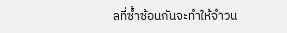ลที่ซ้ำซ้อนกันจะทำให้จำวน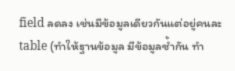field ลดลง เช่นมีข้อมูลเดียวกันแต่อยู่คนละ table (ทำให้ฐานข้อมูล มีข้อมูลซ้ำกัน ทำ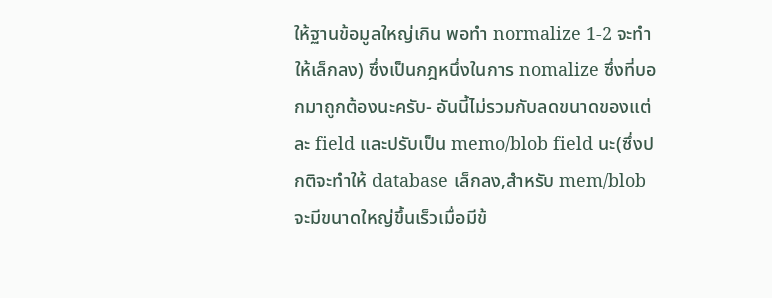ให้ฐานข้อมูลใหญ่เกิน พอทำ normalize 1-2 จะทำให้เล็กลง) ซึ่งเป็นกฎหนึ่งในการ nomalize ซึ่งที่บอกมาถูกต้องนะครับ- อันนี้ไม่รวมกับลดขนาดของแต่ละ field และปรับเป็น memo/blob field นะ(ซึ่งปกติจะทำให้ database เล็กลง,สำหรับ mem/blob จะมีขนาดใหญ่ขึ้นเร็วเมื่อมีข้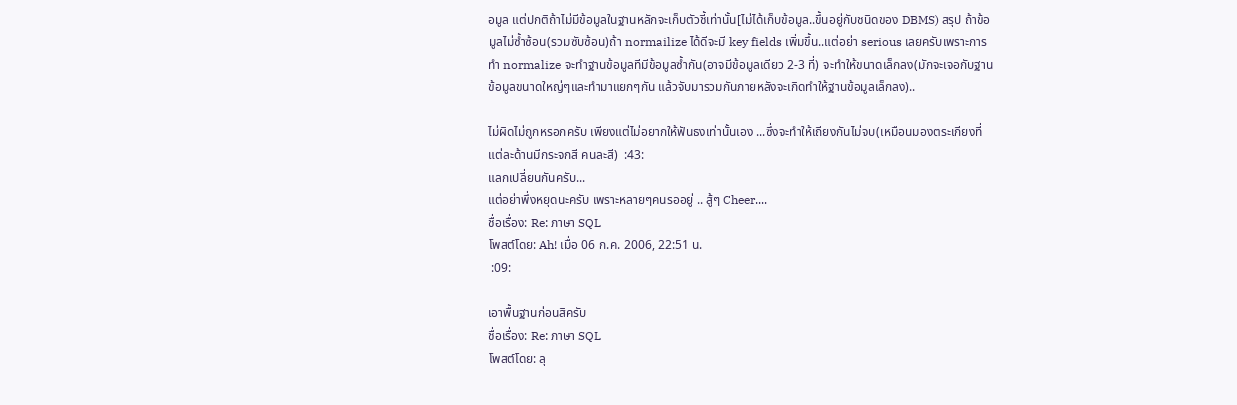อมูล แต่ปกติถ้าไม่มีข้อมูลในฐานหลักจะเก็บตัวชี้เท่านั้น[ไม่ได้เก็บข้อมูล..ขึ้นอยู่กับชนิดของ DBMS) สรุป ถ้าข้อมูลไม่ซ้ำซ้อน(รวมซับซ้อน)ถ้า normailize ได้ดีจะมี key fields เพิ่มขึ้น..แต่อย่า serious เลยครับเพราะการทำ normalize จะทำฐานข้อมูลทีมีข้อมูลซ้ำกัน(อาจมีข้อมูลเดียว 2-3 ที่) จะทำให้ขนาดเล็กลง(มักจะเจอกับฐานข้อมูลขนาดใหญ่ๆและทำมาแยกๆกัน แล้วจับมารวมกันภายหลังจะเกิดทำให้ฐานข้อมูลเล็กลง)..

ไม่ผิดไม่ถูกหรอกครับ เพียงแต่ไม่อยากให้ฟันธงเท่านั้นเอง ...ซึ่งจะทำให้เถียงกันไม่จบ(เหมือนมองตระเกียงที่แต่ละด้านมีกระจกสี คนละสี)  :43:
แลกเปลี่ยนกันครับ...
แต่อย่าพึ่งหยุดนะครับ เพราะหลายๆคนรออยู่ .. สู้ๆ Cheer....
ชื่อเรื่อง: Re: ภาษา SQL
โพสต์โดย: Ah! เมื่อ 06 ก.ค. 2006, 22:51 น.
 :09:

เอาพื้นฐานก่อนสิครับ
ชื่อเรื่อง: Re: ภาษา SQL
โพสต์โดย: ลุ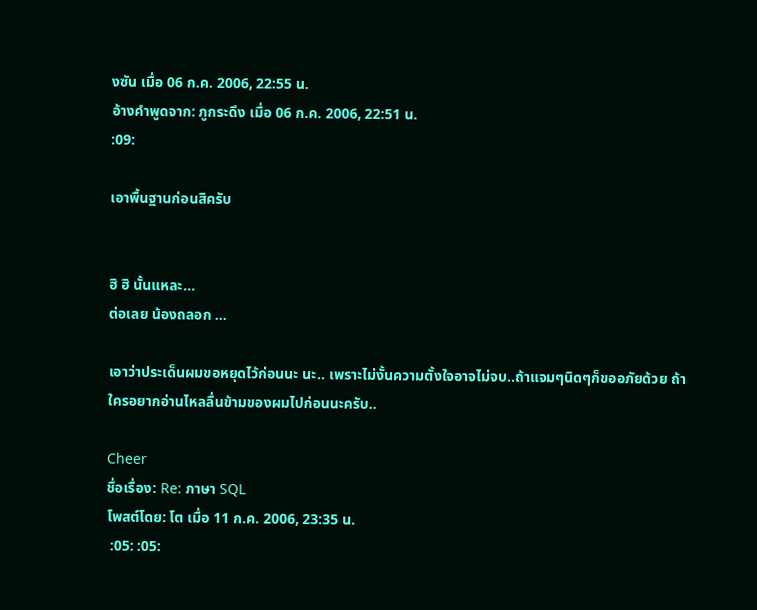งซัน เมื่อ 06 ก.ค. 2006, 22:55 น.
อ้างคำพูดจาก: ภูกระดึง เมื่อ 06 ก.ค. 2006, 22:51 น.
:09:

เอาพื้นฐานก่อนสิครับ


ฮิ ฮิ นั้นแหละ...
ต่อเลย น้องถลอก ...

เอาว่าประเด็นผมขอหยุดไว้ก่อนนะ นะ.. เพราะไม่งั้นความตั้งใจอาจไม่จบ..ถ้าแจมๆนิดๆก็ขออภัยด้วย ถ้าใครอยากอ่านไหลลื่นข้ามของผมไปก่อนนะครับ..

Cheer
ชื่อเรื่อง: Re: ภาษา SQL
โพสต์โดย: โต เมื่อ 11 ก.ค. 2006, 23:35 น.
 :05: :05: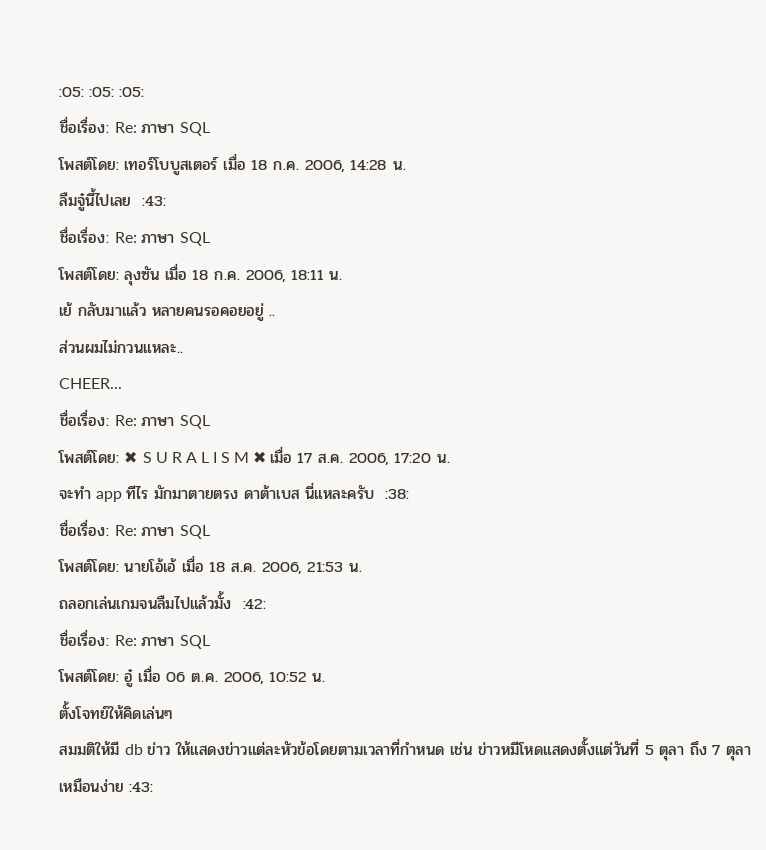:05: :05: :05:
ชื่อเรื่อง: Re: ภาษา SQL
โพสต์โดย: เทอร์โบบูสเตอร์ เมื่อ 18 ก.ค. 2006, 14:28 น.
ลืมจู๋นี้ไปเลย  :43:
ชื่อเรื่อง: Re: ภาษา SQL
โพสต์โดย: ลุงซัน เมื่อ 18 ก.ค. 2006, 18:11 น.
เย้ กลับมาแล้ว หลายคนรอคอยอยู่ ..
ส่วนผมไม่กวนแหละ..
CHEER...
ชื่อเรื่อง: Re: ภาษา SQL
โพสต์โดย: ✖ S U R A L I S M ✖ เมื่อ 17 ส.ค. 2006, 17:20 น.
จะทำ app ทีไร มักมาตายตรง ดาต้าเบส นี่แหละครับ  :38:
ชื่อเรื่อง: Re: ภาษา SQL
โพสต์โดย: นายโอ้เอ้ เมื่อ 18 ส.ค. 2006, 21:53 น.
ถลอกเล่นเกมจนลืมไปแล้วมั้ง  :42:
ชื่อเรื่อง: Re: ภาษา SQL
โพสต์โดย: อู๋ เมื่อ 06 ต.ค. 2006, 10:52 น.
ตั้งโจทย์ให้คิดเล่นๆ
สมมติให้มี db ข่าว ให้แสดงข่าวแต่ละหัวข้อโดยตามเวลาที่กำหนด เช่น ข่าวหมีโหดแสดงตั้งแต่วันที่ 5 ตุลา ถึง 7 ตุลา
เหมือนง่าย :43: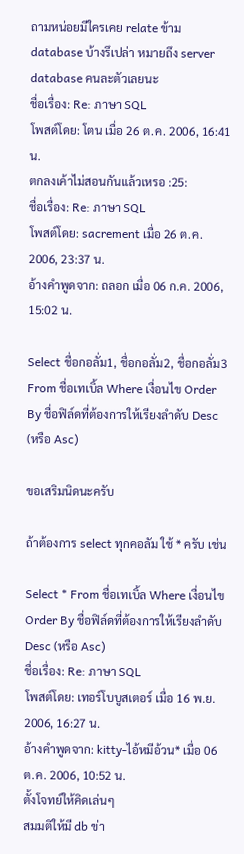ถามหน่อยมีใครเคย relate ข้าม database บ้างรึเปล่า หมายถึง server database คนละตัวเลยนะ
ชื่อเรื่อง: Re: ภาษา SQL
โพสต์โดย: โตน เมื่อ 26 ต.ค. 2006, 16:41 น.
ตกลงเค้าไม่สอนกันแล้วเหรอ :25:
ชื่อเรื่อง: Re: ภาษา SQL
โพสต์โดย: sacrement เมื่อ 26 ต.ค. 2006, 23:37 น.
อ้างคำพูดจาก: ถลอก เมื่อ 06 ก.ค. 2006, 15:02 น.

Select ชื่อกอลั่ม1, ชื่อกอลั่ม2, ชื่อกอลั่ม3 From ชื่อเทเบิ้ล Where เงื่อนไข Order By ชื่อฟิล์ดที่ต้องการให้เรียงลำดับ Desc (หรือ Asc)

ขอเสริมนิดนะครับ

ถ้าต้องการ select ทุกคอลัม ใช้ * ครับ เช่น

Select * From ชื่อเทเบิ้ล Where เงื่อนไข Order By ชื่อฟิล์ดที่ต้องการให้เรียงลำดับ Desc (หรือ Asc)
ชื่อเรื่อง: Re: ภาษา SQL
โพสต์โดย: เทอร์โบบูสเตอร์ เมื่อ 16 พ.ย. 2006, 16:27 น.
อ้างคำพูดจาก: kitty-ไอ้หมีอ้วน* เมื่อ 06 ต.ค. 2006, 10:52 น.
ตั้งโจทย์ให้คิดเล่นๆ
สมมติให้มี db ข่า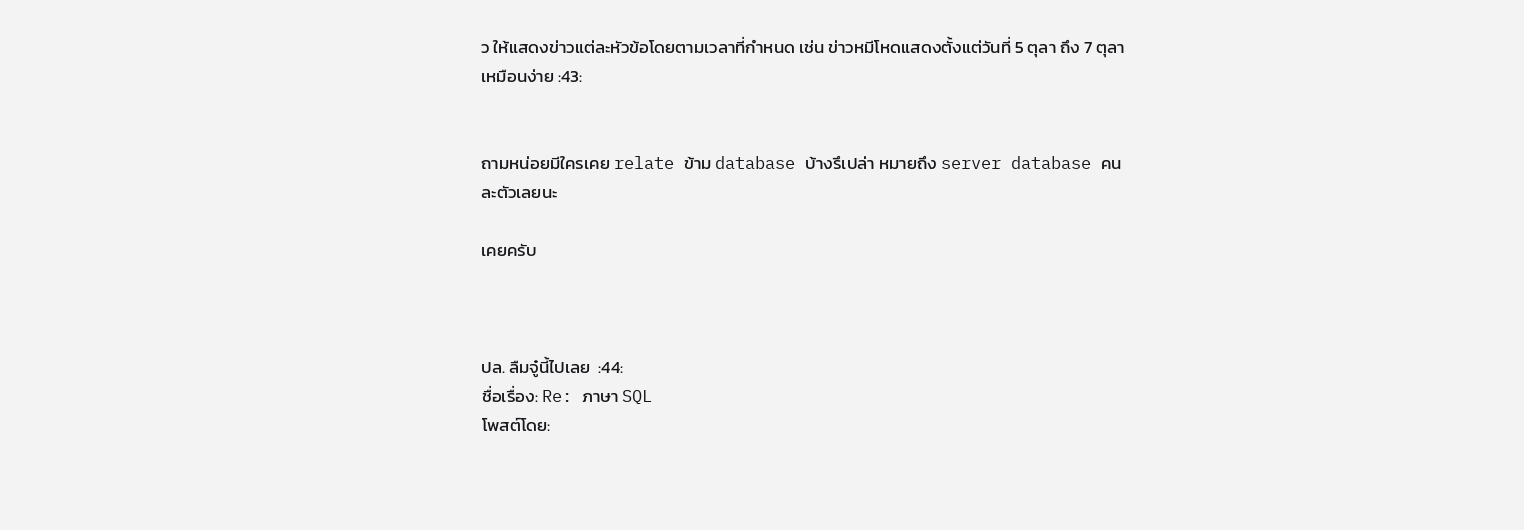ว ให้แสดงข่าวแต่ละหัวข้อโดยตามเวลาที่กำหนด เช่น ข่าวหมีโหดแสดงตั้งแต่วันที่ 5 ตุลา ถึง 7 ตุลา
เหมือนง่าย :43:


ถามหน่อยมีใครเคย relate ข้าม database บ้างรึเปล่า หมายถึง server database คนละตัวเลยนะ

เคยครับ



ปล. ลืมจู๋นี้ไปเลย  :44:
ชื่อเรื่อง: Re: ภาษา SQL
โพสต์โดย: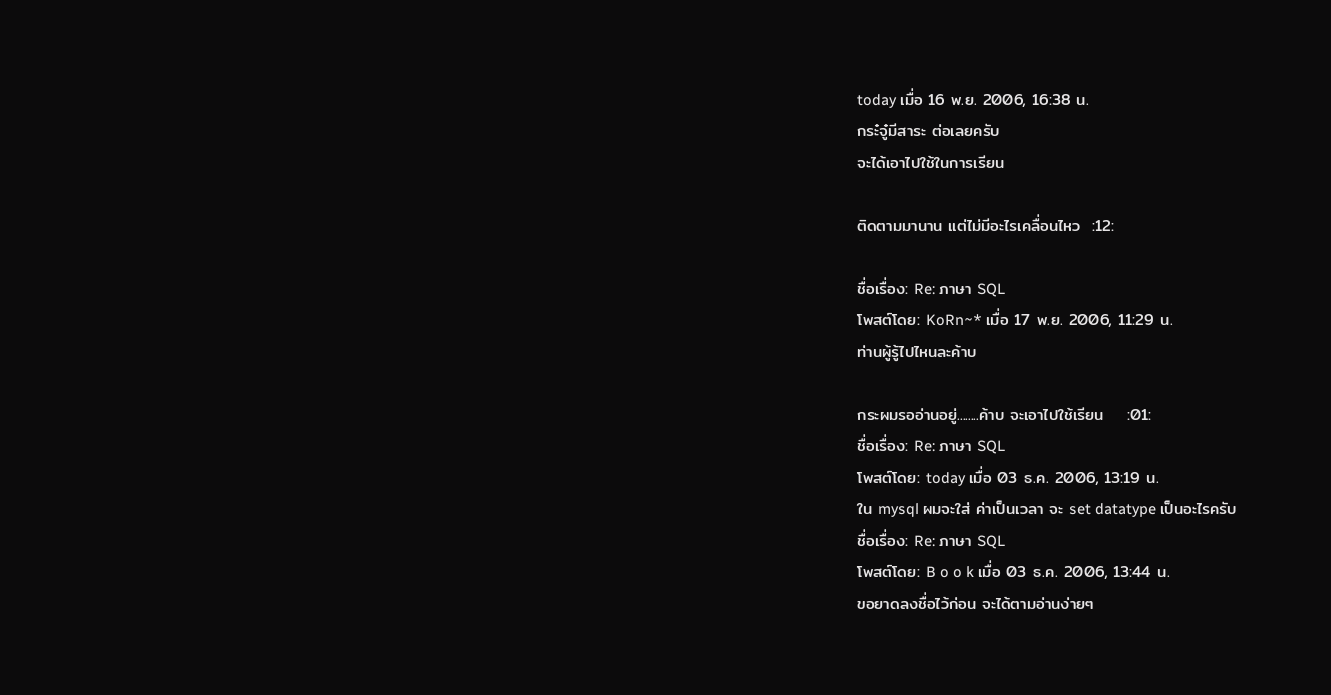today เมื่อ 16 พ.ย. 2006, 16:38 น.
กระ๋จู๋มีสาระ ต่อเลยครับ
จะได้เอาไปใช้ในการเรียน

ติดตามมานาน แต่ไม่มีอะไรเคลื่อนไหว  :12:

ชื่อเรื่อง: Re: ภาษา SQL
โพสต์โดย: KoRn~* เมื่อ 17 พ.ย. 2006, 11:29 น.
ท่านผู้รู้ไปไหนละค้าบ

กระผมรออ่านอยู่........ค้าบ จะเอาไปใช้เรียน    :01:
ชื่อเรื่อง: Re: ภาษา SQL
โพสต์โดย: today เมื่อ 03 ธ.ค. 2006, 13:19 น.
ใน mysql ผมจะใส่ ค่าเป็นเวลา จะ set datatype เป็นอะไรครับ
ชื่อเรื่อง: Re: ภาษา SQL
โพสต์โดย: B o o k เมื่อ 03 ธ.ค. 2006, 13:44 น.
ขอยาดลงชื่อไว้ก่อน จะได้ตามอ่านง่ายๆ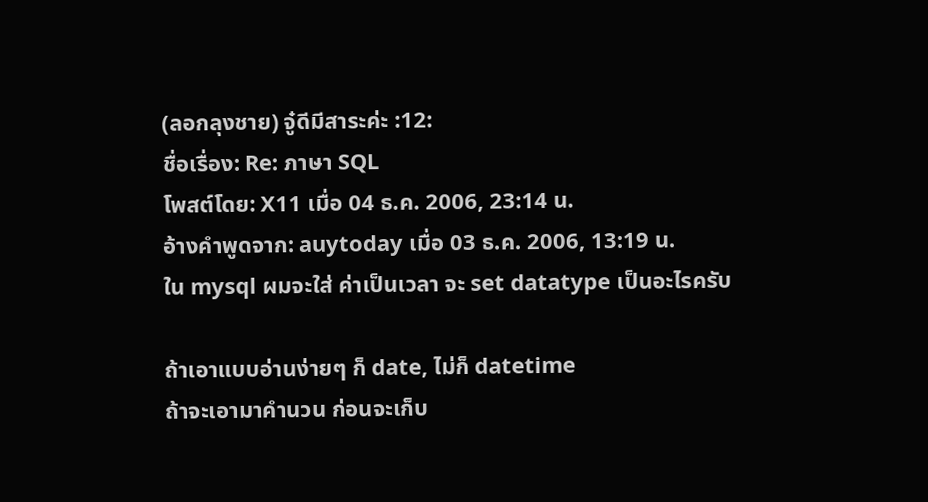(ลอกลุงชาย) จู๋ดีมีสาระค่ะ :12:
ชื่อเรื่อง: Re: ภาษา SQL
โพสต์โดย: X11 เมื่อ 04 ธ.ค. 2006, 23:14 น.
อ้างคำพูดจาก: auytoday เมื่อ 03 ธ.ค. 2006, 13:19 น.
ใน mysql ผมจะใส่ ค่าเป็นเวลา จะ set datatype เป็นอะไรครับ

ถ้าเอาแบบอ่านง่ายๆ ก็ date, ไม่ก็ datetime
ถ้าจะเอามาคำนวน ก่อนจะเก็บ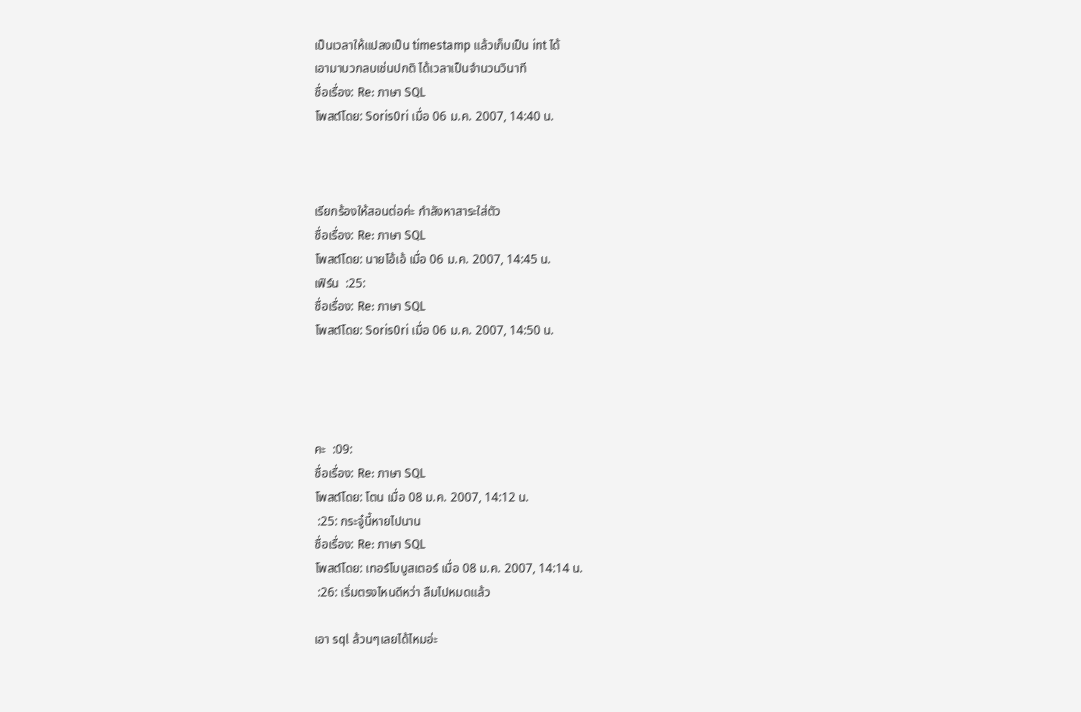เป็นเวลาให้แปลงเป็น timestamp แล้วเก็บเป็น int ได้
เอามาบวกลบเช่นปกติ ได้เวลาเป็นจำนวนวินาที
ชื่อเรื่อง: Re: ภาษา SQL
โพสต์โดย: Soris0ri เมื่อ 06 ม.ค. 2007, 14:40 น.



เรียกร้องให้สอนต่อค่ะ กำลังหาสาระใส่ตัว
ชื่อเรื่อง: Re: ภาษา SQL
โพสต์โดย: นายโอ้เอ้ เมื่อ 06 ม.ค. 2007, 14:45 น.
เฟิร์น  :25:
ชื่อเรื่อง: Re: ภาษา SQL
โพสต์โดย: Soris0ri เมื่อ 06 ม.ค. 2007, 14:50 น.




คะ  :09:
ชื่อเรื่อง: Re: ภาษา SQL
โพสต์โดย: โตน เมื่อ 08 ม.ค. 2007, 14:12 น.
 :25: กระจู๋นี้หายไปนาน
ชื่อเรื่อง: Re: ภาษา SQL
โพสต์โดย: เทอร์โบบูสเตอร์ เมื่อ 08 ม.ค. 2007, 14:14 น.
 :26: เริ่มตรงไหนดีหว่า ลืมไปหมดแล้ว

เอา sql ล้วนๆเลยได้ไหมอ่ะ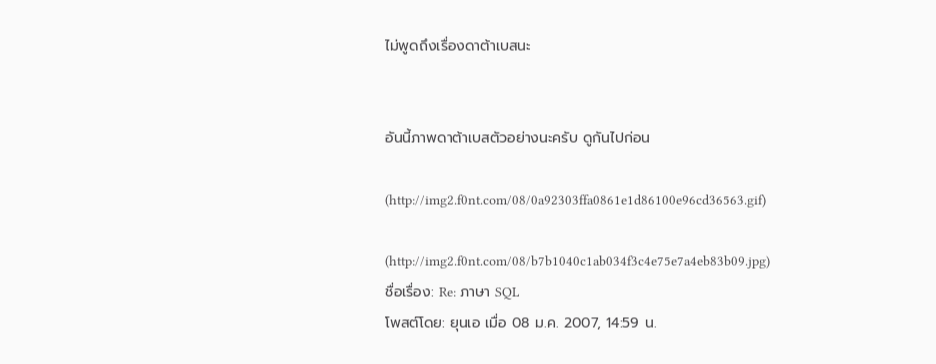ไม่พูดถึงเรื่องดาต้าเบสนะ


อันนี้ภาพดาต้าเบสตัวอย่างนะครับ ดูกันไปก่อน

(http://img2.f0nt.com/08/0a92303ffa0861e1d86100e96cd36563.gif)

(http://img2.f0nt.com/08/b7b1040c1ab034f3c4e75e7a4eb83b09.jpg)
ชื่อเรื่อง: Re: ภาษา SQL
โพสต์โดย: ยุนเอ เมื่อ 08 ม.ค. 2007, 14:59 น.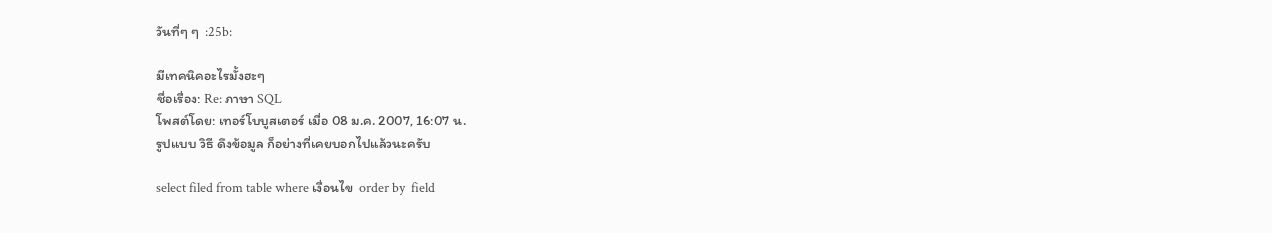วันที่ๆ ๆ  :25b:

มีเทคนิคอะไรมั้งฮะๆ
ชื่อเรื่อง: Re: ภาษา SQL
โพสต์โดย: เทอร์โบบูสเตอร์ เมื่อ 08 ม.ค. 2007, 16:07 น.
รูปแบบ วิธี ดึงข้อมูล ก็อย่างที่เคยบอกไปแล้วนะครับ

select filed from table where เงื่อนไข  order by  field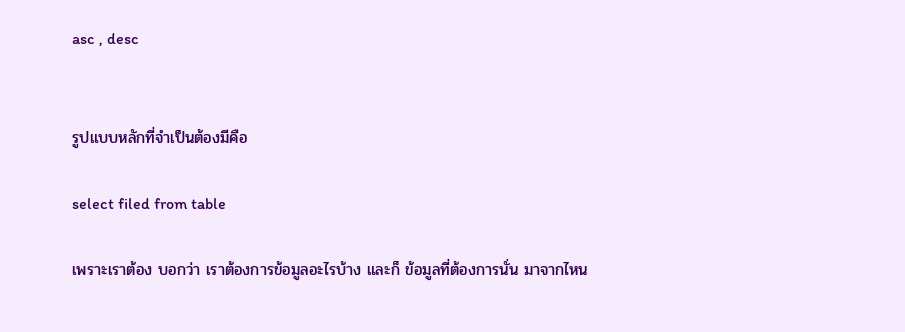asc , desc


รูปแบบหลักที่จำเป็นต้องมีคือ

select filed from table

เพราะเราต้อง บอกว่า เราต้องการข้อมูลอะไรบ้าง และก็ ข้อมูลที่ต้องการนั่น มาจากไหน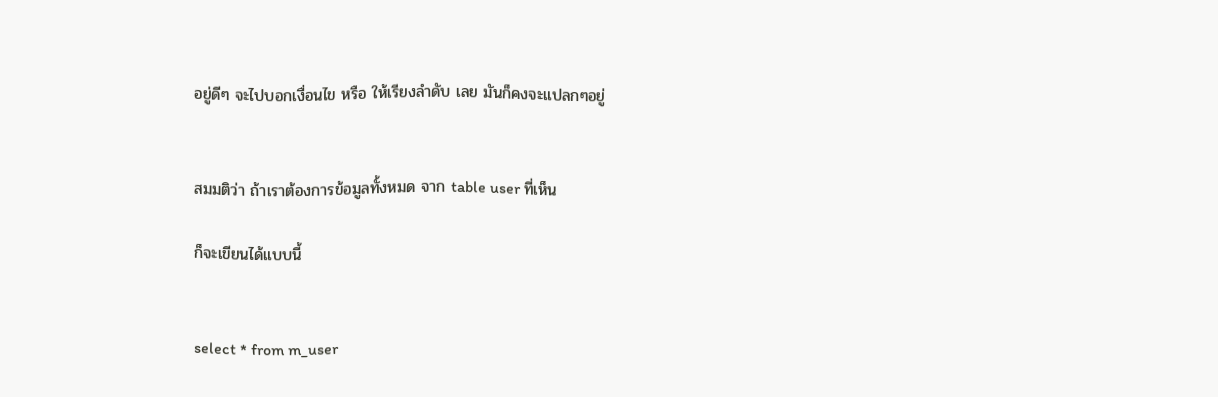อยู่ดีๆ จะไปบอกเงื่อนไข หรือ ให้เรียงลำดับ เลย มันก็คงจะแปลกๆอยู่


สมมติว่า ถ้าเราต้องการข้อมูลทั้งหมด จาก table user ที่เห็น

ก็จะเขียนได้แบบนี้


select * from m_user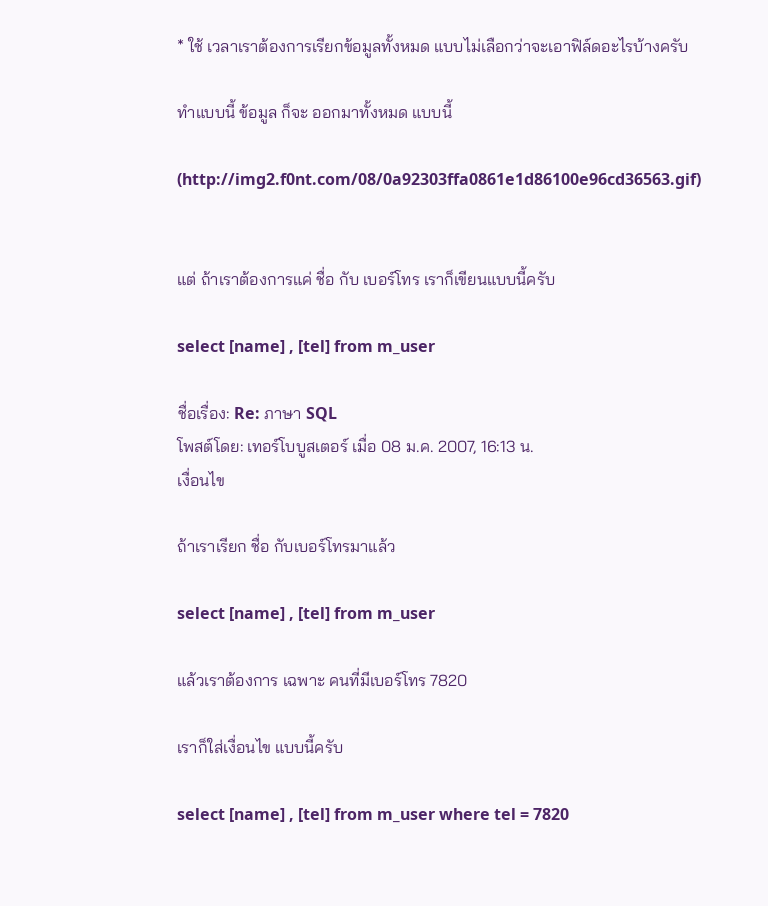* ใช้ เวลาเราต้องการเรียกข้อมูลทั้งหมด แบบไม่เลือกว่าจะเอาฟิล์ดอะไรบ้างครับ

ทำแบบนี้ ข้อมูล ก็จะ ออกมาทั้งหมด แบบนี้

(http://img2.f0nt.com/08/0a92303ffa0861e1d86100e96cd36563.gif)


แต่ ถ้าเราต้องการแค่ ชื่อ กับ เบอร์โทร เราก็เขียนแบบนี้ครับ

select [name] , [tel] from m_user

ชื่อเรื่อง: Re: ภาษา SQL
โพสต์โดย: เทอร์โบบูสเตอร์ เมื่อ 08 ม.ค. 2007, 16:13 น.
เงื่อนไข

ถ้าเราเรียก ชื่อ กับเบอร์โทรมาแล้ว

select [name] , [tel] from m_user

แล้วเราต้องการ เฉพาะ คนที่มีเบอร์โทร 7820

เราก็ใส่เงื่อนไข แบบนี้ครับ

select [name] , [tel] from m_user where tel = 7820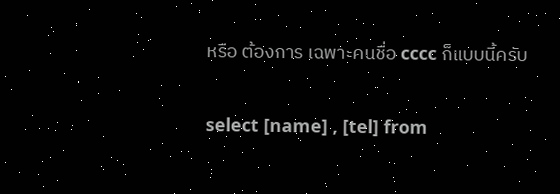หรือ ต้องการ เฉพาะคนชื่อ cccc ก็แบบนี้ครับ

select [name] , [tel] from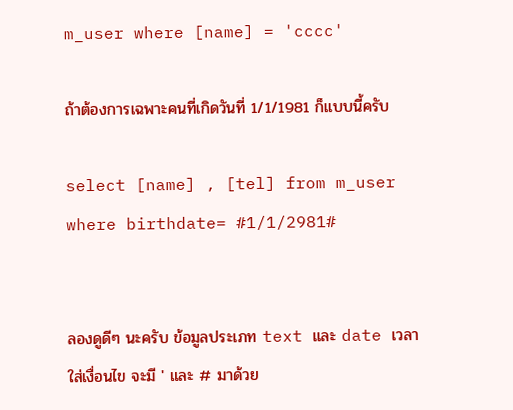m_user where [name] = 'cccc'

ถ้าต้องการเฉพาะคนที่เกิดวันที่ 1/1/1981 ก็แบบนี้ครับ

select [name] , [tel] from m_user where birthdate= #1/1/2981#


ลองดูดีๆ นะครับ ข้อมูลประเภท text และ date เวลาใส่เงื่อนไข จะมี ' และ # มาด้วย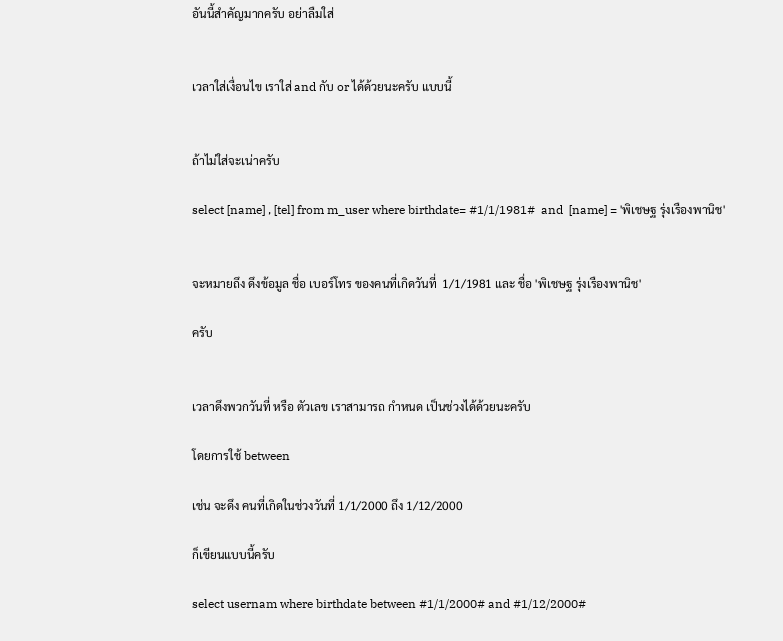อันนี้สำคัญมากครับ อย่าลืมใส่


เวลาใส่เงื่อนไข เราใส่ and กับ or ได้ด้วยนะครับ แบบนี้


ถ้าไม่ใส่จะเน่าครับ

select [name] , [tel] from m_user where birthdate= #1/1/1981#  and  [name] = 'พิเชษฐ รุ่งเรืองพานิช'


จะหมายถึง ดึงข้อมูล ชื่อ เบอร์โทร ของคนที่เกิดวันที่  1/1/1981 และ ชื่อ 'พิเชษฐ รุ่งเรืองพานิช'

ครับ


เวลาดึงพวกวันที่ หรือ ตัวเลข เราสามารถ กำหนด เป็นช่วงได้ด้วยนะครับ

โดยการใช้ between

เช่น จะดึง คนที่เกิดในช่วงวันที่ 1/1/2000 ถึง 1/12/2000

ก็เขียนแบบนี้ครับ

select usernam where birthdate between #1/1/2000# and #1/12/2000#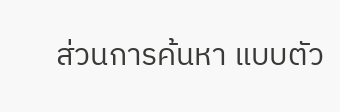ส่วนการค้นหา แบบตัว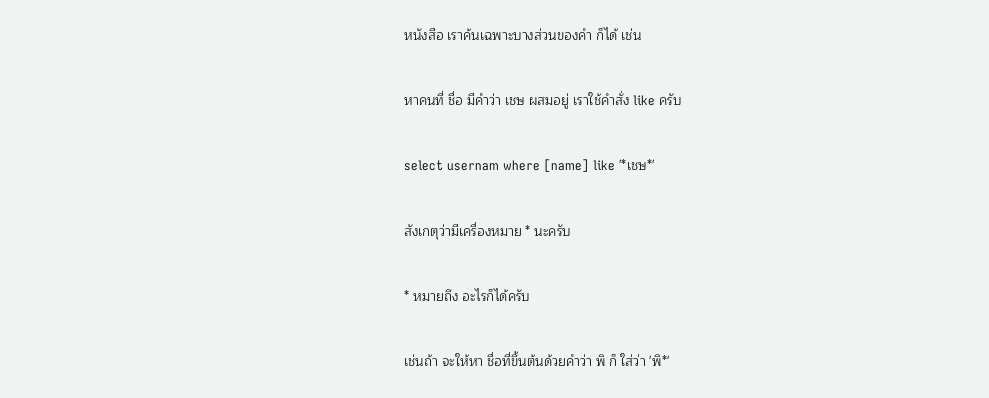หนังสือ เราค้นเฉพาะบางส่วนของคำ ก็ได้ เช่น

หาคนที่ ชื่อ มีคำว่า เชษ ผสมอยู่ เราใช้คำสั่ง like ครับ

select usernam where [name] like '*เชษ*'

สังเกตุว่ามีเครื่องหมาย * นะครับ

* หมายถึง อะไรก็ได้ครับ

เช่นถ้า จะให้หา ชื่อที่ขึ้นต้นด้วยคำว่า พิ ก็ ใส่ว่า 'พิ*'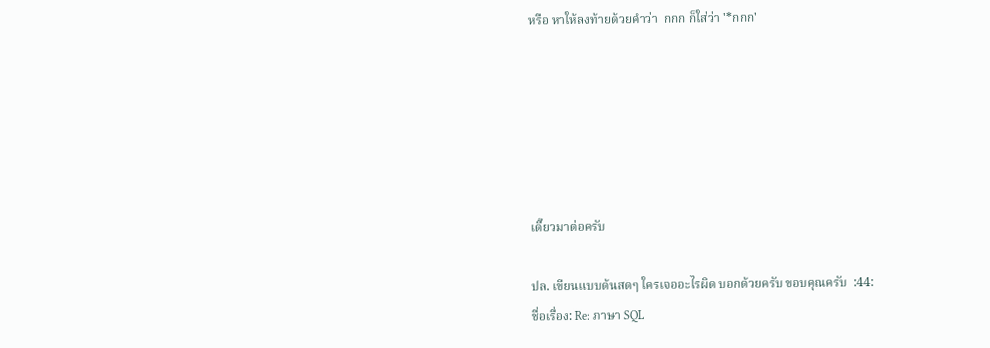หรือ หาให้ลงท้ายด้วยคำว่า  กกก ก็ใส่ว่า '*กกก'






เดี๊ยวมาต่อครับ

ปล. เขียนแบบด้นสดๆ ใครเจออะไรผิด บอกด้วยครับ ขอบคุณครับ  :44:
ชื่อเรื่อง: Re: ภาษา SQL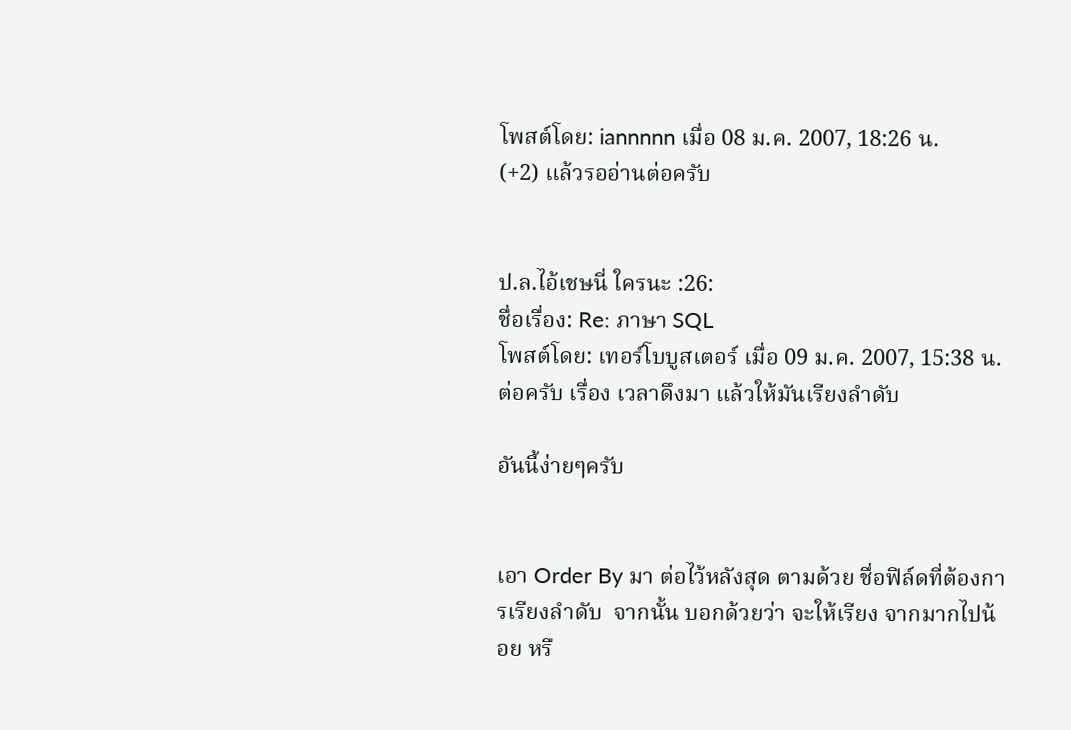โพสต์โดย: iannnnn เมื่อ 08 ม.ค. 2007, 18:26 น.
(+2) แล้วรออ่านต่อครับ


ป.ล.ไอ้เชษนี่ ใครนะ :26:
ชื่อเรื่อง: Re: ภาษา SQL
โพสต์โดย: เทอร์โบบูสเตอร์ เมื่อ 09 ม.ค. 2007, 15:38 น.
ต่อครับ เรื่อง เวลาดึงมา แล้วให้มันเรียงลำดับ

อันนี้ง่ายๆครับ


เอา Order By มา ต่อไว้หลังสุด ตามด้วย ชื่อฟิล์ดที่ต้องการเรียงลำดับ  จากนั้น บอกด้วยว่า จะให้เรียง จากมากไปน้อย หรื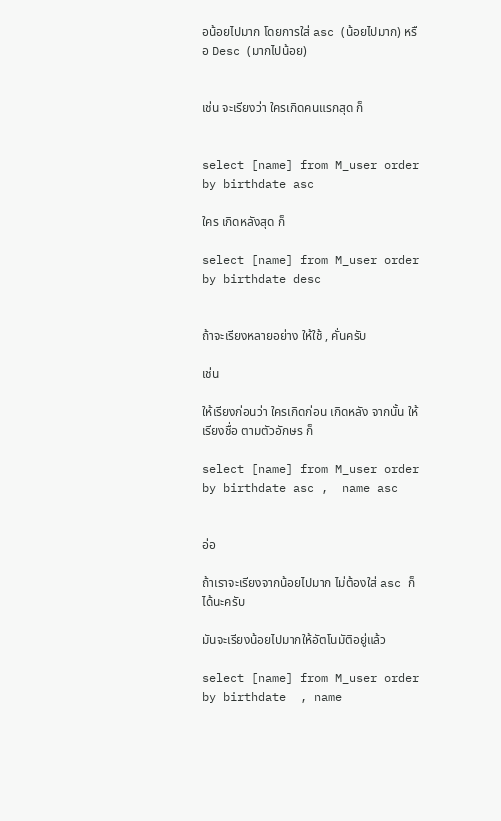อน้อยไปมาก โดยการใส่ asc (น้อยไปมาก) หรือ Desc (มากไปน้อย)


เช่น จะเรียงว่า ใครเกิดคนแรกสุด ก็


select [name] from M_user order by birthdate asc

ใคร เกิดหลังสุด ก็

select [name] from M_user order by birthdate desc


ถ้าจะเรียงหลายอย่าง ให้ใช้ , คั่นครับ

เช่น

ให้เรียงก่อนว่า ใครเกิดก่อน เกิดหลัง จากนั้น ให้เรียงชื่อ ตามตัวอักษร ก็

select [name] from M_user order by birthdate asc ,  name asc


อ่อ

ถ้าเราจะเรียงจากน้อยไปมาก ไม่ต้องใส่ asc ก็ได้นะครับ

มันจะเรียงน้อยไปมากให้อัตโนมัติอยู่แล้ว

select [name] from M_user order by birthdate  , name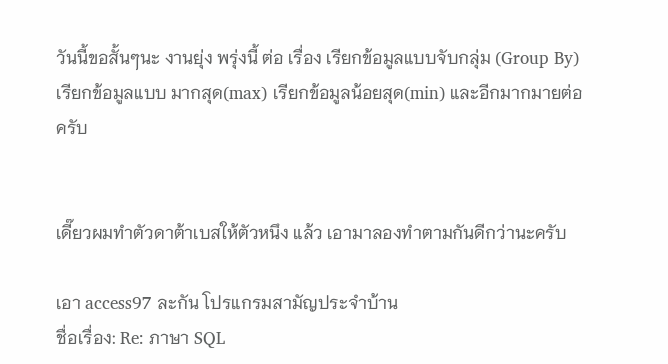วันนี้ขอสั้นๆนะ งานยุ่ง พรุ่งนี้ ต่อ เรื่อง เรียกข้อมูลแบบจับกลุ่ม (Group By) เรียกข้อมูลแบบ มากสุด(max) เรียกข้อมูลน้อยสุด(min) และอีกมากมายต่อครับ


เดี๊ยวผมทำตัวดาต้าเบสให้ตัวหนึง แล้ว เอามาลองทำตามกันดีกว่านะครับ

เอา access97 ละกัน โปรแกรมสามัญประจำบ้าน
ชื่อเรื่อง: Re: ภาษา SQL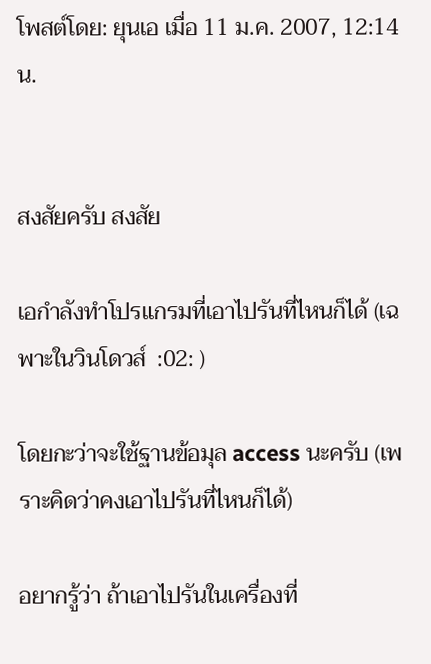โพสต์โดย: ยุนเอ เมื่อ 11 ม.ค. 2007, 12:14 น.


สงสัยครับ สงสัย

เอกำลังทำโปรแกรมที่เอาไปรันที่ไหนก็ได้ (เฉพาะในวินโดวส์  :02: )

โดยกะว่าจะใช้ฐานข้อมุล access นะครับ (เพราะคิดว่าคงเอาไปรันที่ไหนก็ได้)

อยากรู้ว่า ถ้าเอาไปรันในเครื่องที่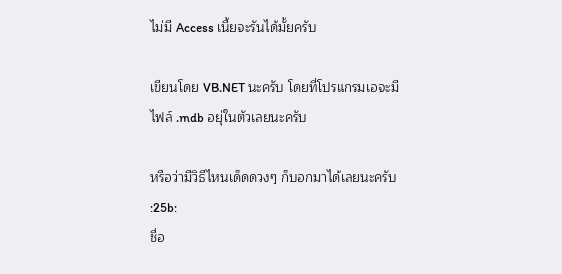ไม่มี Access เนี้ยจะรันได้มั้ยครับ

เขียนโดย VB.NET นะครับ โดยที่โปรแกรมเอจะมี ไฟล์ .mdb อยุ่ในตัวเลยนะครับ

หรือว่ามีวิธีไหนเด็ดดวงๆ ก็บอกมาได้เลยนะครับ  :25b:
ชื่อ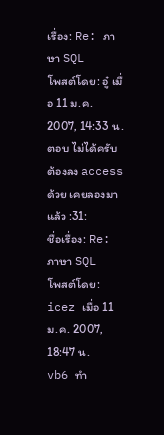เรื่อง: Re: ภาษา SQL
โพสต์โดย: อู๋ เมื่อ 11 ม.ค. 2007, 14:33 น.
ตอบ ไม่ได้ครับต้องลง access ด้วย เคยลองมาแล้ว :31:
ชื่อเรื่อง: Re: ภาษา SQL
โพสต์โดย: icez เมื่อ 11 ม.ค. 2007, 18:47 น.
vb6 ทำ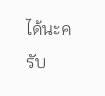ได้นะครับ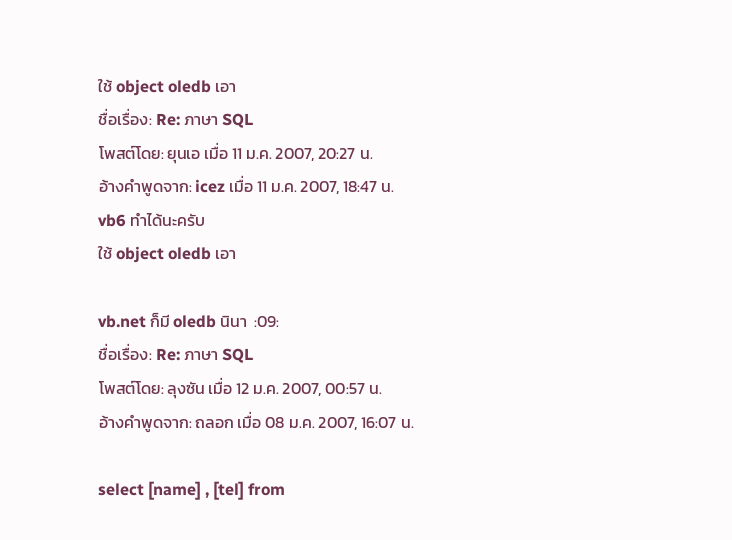ใช้ object oledb เอา
ชื่อเรื่อง: Re: ภาษา SQL
โพสต์โดย: ยุนเอ เมื่อ 11 ม.ค. 2007, 20:27 น.
อ้างคำพูดจาก: icez เมื่อ 11 ม.ค. 2007, 18:47 น.
vb6 ทำได้นะครับ
ใช้ object oledb เอา

vb.net ก็มี oledb นินา  :09:
ชื่อเรื่อง: Re: ภาษา SQL
โพสต์โดย: ลุงซัน เมื่อ 12 ม.ค. 2007, 00:57 น.
อ้างคำพูดจาก: ถลอก เมื่อ 08 ม.ค. 2007, 16:07 น.

select [name] , [tel] from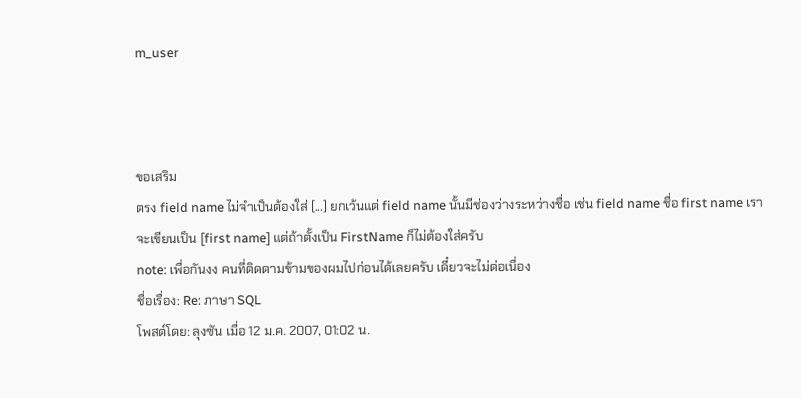m_user



ขอเสริม
ตรง field name ไม่จำเป็นต้องใส่ [...] ยกเว้นแต่ field name นั้นมีช่องว่างระหว่างชื่อ เช่น field name ชื่อ first name เราจะเขียนเป็น [first name] แต่ถ้าตั้งเป็น FirstName ก็ไม่ต้องใส่ครับ
note: เพื่อกันงง คนที่ติดตามข้ามของผมไปก่อนได้เลยครับ เดี๋ยวจะไม่ต่อเนื่อง
ชื่อเรื่อง: Re: ภาษา SQL
โพสต์โดย: ลุงซัน เมื่อ 12 ม.ค. 2007, 01:02 น.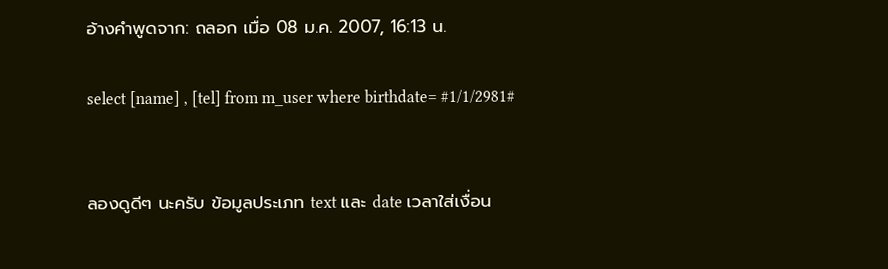อ้างคำพูดจาก: ถลอก เมื่อ 08 ม.ค. 2007, 16:13 น.

select [name] , [tel] from m_user where birthdate= #1/1/2981#


ลองดูดีๆ นะครับ ข้อมูลประเภท text และ date เวลาใส่เงื่อน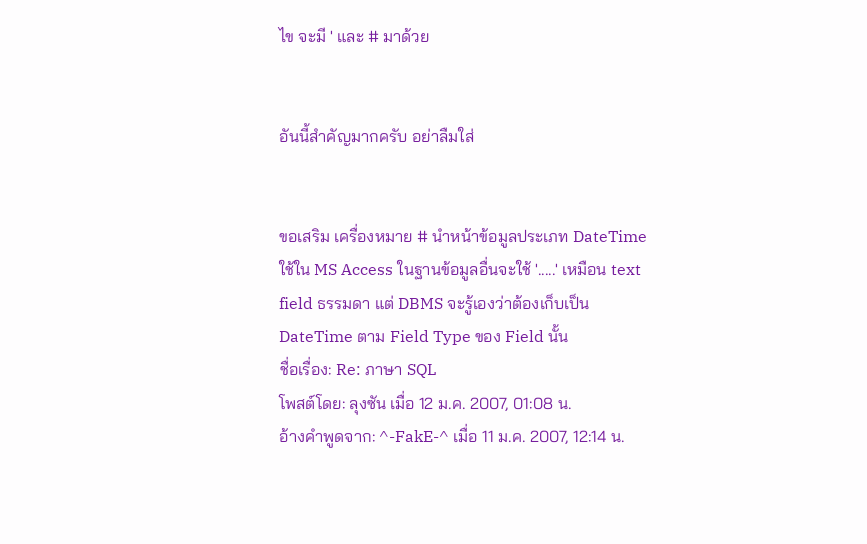ไข จะมี ' และ # มาด้วย


อันนี้สำคัญมากครับ อย่าลืมใส่


ขอเสริม เครื่องหมาย # นำหน้าข้อมูลประเภท DateTime ใช้ใน MS Access ในฐานข้อมูลอื่นจะใช้ '.....' เหมือน text field ธรรมดา แต่ DBMS จะรู้เองว่าต้องเก็บเป็น DateTime ตาม Field Type ของ Field นั้น
ชื่อเรื่อง: Re: ภาษา SQL
โพสต์โดย: ลุงซัน เมื่อ 12 ม.ค. 2007, 01:08 น.
อ้างคำพูดจาก: ^-FakE-^ เมื่อ 11 ม.ค. 2007, 12:14 น.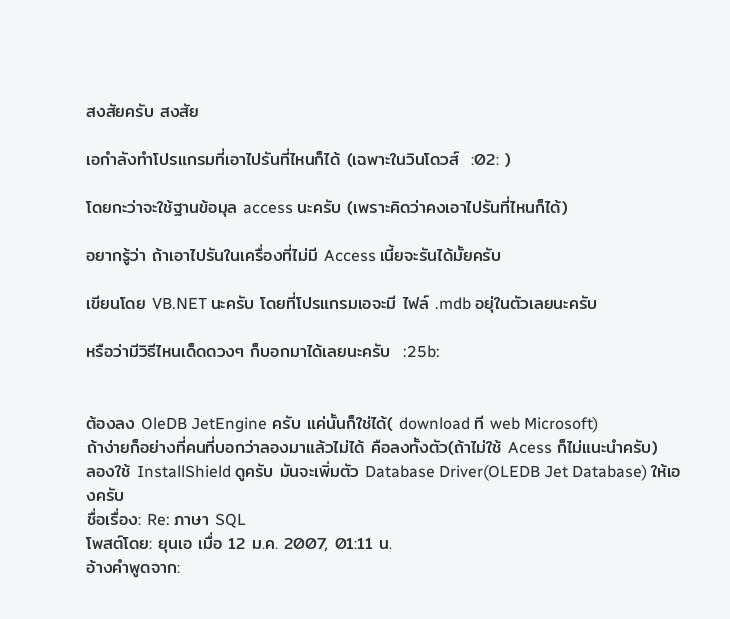สงสัยครับ สงสัย

เอกำลังทำโปรแกรมที่เอาไปรันที่ไหนก็ได้ (เฉพาะในวินโดวส์  :02: )

โดยกะว่าจะใช้ฐานข้อมุล access นะครับ (เพราะคิดว่าคงเอาไปรันที่ไหนก็ได้)

อยากรู้ว่า ถ้าเอาไปรันในเครื่องที่ไม่มี Access เนี้ยจะรันได้มั้ยครับ

เขียนโดย VB.NET นะครับ โดยที่โปรแกรมเอจะมี ไฟล์ .mdb อยุ่ในตัวเลยนะครับ

หรือว่ามีวิธีไหนเด็ดดวงๆ ก็บอกมาได้เลยนะครับ  :25b:


ต้องลง OleDB JetEngine ครับ แค่นั้นก็ใช่ได้( download ที web Microsoft)
ถ้าง่ายก็อย่างที่คนที่บอกว่าลองมาแล้วไม่ได้ คือลงทั้งตัว(ถ้าไม่ใช้ Acess ก็ไม่แนะนำครับ)
ลองใช้ InstallShield ดูครับ มันจะเพิ่มตัว Database Driver(OLEDB Jet Database) ให้เองครับ
ชื่อเรื่อง: Re: ภาษา SQL
โพสต์โดย: ยุนเอ เมื่อ 12 ม.ค. 2007, 01:11 น.
อ้างคำพูดจาก: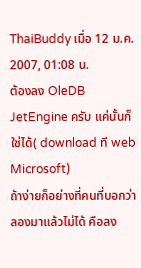ThaiBuddy เมื่อ 12 ม.ค. 2007, 01:08 น.
ต้องลง OleDB JetEngine ครับ แค่นั้นก็ใช่ได้( download ที web Microsoft)
ถ้าง่ายก็อย่างที่คนที่บอกว่าลองมาแล้วไม่ได้ คือลง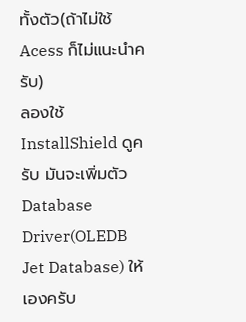ทั้งตัว(ถ้าไม่ใช้ Acess ก็ไม่แนะนำครับ)
ลองใช้ InstallShield ดูครับ มันจะเพิ่มตัว Database Driver(OLEDB Jet Database) ให้เองครับ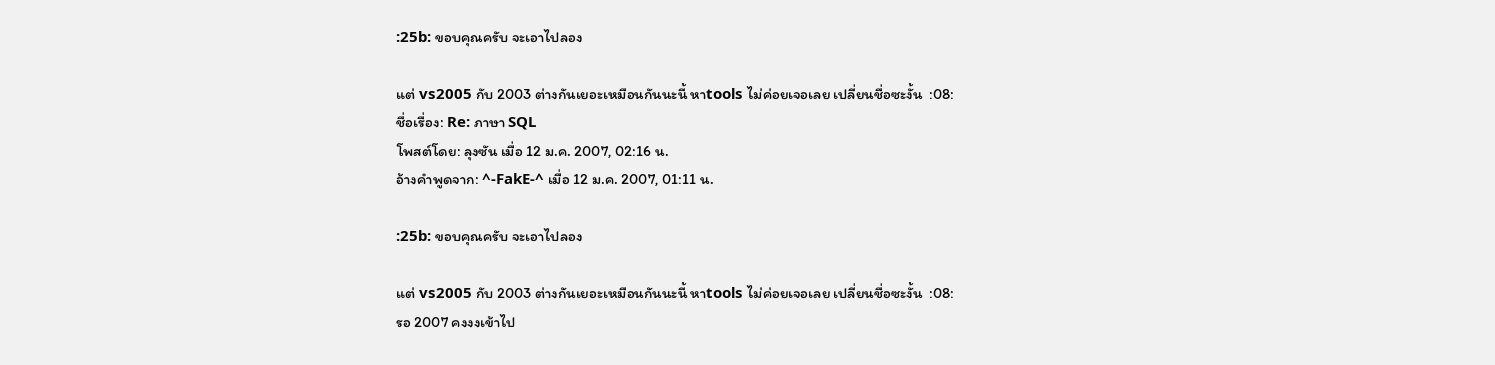:25b: ขอบคุณครับ จะเอาไปลอง

แต่ vs2005 กับ 2003 ต่างกันเยอะเหมือนกันนะนี้ หาtools ไม่ค่อยเจอเลย เปลี่ยนชื่อซะงั้น  :08:
ชื่อเรื่อง: Re: ภาษา SQL
โพสต์โดย: ลุงซัน เมื่อ 12 ม.ค. 2007, 02:16 น.
อ้างคำพูดจาก: ^-FakE-^ เมื่อ 12 ม.ค. 2007, 01:11 น.

:25b: ขอบคุณครับ จะเอาไปลอง

แต่ vs2005 กับ 2003 ต่างกันเยอะเหมือนกันนะนี้ หาtools ไม่ค่อยเจอเลย เปลี่ยนชื่อซะงั้น  :08:
รอ 2007 คงงงเข้าไป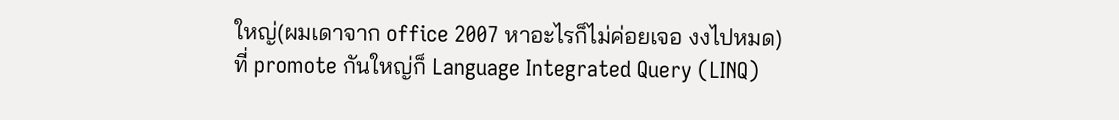ใหญ่(ผมเดาจาก office 2007 หาอะไรก็ไม่ค่อยเจอ งงไปหมด)
ที่ promote กันใหญ่ก็ Language Integrated Query (LINQ)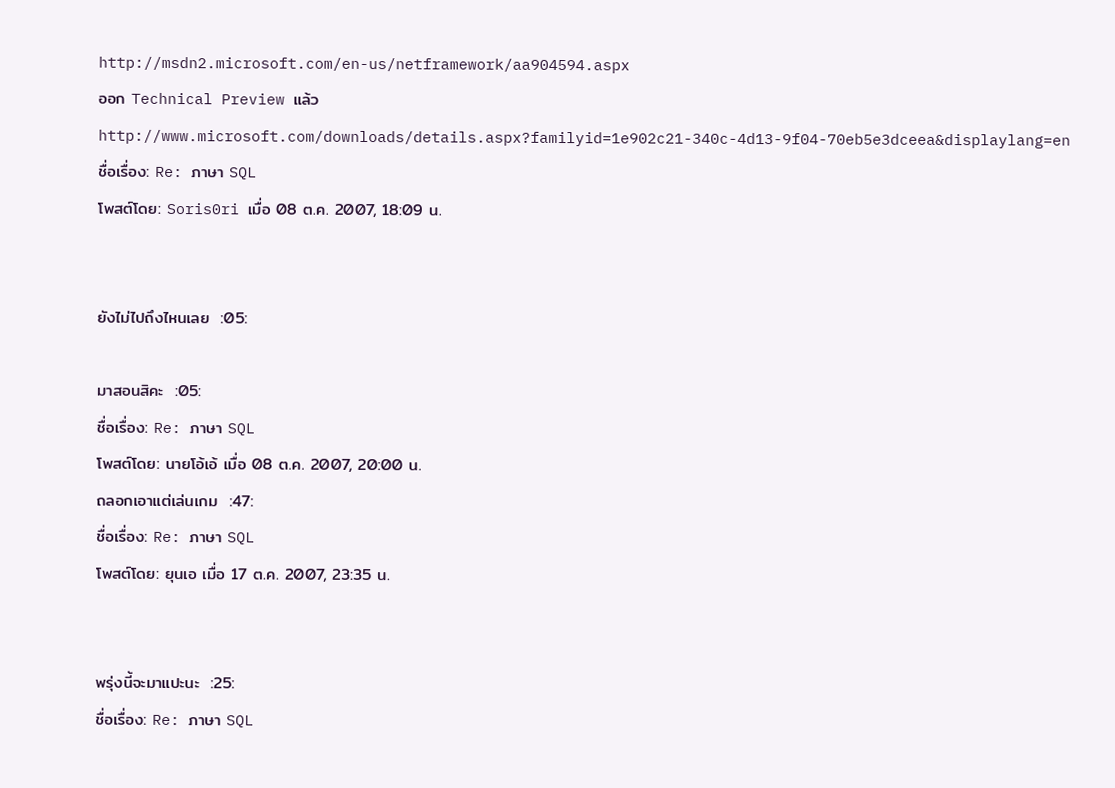http://msdn2.microsoft.com/en-us/netframework/aa904594.aspx
ออก Technical Preview แล้ว http://www.microsoft.com/downloads/details.aspx?familyid=1e902c21-340c-4d13-9f04-70eb5e3dceea&displaylang=en
ชื่อเรื่อง: Re: ภาษา SQL
โพสต์โดย: Soris0ri เมื่อ 08 ต.ค. 2007, 18:09 น.


ยังไม่ไปถึงไหนเลย  :05:

มาสอนสิคะ  :05:
ชื่อเรื่อง: Re: ภาษา SQL
โพสต์โดย: นายโอ้เอ้ เมื่อ 08 ต.ค. 2007, 20:00 น.
ถลอกเอาแต่เล่นเกม  :47:
ชื่อเรื่อง: Re: ภาษา SQL
โพสต์โดย: ยุนเอ เมื่อ 17 ต.ค. 2007, 23:35 น.


พรุ่งนี้จะมาแปะนะ  :25:
ชื่อเรื่อง: Re: ภาษา SQL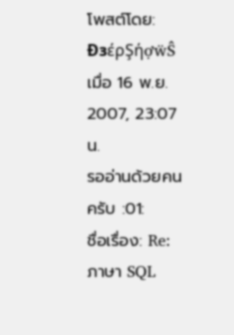โพสต์โดย: ÐзέρŞήợẅŜ เมื่อ 16 พ.ย. 2007, 23:07 น.
รออ่านด้วยคนครับ :01:
ชื่อเรื่อง: Re: ภาษา SQL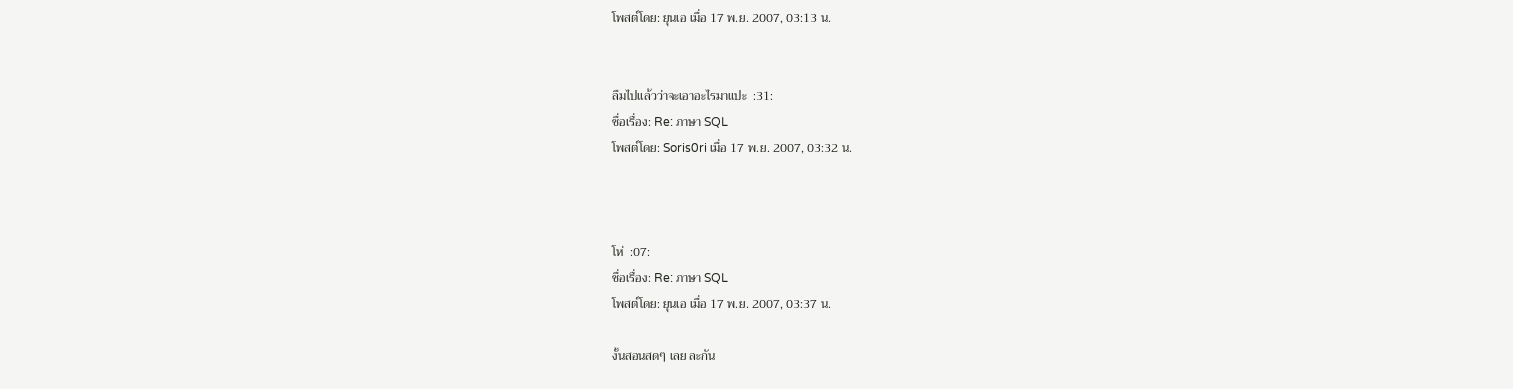โพสต์โดย: ยุนเอ เมื่อ 17 พ.ย. 2007, 03:13 น.


ลืมไปแล้วว่าจะเอาอะไรมาแปะ  :31:
ชื่อเรื่อง: Re: ภาษา SQL
โพสต์โดย: Soris0ri เมื่อ 17 พ.ย. 2007, 03:32 น.



โห่  :07:
ชื่อเรื่อง: Re: ภาษา SQL
โพสต์โดย: ยุนเอ เมื่อ 17 พ.ย. 2007, 03:37 น.

งั้นสอนสดๆ เลย ละกัน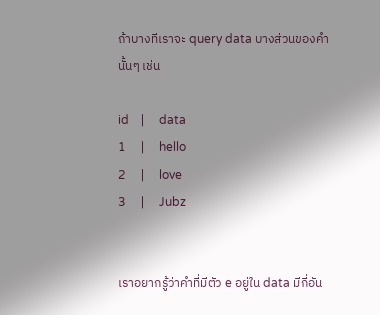ถ้าบางทีเราจะ query data บางส่วนของคำนั้นๆ เช่น

id    |     data
1     |     hello
2     |     love
3     |     Jubz


เราอยากรู้ว่าคำที่มีตัว e อยู่ใน data มีกี่อัน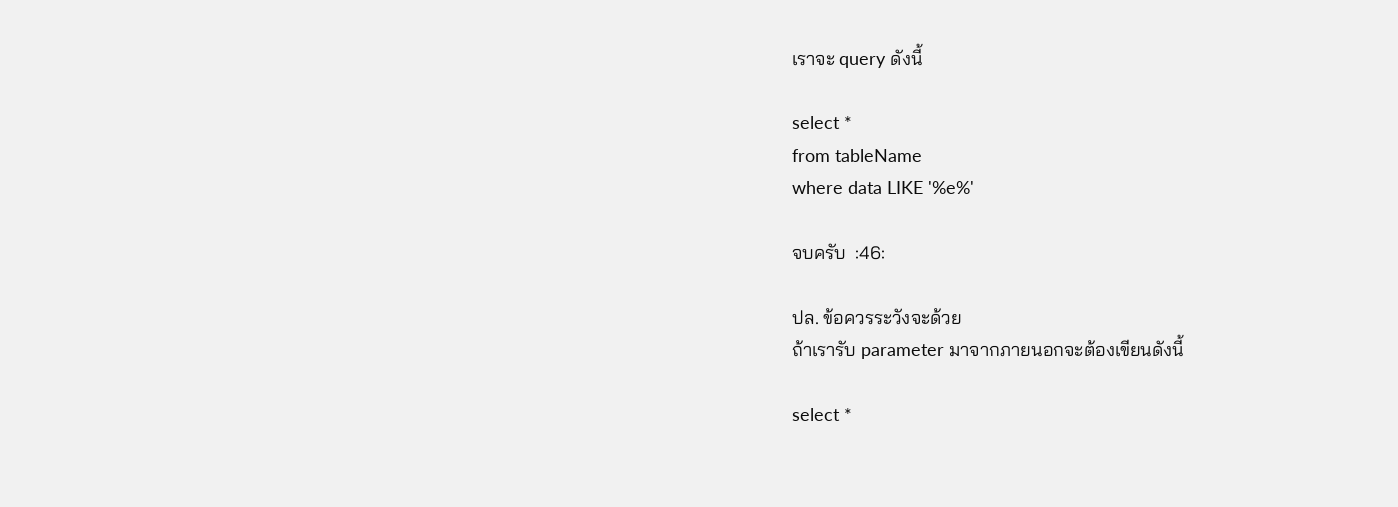เราจะ query ดังนี้

select *
from tableName
where data LIKE '%e%'

จบครับ  :46:

ปล. ข้อควรระวังจะด้วย
ถ้าเรารับ parameter มาจากภายนอกจะต้องเขียนดังนี้

select *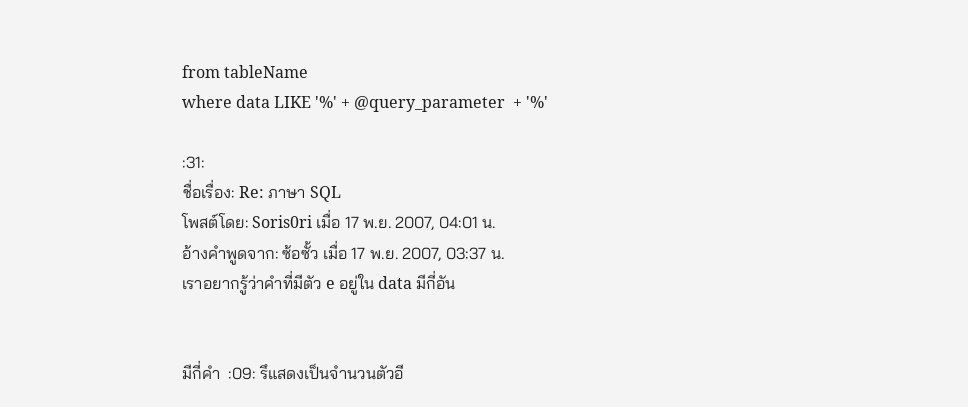from tableName
where data LIKE '%' + @query_parameter  + '%'

:31:
ชื่อเรื่อง: Re: ภาษา SQL
โพสต์โดย: Soris0ri เมื่อ 17 พ.ย. 2007, 04:01 น.
อ้างคำพูดจาก: ซ้อซั้ว เมื่อ 17 พ.ย. 2007, 03:37 น.
เราอยากรู้ว่าคำที่มีตัว e อยู่ใน data มีกี่อัน


มีกี่คำ  :09: รึแสดงเป็นจำนวนตัวอี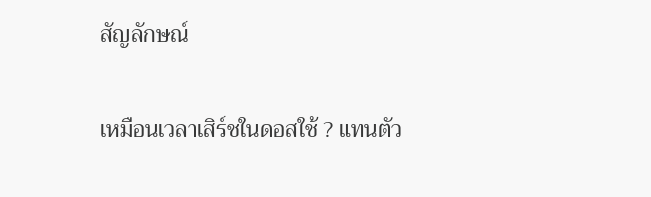สัญลักษณ์

เหมือนเวลาเสิร์ชในดอสใช้ ? แทนตัว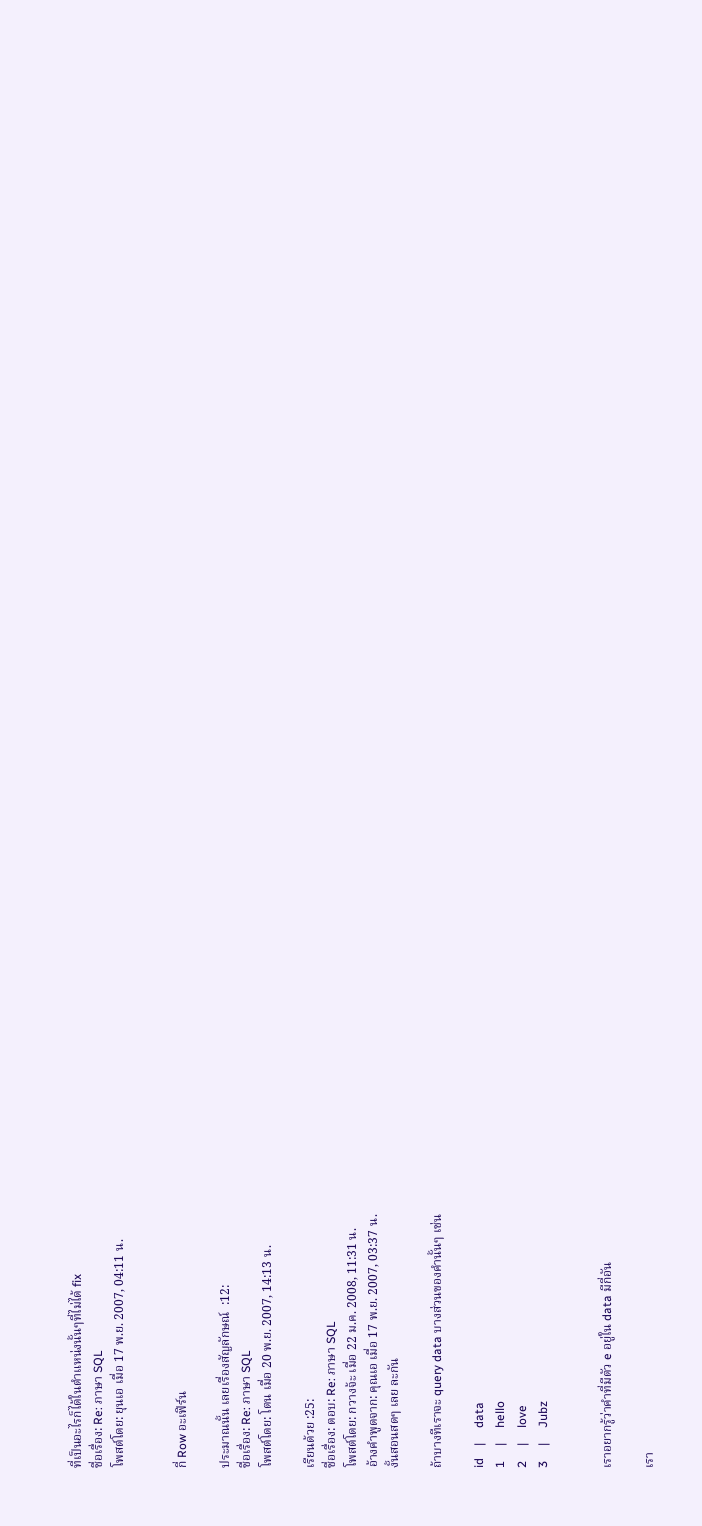ที่เป็นอะไรก็ได้ในตำแหน่งนั้นๆที่ไม่ได้ fix
ชื่อเรื่อง: Re: ภาษา SQL
โพสต์โดย: ยุนเอ เมื่อ 17 พ.ย. 2007, 04:11 น.


กี่ Row อะเฟิร์น

ประมาณนั้น เลยเรื่องสัญลักษณ์  :12:
ชื่อเรื่อง: Re: ภาษา SQL
โพสต์โดย: โตน เมื่อ 20 พ.ย. 2007, 14:13 น.

เรียนด้วย :25:
ชื่อเรื่อง: ตอบ: Re: ภาษา SQL
โพสต์โดย: กวางจ้ะ เมื่อ 22 ม.ค. 2008, 11:31 น.
อ้างคำพูดจาก: คุณเอ เมื่อ 17 พ.ย. 2007, 03:37 น.
งั้นสอนสดๆ เลย ละกัน

ถ้าบางทีเราจะ query data บางส่วนของคำนั้นๆ เช่น

id    |     data
1     |     hello
2     |     love
3     |     Jubz


เราอยากรู้ว่าคำที่มีตัว e อยู่ใน data มีกี่อัน

เรา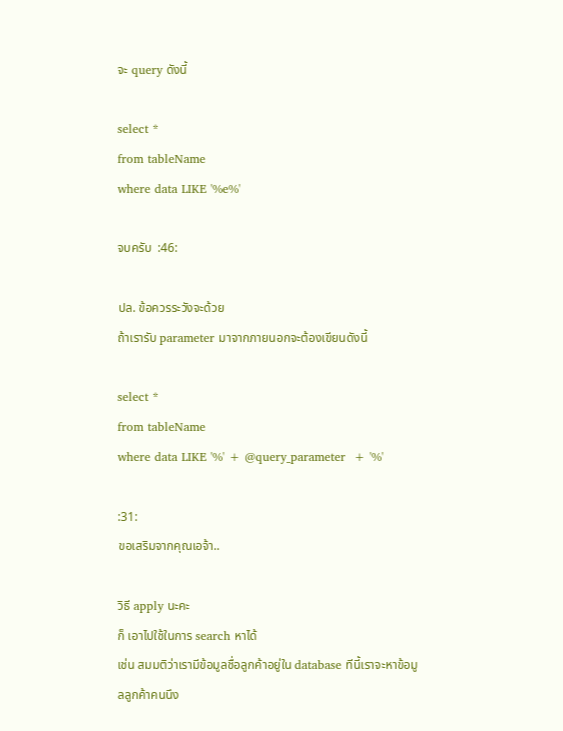จะ query ดังนี้

select *
from tableName
where data LIKE '%e%'

จบครับ  :46:

ปล. ข้อควรระวังจะด้วย
ถ้าเรารับ parameter มาจากภายนอกจะต้องเขียนดังนี้

select *
from tableName
where data LIKE '%' + @query_parameter  + '%'

:31:
ขอเสริมจากคุณเอจ้า..

วิธี apply นะคะ
ก็ เอาไปใช้ในการ search หาได้
เช่น สมมติว่าเรามีข้อมูลชื่อลูกค้าอยู่ใน database ทีนี้เราจะหาข้อมูลลูกค้าคนนึง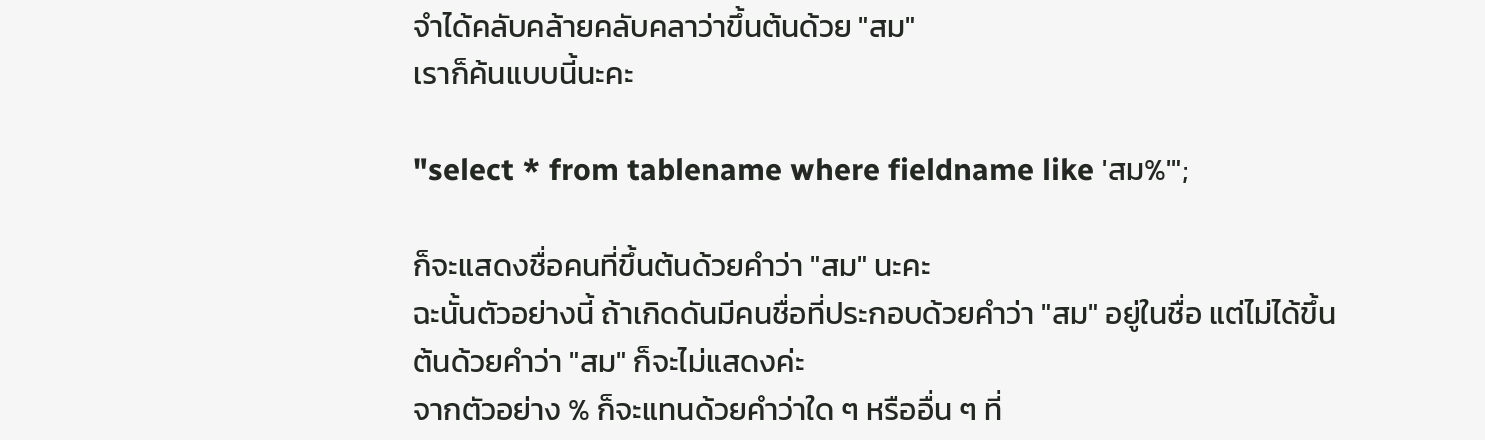จำได้คลับคล้ายคลับคลาว่าขึ้นต้นด้วย "สม"
เราก็ค้นแบบนี้นะคะ

"select * from tablename where fieldname like 'สม%'";

ก็จะแสดงชื่อคนที่ขึ้นต้นด้วยคำว่า "สม" นะคะ
ฉะนั้นตัวอย่างนี้ ถ้าเกิดดันมีคนชื่อที่ประกอบด้วยคำว่า "สม" อยู่ในชื่อ แต่ไม่ได้ขึ้นต้นด้วยคำว่า "สม" ก็จะไม่แสดงค่ะ
จากตัวอย่าง % ก็จะแทนด้วยคำว่าใด ๆ หรืออื่น ๆ ที่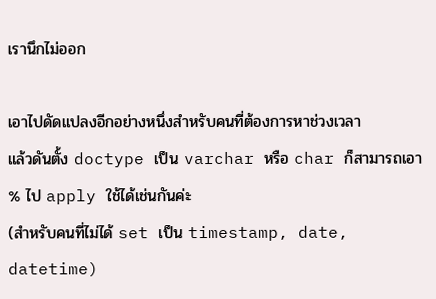เรานึกไม่ออก

เอาไปดัดแปลงอีกอย่างหนึ่งสำหรับคนที่ต้องการหาช่วงเวลา
แล้วดันตั้ง doctype เป็น varchar หรือ char ก็สามารถเอา % ไป apply ใช้ได้เช่นกันค่ะ
(สำหรับคนที่ไม่ได้ set เป็น timestamp, date, datetime)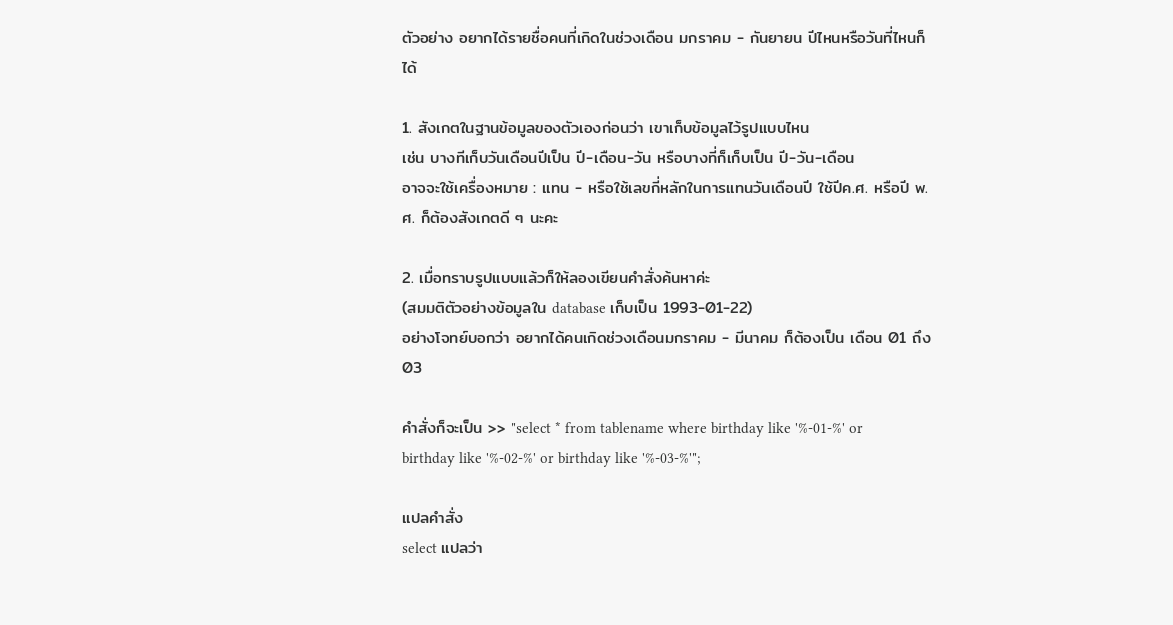ตัวอย่าง อยากได้รายชื่อคนที่เกิดในช่วงเดือน มกราคม - กันยายน ปีไหนหรือวันที่ไหนก็ได้

1. สังเกตในฐานข้อมูลของตัวเองก่อนว่า เขาเก็บข้อมูลไว้รูปแบบไหน
เช่น บางทีเก็บวันเดือนปีเป็น ปี-เดือน-วัน หรือบางที่ก็เก็บเป็น ปี-วัน-เดือน
อาจจะใช้เครื่องหมาย : แทน - หรือใช้เลขกี่หลักในการแทนวันเดือนปี ใช้ปีค.ศ. หรือปี พ.ศ. ก็ต้องสังเกตดี ๆ นะคะ

2. เมื่อทราบรูปแบบแล้วก็ให้ลองเขียนคำสั่งค้นหาค่ะ
(สมมติตัวอย่างข้อมูลใน database เก็บเป็น 1993-01-22)
อย่างโจทย์บอกว่า อยากได้คนเกิดช่วงเดือนมกราคม - มีนาคม ก็ต้องเป็น เดือน 01 ถึง 03

คำสั่งก็จะเป็น >> "select * from tablename where birthday like '%-01-%' or birthday like '%-02-%' or birthday like '%-03-%'";

แปลคำสั่ง
select แปลว่า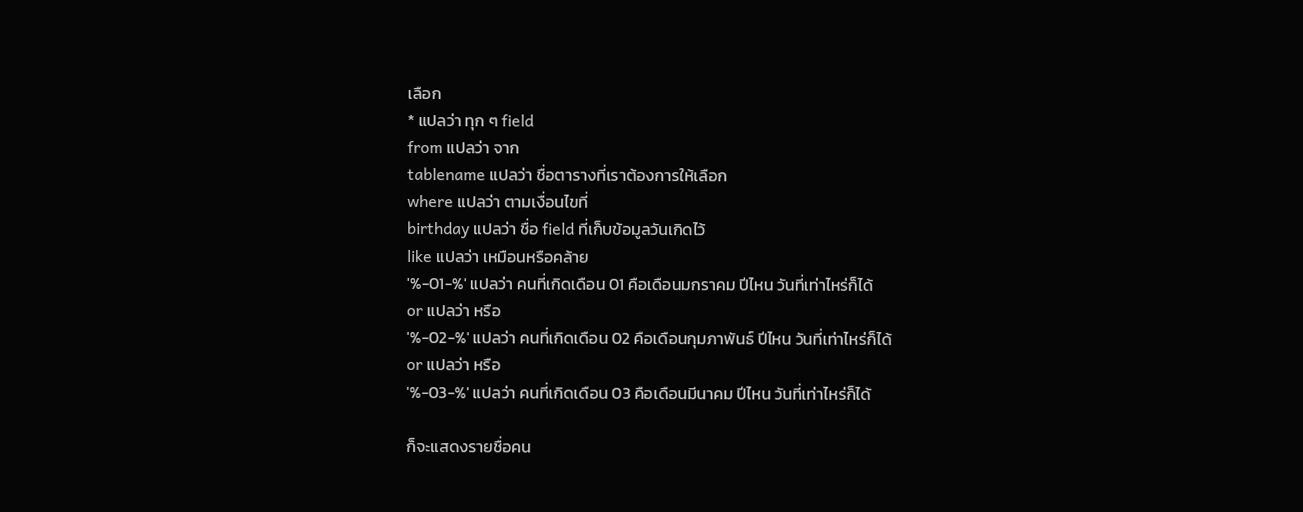เลือก
* แปลว่า ทุก ๆ field
from แปลว่า จาก
tablename แปลว่า ชื่อตารางที่เราต้องการให้เลือก
where แปลว่า ตามเงื่อนไขที่
birthday แปลว่า ชื่อ field ที่เก็บข้อมูลวันเกิดไว้
like แปลว่า เหมือนหรือคล้าย
'%-01-%' แปลว่า คนที่เกิดเดือน 01 คือเดือนมกราคม ปีไหน วันที่เท่าไหร่ก็ได้
or แปลว่า หรือ
'%-02-%' แปลว่า คนที่เกิดเดือน 02 คือเดือนกุมภาพันธ์ ปีไหน วันที่เท่าไหร่ก็ได้
or แปลว่า หรือ
'%-03-%' แปลว่า คนที่เกิดเดือน 03 คือเดือนมีนาคม ปีไหน วันที่เท่าไหร่ก็ได้

ก็จะแสดงรายชื่อคน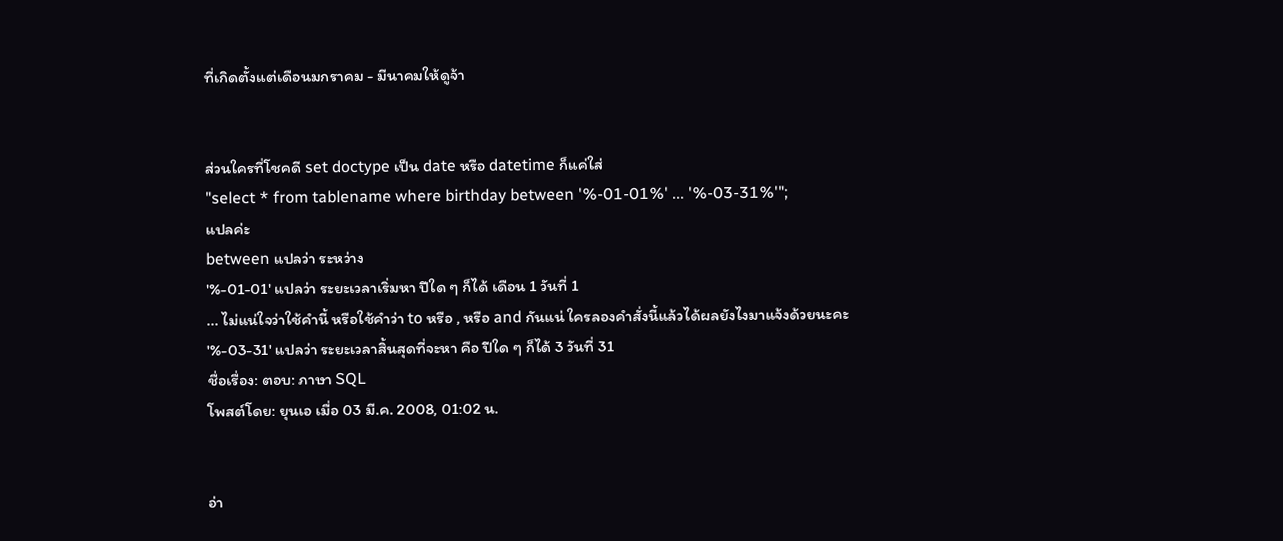ที่เกิดตั้งแต่เดือนมกราคม - มีนาคมให้ดูจ้า


ส่วนใครที่โชคดี set doctype เป็น date หรือ datetime ก็แค่ใส่
"select * from tablename where birthday between '%-01-01%' ... '%-03-31%'";
แปลค่ะ
between แปลว่า ระหว่าง
'%-01-01' แปลว่า ระยะเวลาเริ่มหา ปีใด ๆ ก็ได้ เดือน 1 วันที่ 1
... ไม่แน่ใจว่าใช้คำนี้ หรือใช้คำว่า to หรือ , หรือ and กันแน่ ใครลองคำสั่งนี้แล้วได้ผลยังไงมาแจ้งด้วยนะคะ
'%-03-31' แปลว่า ระยะเวลาสิ้นสุดที่จะหา คือ ปีใด ๆ ก็ได้ 3 วันที่ 31
ชื่อเรื่อง: ตอบ: ภาษา SQL
โพสต์โดย: ยุนเอ เมื่อ 03 มี.ค. 2008, 01:02 น.


อ่า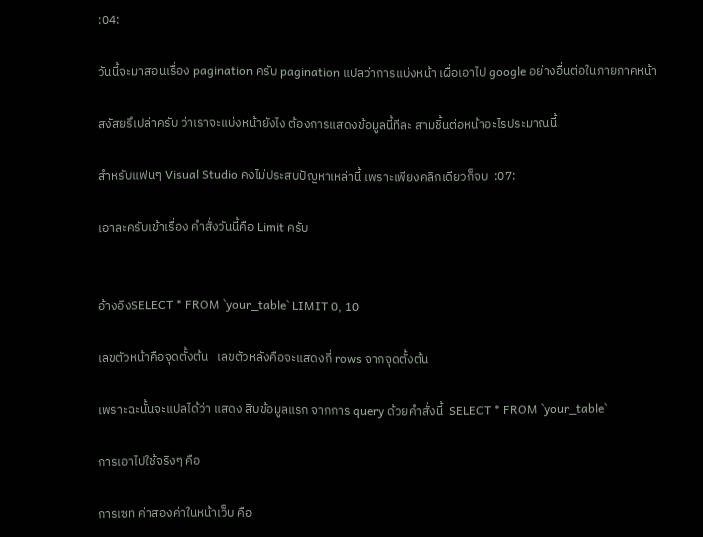:04:

วันนี้จะมาสอนเรื่อง pagination ครับ pagination แปลว่าการแบ่งหน้า เผื่อเอาไป google อย่างอื่นต่อในภายภาคหน้า

สงัสยรึเปล่าครับ ว่าเราจะแบ่งหน้ายังไง ต้องการแสดงข้อมูลนี้ทีละ สามชิ้นต่อหน้าอะไรประมาณนี้

สำหรับแฟนๆ Visual Studio คงไม่ประสบปัญหาเหล่านี้ เพราะเพียงคลิกเดียวก็จบ  :07:

เอาละครับเข้าเรื่อง คำสั่งวันนี้คือ Limit ครับ


อ้างอิงSELECT * FROM `your_table` LIMIT 0, 10

เลขตัวหน้าคือจุดตั้งต้น   เลขตัวหลังคือจะแสดงกี่ rows จากจุดตั้งต้น

เพราะฉะนั้นจะแปลได้ว่า แสดง สิบข้อมูลแรก จากการ query ด้วยคำสั่งนี้  SELECT * FROM `your_table`

การเอาไปใช้จริงๆ คือ

การเซท ค่าสองค่าในหน้าเว็บ คือ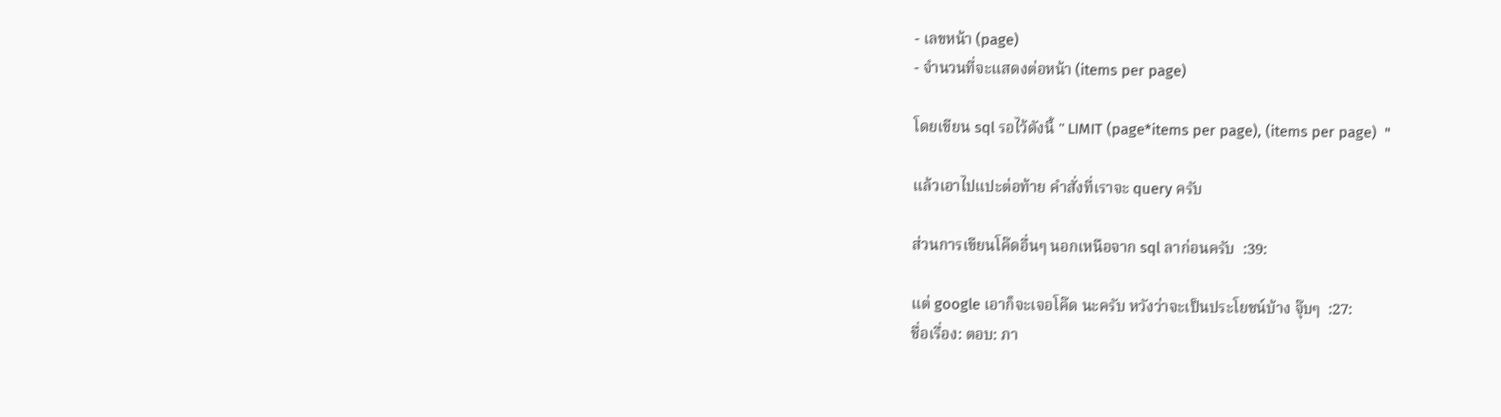- เลขหน้า (page)
- จำนวนที่จะแสดงต่อหน้า (items per page)

โดยเขียน sql รอไว้ดังนี้ " LIMIT (page*items per page), (items per page)  "

แล้วเอาไปแปะต่อท้าย คำสั่งที่เราจะ query ครับ

ส่วนการเขียนโค๊ดอื่นๆ นอกเหนือจาก sql ลาก่อนครับ  :39:

แต่ google เอาก็จะเจอโค๊ด นะครับ หวังว่าจะเป็นประโยชน์บ้าง จุ๊บๆ  :27:
ชื่อเรื่อง: ตอบ: ภา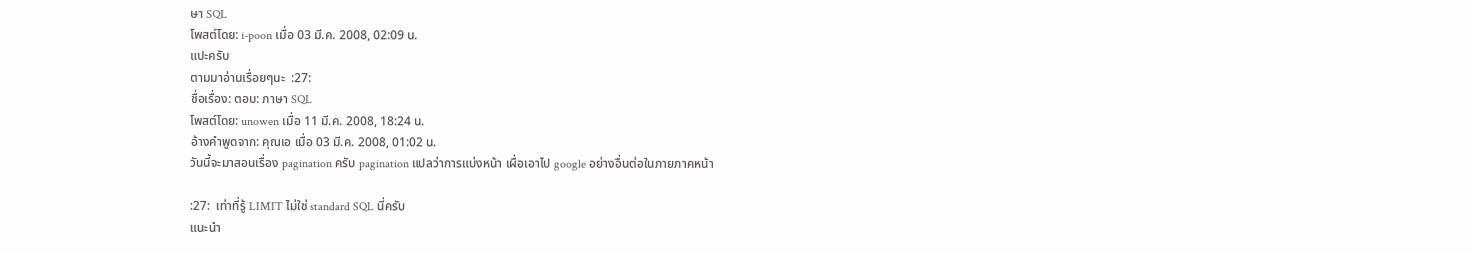ษา SQL
โพสต์โดย: i-poon เมื่อ 03 มี.ค. 2008, 02:09 น.
แปะครับ
ตามมาอ่านเรื่อยๆนะ  :27:
ชื่อเรื่อง: ตอบ: ภาษา SQL
โพสต์โดย: unowen เมื่อ 11 มี.ค. 2008, 18:24 น.
อ้างคำพูดจาก: คุณเอ เมื่อ 03 มี.ค. 2008, 01:02 น.
วันนี้จะมาสอนเรื่อง pagination ครับ pagination แปลว่าการแบ่งหน้า เผื่อเอาไป google อย่างอื่นต่อในภายภาคหน้า

:27:  เท่าที่รู้ LIMIT ไม่ใช่ standard SQL นี่ครับ
แนะนำ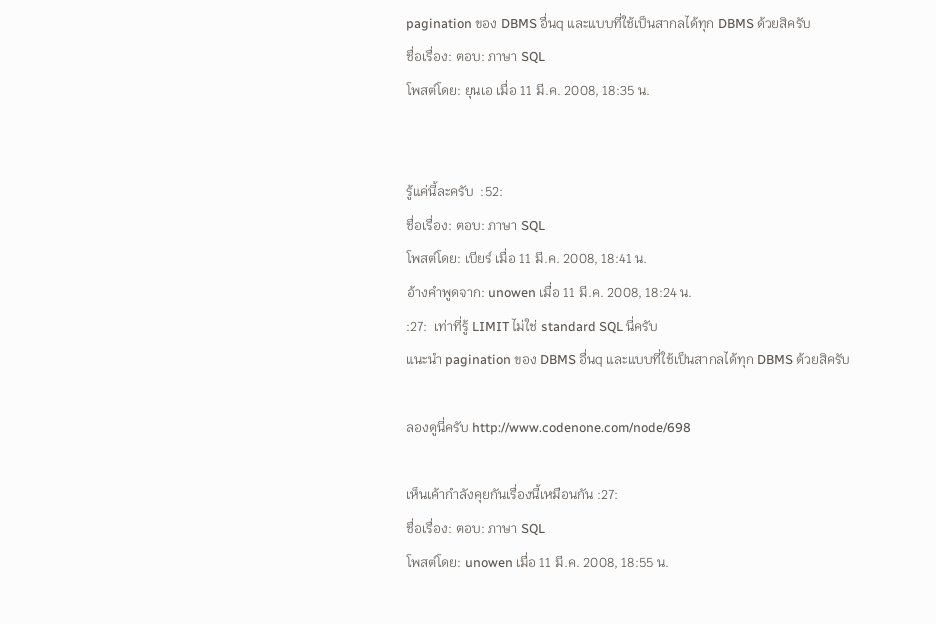pagination ของ DBMS อื่นq และแบบที่ใช้เป็นสากลได้ทุก DBMS ด้วยสิครับ
ชื่อเรื่อง: ตอบ: ภาษา SQL
โพสต์โดย: ยุนเอ เมื่อ 11 มี.ค. 2008, 18:35 น.


รู้แค่นี้ละครับ  :52:
ชื่อเรื่อง: ตอบ: ภาษา SQL
โพสต์โดย: เบียร์ เมื่อ 11 มี.ค. 2008, 18:41 น.
อ้างคำพูดจาก: unowen เมื่อ 11 มี.ค. 2008, 18:24 น.
:27:  เท่าที่รู้ LIMIT ไม่ใช่ standard SQL นี่ครับ
แนะนำ pagination ของ DBMS อื่นq และแบบที่ใช้เป็นสากลได้ทุก DBMS ด้วยสิครับ

ลองดูนี่ครับ http://www.codenone.com/node/698

เห็นเค้ากำลังคุยกันเรื่องนี้เหมือนกัน :27:
ชื่อเรื่อง: ตอบ: ภาษา SQL
โพสต์โดย: unowen เมื่อ 11 มี.ค. 2008, 18:55 น.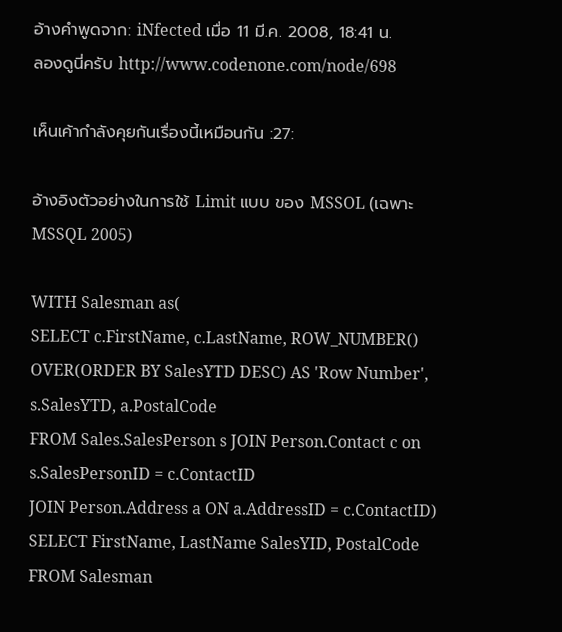อ้างคำพูดจาก: iNfected เมื่อ 11 มี.ค. 2008, 18:41 น.
ลองดูนี่ครับ http://www.codenone.com/node/698

เห็นเค้ากำลังคุยกันเรื่องนี้เหมือนกัน :27:

อ้างอิงตัวอย่างในการใช้ Limit แบบ ของ MSSOL (เฉพาะ MSSQL 2005)

WITH Salesman as(
SELECT c.FirstName, c.LastName, ROW_NUMBER() OVER(ORDER BY SalesYTD DESC) AS 'Row Number', s.SalesYTD, a.PostalCode
FROM Sales.SalesPerson s JOIN Person.Contact c on s.SalesPersonID = c.ContactID
JOIN Person.Address a ON a.AddressID = c.ContactID)
SELECT FirstName, LastName SalesYID, PostalCode
FROM Salesman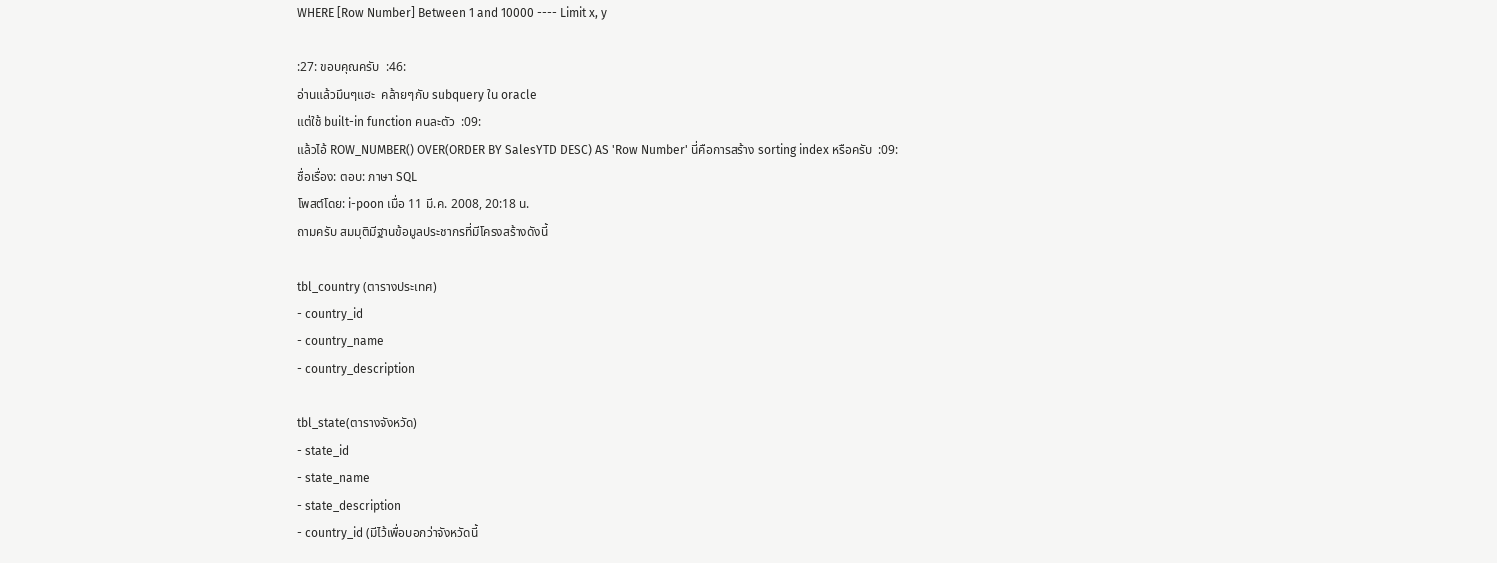WHERE [Row Number] Between 1 and 10000 ---- Limit x, y

:27: ขอบคุณครับ  :46:
อ่านแล้วมึนๆแฮะ  คล้ายๆกับ subquery ใน oracle
แต่ใช้ built-in function คนละตัว  :09:
แล้วไอ้ ROW_NUMBER() OVER(ORDER BY SalesYTD DESC) AS 'Row Number' นี่คือการสร้าง sorting index หรือครับ  :09:
ชื่อเรื่อง: ตอบ: ภาษา SQL
โพสต์โดย: i-poon เมื่อ 11 มี.ค. 2008, 20:18 น.
ถามครับ สมมุติมีฐานข้อมูลประชากรที่มีโครงสร้างดังนี้

tbl_country (ตารางประเทศ)
- country_id
- country_name
- country_description

tbl_state(ตารางจังหวัด)
- state_id
- state_name
- state_description
- country_id (มีไว้เพื่อบอกว่าจังหวัดนี้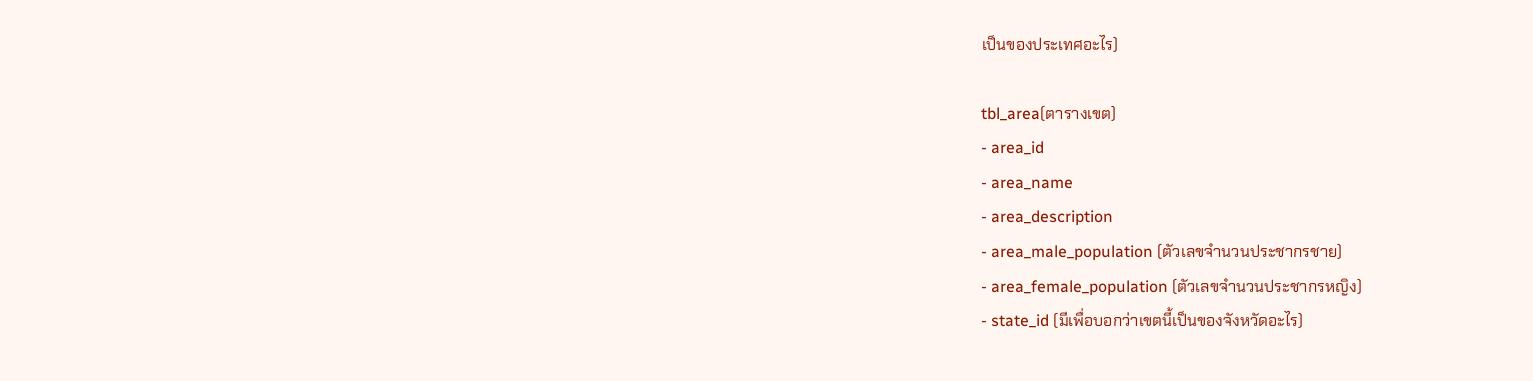เป็นของประเทศอะไร)

tbl_area(ตารางเขต)
- area_id
- area_name
- area_description
- area_male_population (ตัวเลขจำนวนประชากรชาย)
- area_female_population (ตัวเลขจำนวนประชากรหญิง)
- state_id (มีเพื่อบอกว่าเขตนี้เป็นของจังหวัดอะไร)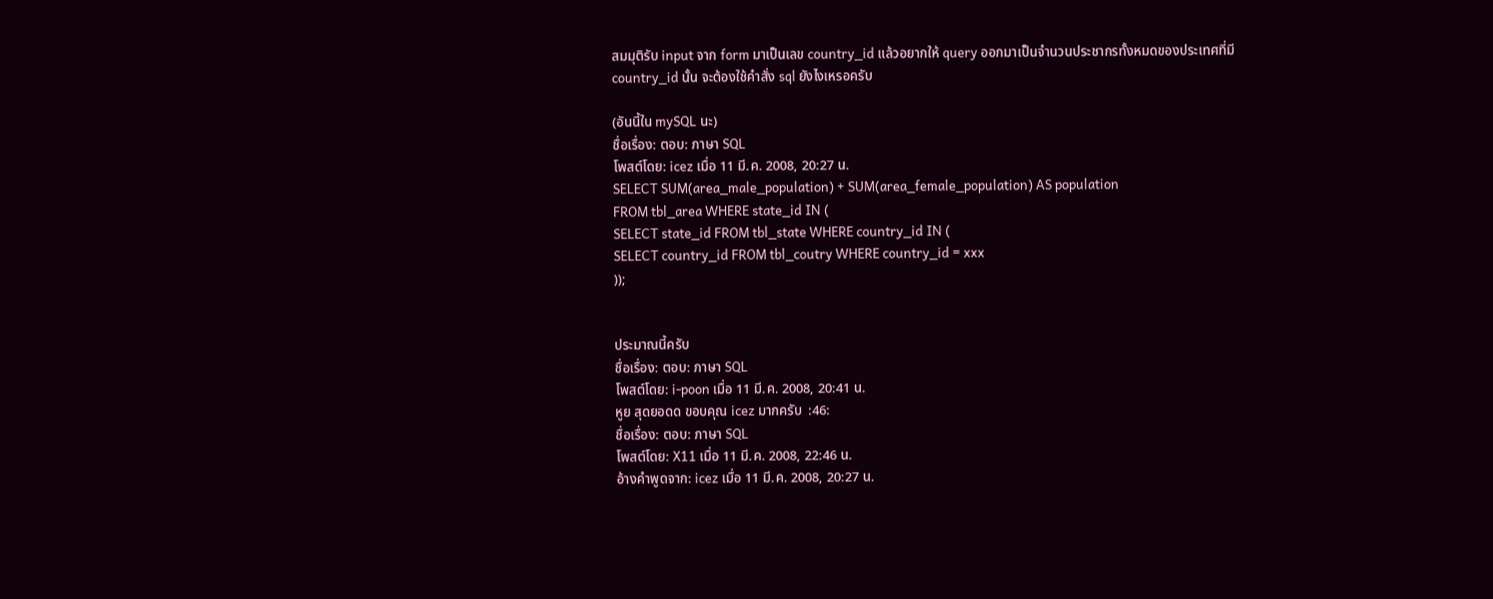สมมุติรับ input จาก form มาเป็นเลข country_id แล้วอยากให้ query ออกมาเป็นจำนวนประชากรทั้งหมดของประเทศที่มี country_id นั้น จะต้องใช้คำสั่ง sql ยังไงเหรอครับ

(อันนี้ใน mySQL นะ)
ชื่อเรื่อง: ตอบ: ภาษา SQL
โพสต์โดย: icez เมื่อ 11 มี.ค. 2008, 20:27 น.
SELECT SUM(area_male_population) + SUM(area_female_population) AS population
FROM tbl_area WHERE state_id IN (
SELECT state_id FROM tbl_state WHERE country_id IN (
SELECT country_id FROM tbl_coutry WHERE country_id = xxx
));


ประมาณนี้ครับ
ชื่อเรื่อง: ตอบ: ภาษา SQL
โพสต์โดย: i-poon เมื่อ 11 มี.ค. 2008, 20:41 น.
หูย สุดยอดด ขอบคุณ icez มากครับ  :46:
ชื่อเรื่อง: ตอบ: ภาษา SQL
โพสต์โดย: X11 เมื่อ 11 มี.ค. 2008, 22:46 น.
อ้างคำพูดจาก: icez เมื่อ 11 มี.ค. 2008, 20:27 น.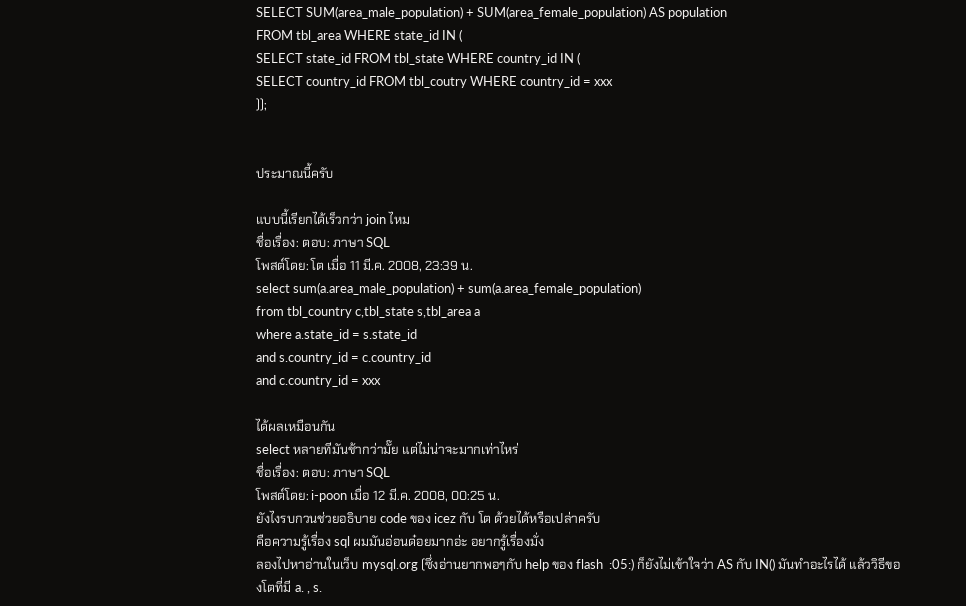SELECT SUM(area_male_population) + SUM(area_female_population) AS population
FROM tbl_area WHERE state_id IN (
SELECT state_id FROM tbl_state WHERE country_id IN (
SELECT country_id FROM tbl_coutry WHERE country_id = xxx
));


ประมาณนี้ครับ

แบบนี้เรียกได้เร็วกว่า join ไหม
ชื่อเรื่อง: ตอบ: ภาษา SQL
โพสต์โดย: โต เมื่อ 11 มี.ค. 2008, 23:39 น.
select sum(a.area_male_population) + sum(a.area_female_population)
from tbl_country c,tbl_state s,tbl_area a
where a.state_id = s.state_id
and s.country_id = c.country_id
and c.country_id = xxx

ได้ผลเหมือนกัน
select หลายทีมันช้ากว่ามั๊ย แต่ไม่น่าจะมากเท่าไหร่
ชื่อเรื่อง: ตอบ: ภาษา SQL
โพสต์โดย: i-poon เมื่อ 12 มี.ค. 2008, 00:25 น.
ยังไงรบกวนช่วยอธิบาย code ของ icez กับ โต ด้วยได้หรือเปล่าครับ
คือความรู้เรื่อง sql ผมมันอ่อนด๋อยมากอ่ะ อยากรู้เรื่องมั่ง
ลองไปหาอ่านในเว็บ mysql.org (ซึ่งอ่านยากพอๆกับ help ของ flash  :05:) ก็ยังไม่เข้าใจว่า AS กับ IN() มันทำอะไรได้ แล้ววิธีของโตที่มี a. , s.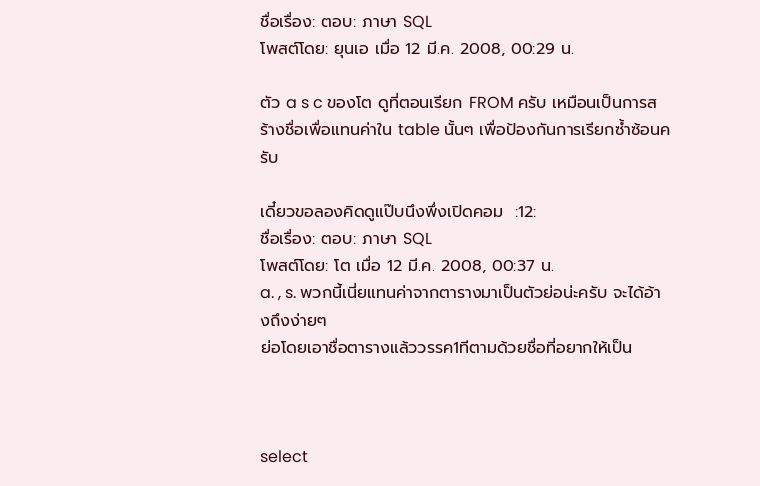ชื่อเรื่อง: ตอบ: ภาษา SQL
โพสต์โดย: ยุนเอ เมื่อ 12 มี.ค. 2008, 00:29 น.

ตัว a s c ของโต ดูที่ตอนเรียก FROM ครับ เหมือนเป็นการสร้างชื่อเพื่อแทนค่าใน table นั้นๆ เพื่อป้องกันการเรียกซ้ำซ้อนครับ

เดี๋ยวขอลองคิดดูแป๊บนึงพึ่งเปิดคอม  :12:
ชื่อเรื่อง: ตอบ: ภาษา SQL
โพสต์โดย: โต เมื่อ 12 มี.ค. 2008, 00:37 น.
a. , s. พวกนี้เนี่ยแทนค่าจากตารางมาเป็นตัวย่อน่ะครับ จะได้อ้างถึงง่ายๆ
ย่อโดยเอาชื่อตารางแล้ววรรค1ทีตามด้วยชื่อที่อยากให้เป็น



select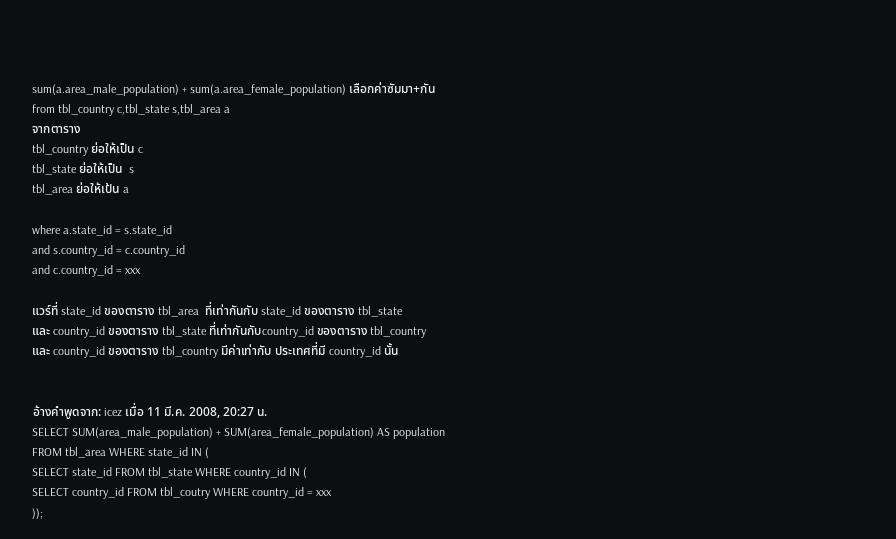sum(a.area_male_population) + sum(a.area_female_population) เลือกค่าซัมมา+กัน
from tbl_country c,tbl_state s,tbl_area a
จากตาราง
tbl_country ย่อให้เป็น c
tbl_state ย่อให้เป็น  s
tbl_area ย่อให้เป้น a

where a.state_id = s.state_id
and s.country_id = c.country_id
and c.country_id = xxx

แวร์ที่ state_id ของตาราง tbl_area  ที่เท่ากันกับ state_id ของตาราง tbl_state
และ country_id ของตาราง tbl_state ที่เท่ากันกับcountry_id ของตาราง tbl_country
และ country_id ของตาราง tbl_country มีค่าเท่ากับ ประเทศที่มี country_id นั้น


อ้างคำพูดจาก: icez เมื่อ 11 มี.ค. 2008, 20:27 น.
SELECT SUM(area_male_population) + SUM(area_female_population) AS population
FROM tbl_area WHERE state_id IN (
SELECT state_id FROM tbl_state WHERE country_id IN (
SELECT country_id FROM tbl_coutry WHERE country_id = xxx
));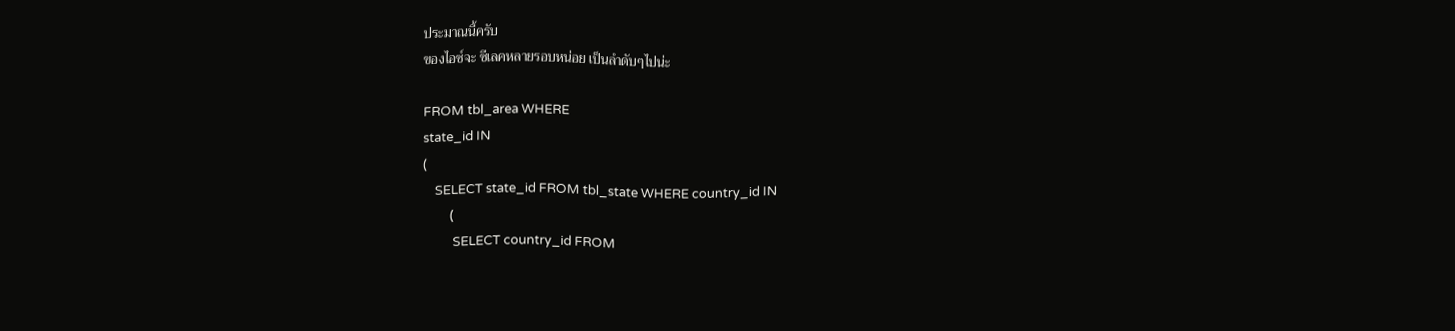ประมาณนี้ครับ
ของไอซ์จะ ซีเลคหลายรอบหน่อย เป็นลำดับๆไปน่ะ

FROM tbl_area WHERE
state_id IN
(
    SELECT state_id FROM tbl_state WHERE country_id IN
         (
          SELECT country_id FROM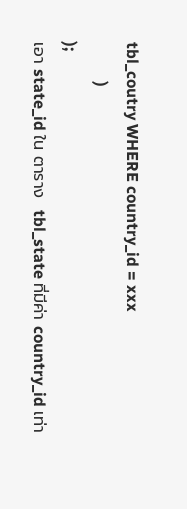tbl_coutry WHERE country_id = xxx
          )
);
เอา state_id ใน ตาราง  tbl_state ที่มีค่า country_id เท่า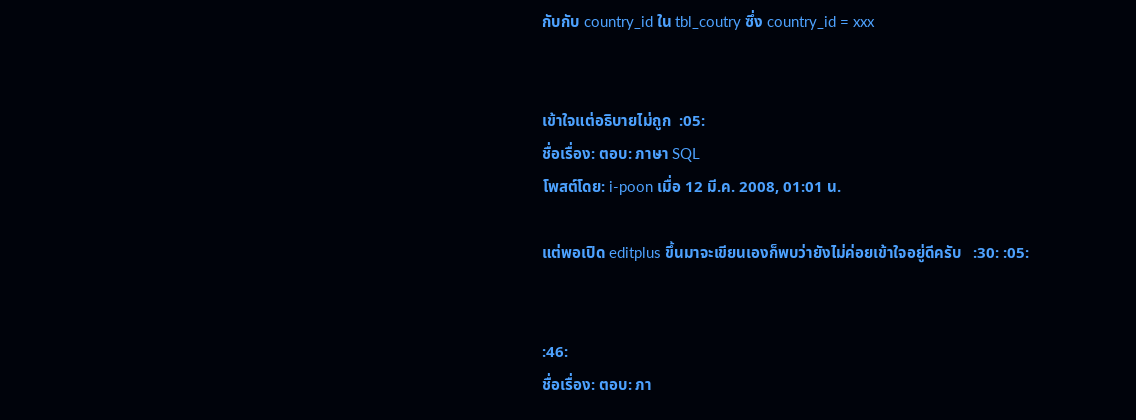กับกับ country_id ใน tbl_coutry ซึ่ง country_id = xxx


เข้าใจแต่อธิบายไม่ถูก  :05:
ชื่อเรื่อง: ตอบ: ภาษา SQL
โพสต์โดย: i-poon เมื่อ 12 มี.ค. 2008, 01:01 น.

แต่พอเปิด editplus ขึ้นมาจะเขียนเองก็พบว่ายังไม่ค่อยเข้าใจอยู่ดีครับ   :30: :05:


:46:
ชื่อเรื่อง: ตอบ: ภา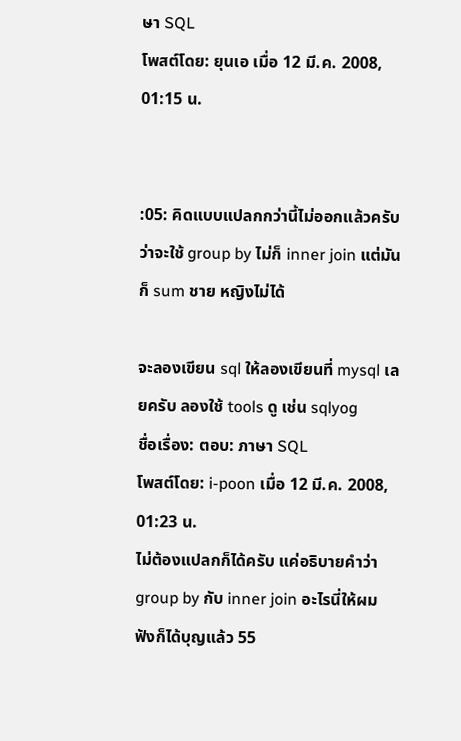ษา SQL
โพสต์โดย: ยุนเอ เมื่อ 12 มี.ค. 2008, 01:15 น.


:05: คิดแบบแปลกกว่านี้ไม่ออกแล้วครับ ว่าจะใช้ group by ไม่ก็ inner join แต่มันก็ sum ชาย หญิงไม่ได้

จะลองเขียน sql ให้ลองเขียนที่ mysql เลยครับ ลองใช้ tools ดู เช่น sqlyog
ชื่อเรื่อง: ตอบ: ภาษา SQL
โพสต์โดย: i-poon เมื่อ 12 มี.ค. 2008, 01:23 น.
ไม่ต้องแปลกก็ได้ครับ แค่อธิบายคำว่า group by กับ inner join อะไรนี่ให้ผมฟังก็ได้บุญแล้ว 55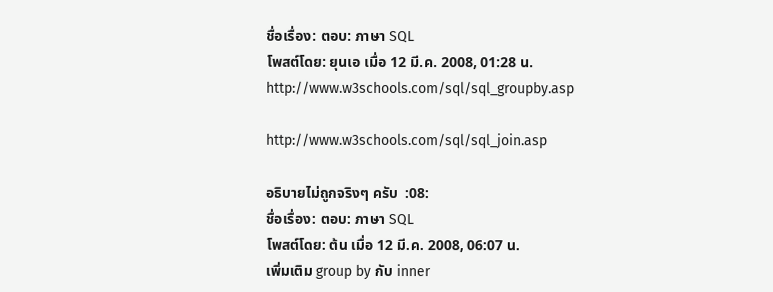ชื่อเรื่อง: ตอบ: ภาษา SQL
โพสต์โดย: ยุนเอ เมื่อ 12 มี.ค. 2008, 01:28 น.
http://www.w3schools.com/sql/sql_groupby.asp

http://www.w3schools.com/sql/sql_join.asp

อธิบายไม่ถูกจริงๆ ครับ  :08:
ชื่อเรื่อง: ตอบ: ภาษา SQL
โพสต์โดย: ต้น เมื่อ 12 มี.ค. 2008, 06:07 น.
เพิ่มเติม group by กับ inner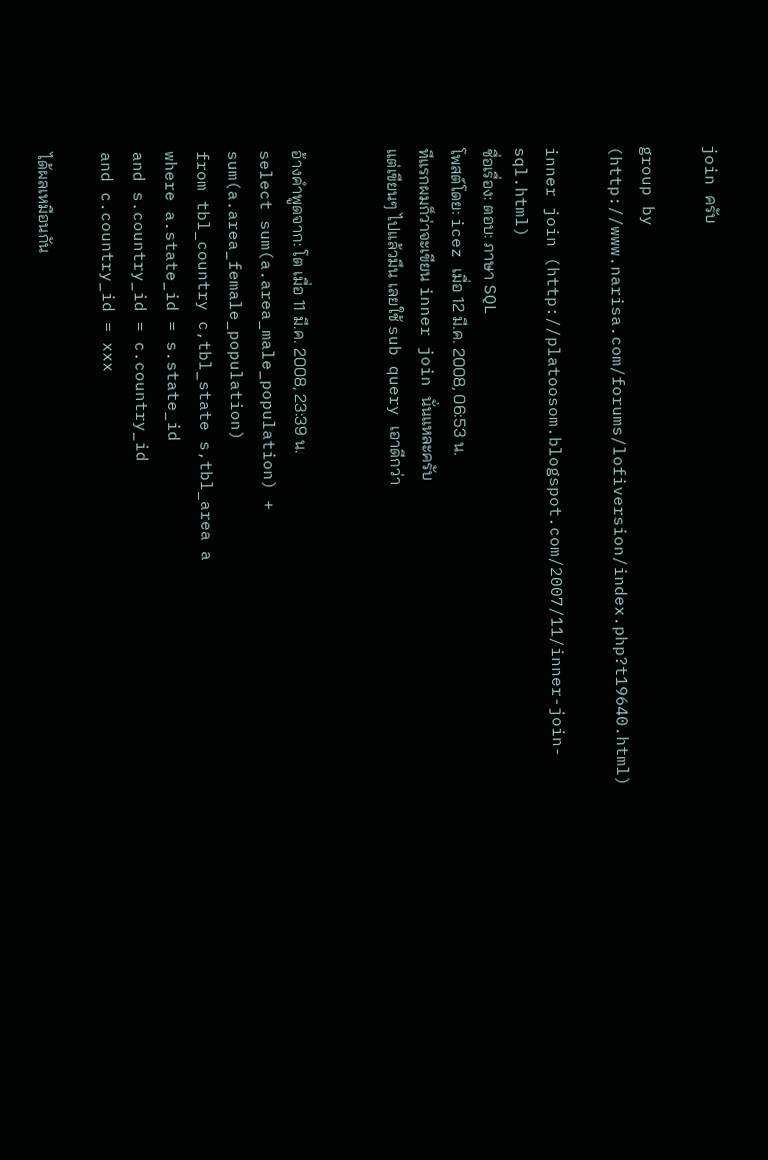join ครับ

group by (http://www.narisa.com/forums/lofiversion/index.php?t19640.html)

inner join (http://platoosom.blogspot.com/2007/11/inner-join-sql.html)
ชื่อเรื่อง: ตอบ: ภาษา SQL
โพสต์โดย: icez เมื่อ 12 มี.ค. 2008, 06:53 น.
ทีแรกผมก็ว่าจะเขียน inner join นั่นแหละครับ
แต่เขียนๆ ไปแล้วมึน เลยใช้ sub query เอาดีกว่า


อ้างคำพูดจาก: โต เมื่อ 11 มี.ค. 2008, 23:39 น.
select sum(a.area_male_population) + sum(a.area_female_population)
from tbl_country c,tbl_state s,tbl_area a
where a.state_id = s.state_id
and s.country_id = c.country_id
and c.country_id = xxx

ได้ผลเหมือนกัน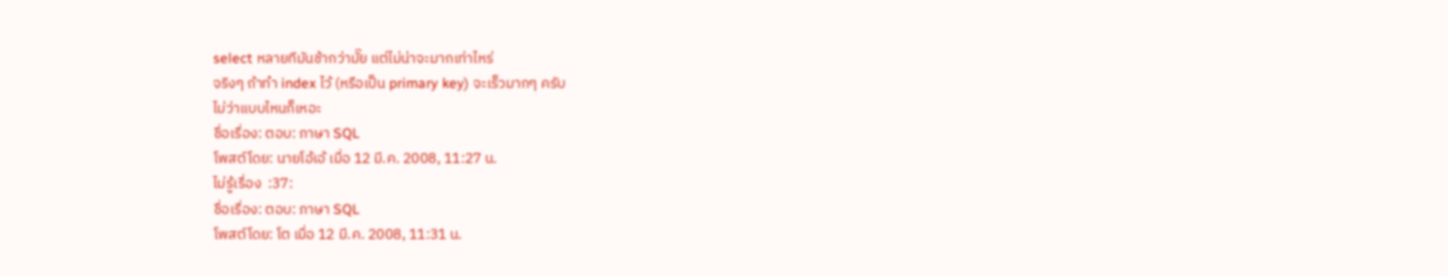select หลายทีมันช้ากว่ามั๊ย แต่ไม่น่าจะมากเท่าไหร่
จริงๆ ถ้าทำ index ไว้ (หรือเป็น primary key) จะเร็วมากๆ ครับ
ไม่ว่าแบบไหนก็เหอะ
ชื่อเรื่อง: ตอบ: ภาษา SQL
โพสต์โดย: นายโอ้เอ้ เมื่อ 12 มี.ค. 2008, 11:27 น.
ไม่รู้เรื่อง  :37:
ชื่อเรื่อง: ตอบ: ภาษา SQL
โพสต์โดย: โต เมื่อ 12 มี.ค. 2008, 11:31 น.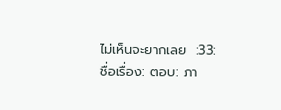ไม่เห็นจะยากเลย  :33:
ชื่อเรื่อง: ตอบ: ภา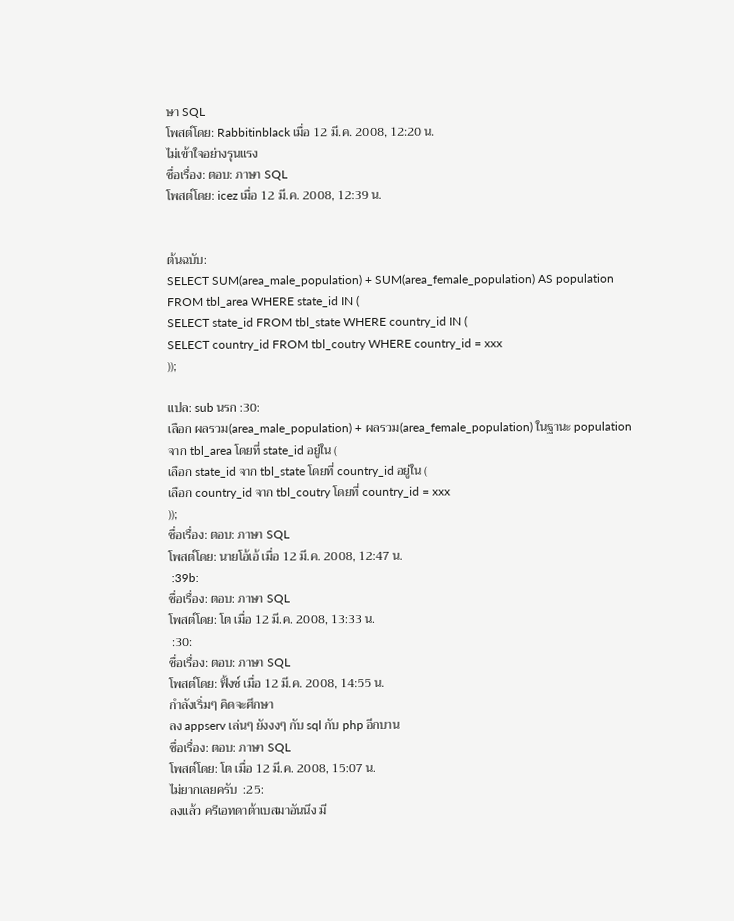ษา SQL
โพสต์โดย: Rabbitinblack เมื่อ 12 มี.ค. 2008, 12:20 น.
ไม่เข้าใจอย่างรุนแรง
ชื่อเรื่อง: ตอบ: ภาษา SQL
โพสต์โดย: icez เมื่อ 12 มี.ค. 2008, 12:39 น.


ต้นฉบับ:
SELECT SUM(area_male_population) + SUM(area_female_population) AS population
FROM tbl_area WHERE state_id IN (
SELECT state_id FROM tbl_state WHERE country_id IN (
SELECT country_id FROM tbl_coutry WHERE country_id = xxx
));

แปล: sub นรก :30:
เลือก ผลรวม(area_male_population) + ผลรวม(area_female_population) ในฐานะ population
จาก tbl_area โดยที่ state_id อยู่ใน (
เลือก state_id จาก tbl_state โดยที่ country_id อยู่ใน (
เลือก country_id จาก tbl_coutry โดยที่ country_id = xxx
));
ชื่อเรื่อง: ตอบ: ภาษา SQL
โพสต์โดย: นายโอ้เอ้ เมื่อ 12 มี.ค. 2008, 12:47 น.
 :39b:
ชื่อเรื่อง: ตอบ: ภาษา SQL
โพสต์โดย: โต เมื่อ 12 มี.ค. 2008, 13:33 น.
 :30:
ชื่อเรื่อง: ตอบ: ภาษา SQL
โพสต์โดย: ฟิ้งซ์ เมื่อ 12 มี.ค. 2008, 14:55 น.
กำลังเริ่มๆ คิดจะศึกษา
ลง appserv เล่นๆ ยังงงๆ กับ sql กับ php อีกบาน
ชื่อเรื่อง: ตอบ: ภาษา SQL
โพสต์โดย: โต เมื่อ 12 มี.ค. 2008, 15:07 น.
ไม่ยากเลยครับ  :25:
ลงแล้ว ครีเอทดาต้าเบสมาอันนึง มี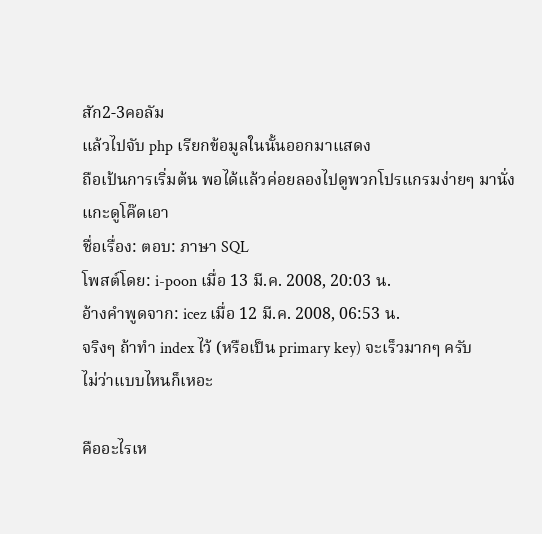สัก2-3คอลัม
แล้วไปจับ php เรียกข้อมูลในนั้นออกมาแสดง
ถือเป้นการเริ่มต้น พอได้แล้วค่อยลองไปดูพวกโปรแกรมง่ายๆ มานั่งแกะดูโค๊ดเอา
ชื่อเรื่อง: ตอบ: ภาษา SQL
โพสต์โดย: i-poon เมื่อ 13 มี.ค. 2008, 20:03 น.
อ้างคำพูดจาก: icez เมื่อ 12 มี.ค. 2008, 06:53 น.
จริงๆ ถ้าทำ index ไว้ (หรือเป็น primary key) จะเร็วมากๆ ครับ
ไม่ว่าแบบไหนก็เหอะ

คืออะไรเห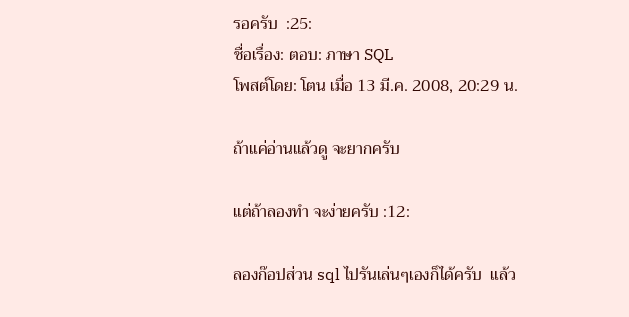รอครับ  :25:
ชื่อเรื่อง: ตอบ: ภาษา SQL
โพสต์โดย: โตน เมื่อ 13 มี.ค. 2008, 20:29 น.

ถ้าแค่อ่านแล้วดู จะยากครับ

แต่ถ้าลองทำ จะง่ายครับ :12:

ลองก๊อปส่วน sql ไปรันเล่นๆเองก็ได้ครับ  แล้ว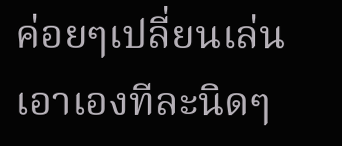ค่อยๆเปลี่ยนเล่นเอาเองทีละนิดๆ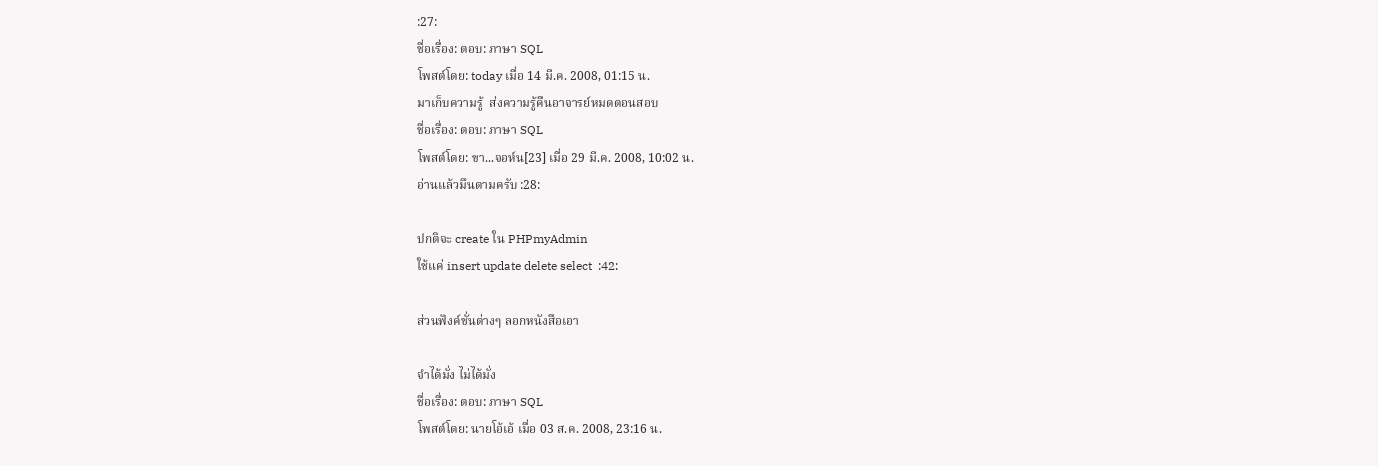:27:
ชื่อเรื่อง: ตอบ: ภาษา SQL
โพสต์โดย: today เมื่อ 14 มี.ค. 2008, 01:15 น.
มาเก็บความรู้  ส่งความรู้คืนอาจารย์หมดตอนสอบ
ชื่อเรื่อง: ตอบ: ภาษา SQL
โพสต์โดย: ขา...จอห์น[23] เมื่อ 29 มี.ค. 2008, 10:02 น.
อ่านแล้วมึนตามครับ :28:

ปกติจะ create ใน PHPmyAdmin
ใช้แค่ insert update delete select  :42:

ส่วนฟังค์ชั่นต่างๆ ลอกหนังสือเอา

จำได้มั่ง ไม่ได้มั่ง
ชื่อเรื่อง: ตอบ: ภาษา SQL
โพสต์โดย: นายโอ้เอ้ เมื่อ 03 ส.ค. 2008, 23:16 น.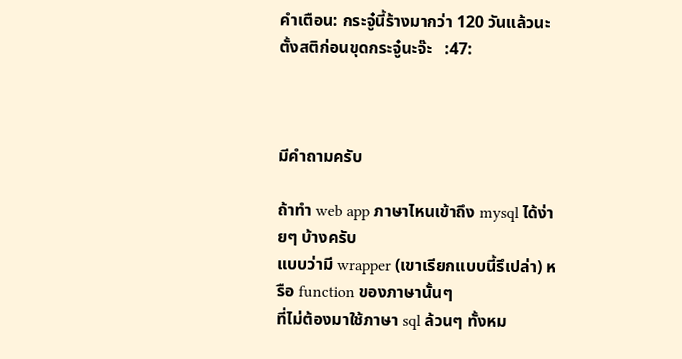คำเตือน: กระจู๋นี้ร้างมากว่า 120 วันแล้วนะ
ตั้งสติก่อนขุดกระจู๋นะจ๊ะ   :47:



มีคำถามครับ

ถ้าทำ web app ภาษาไหนเข้าถึง mysql ได้ง่ายๆ บ้างครับ
แบบว่ามี wrapper (เขาเรียกแบบนี้รึเปล่า) หรือ function ของภาษานั้นๆ
ที่ไม่ต้องมาใช้ภาษา sql ล้วนๆ ทั้งหม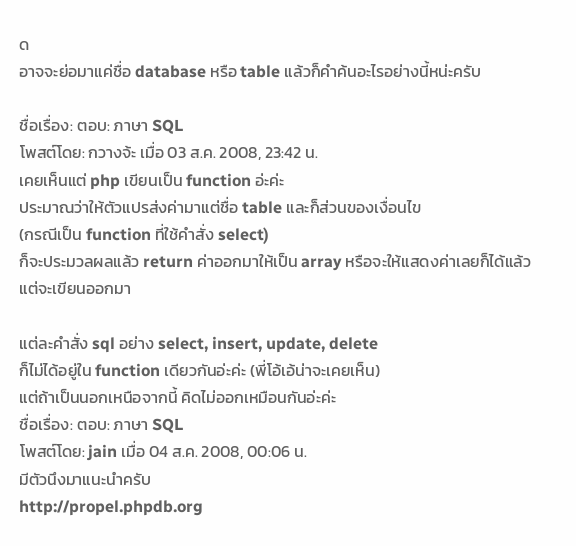ด
อาจจะย่อมาแค่ชื่อ database หรือ table แล้วก็คำค้นอะไรอย่างนี้หน่ะครับ

ชื่อเรื่อง: ตอบ: ภาษา SQL
โพสต์โดย: กวางจ้ะ เมื่อ 03 ส.ค. 2008, 23:42 น.
เคยเห็นแต่ php เขียนเป็น function อ่ะค่ะ
ประมาณว่าให้ตัวแปรส่งค่ามาแต่ชื่อ table และก็ส่วนของเงื่อนไข
(กรณีเป็น function ที่ใช้คำสั่ง select)
ก็จะประมวลผลแล้ว return ค่าออกมาให้เป็น array หรือจะให้แสดงค่าเลยก็ได้แล้วแต่จะเขียนออกมา

แต่ละคำสั่ง sql อย่าง select, insert, update, delete
ก็ไม่ได้อยู่ใน function เดียวกันอ่ะค่ะ (พี่โอ้เอ้น่าจะเคยเห็น)
แต่ถ้าเป็นนอกเหนือจากนี้ คิดไม่ออกเหมือนกันอ่ะค่ะ
ชื่อเรื่อง: ตอบ: ภาษา SQL
โพสต์โดย: jain เมื่อ 04 ส.ค. 2008, 00:06 น.
มีตัวนึงมาแนะนำครับ
http://propel.phpdb.org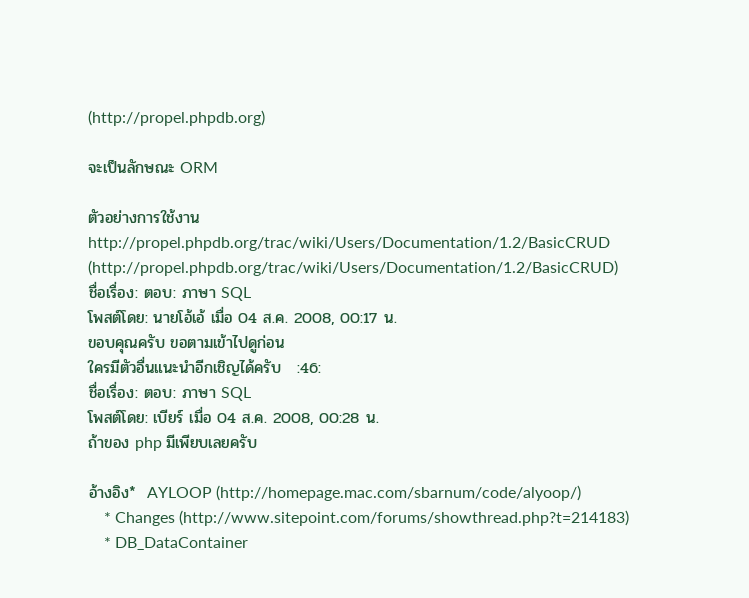(http://propel.phpdb.org)

จะเป็นลักษณะ ORM

ตัวอย่างการใช้งาน
http://propel.phpdb.org/trac/wiki/Users/Documentation/1.2/BasicCRUD (http://propel.phpdb.org/trac/wiki/Users/Documentation/1.2/BasicCRUD)
ชื่อเรื่อง: ตอบ: ภาษา SQL
โพสต์โดย: นายโอ้เอ้ เมื่อ 04 ส.ค. 2008, 00:17 น.
ขอบคุณครับ ขอตามเข้าไปดูก่อน
ใครมีตัวอื่นแนะนำอีกเชิญได้ครับ   :46:
ชื่อเรื่อง: ตอบ: ภาษา SQL
โพสต์โดย: เบียร์ เมื่อ 04 ส.ค. 2008, 00:28 น.
ถ้าของ php มีเพียบเลยครับ

อ้างอิง*  AYLOOP (http://homepage.mac.com/sbarnum/code/alyoop/)
    * Changes (http://www.sitepoint.com/forums/showthread.php?t=214183)
    * DB_DataContainer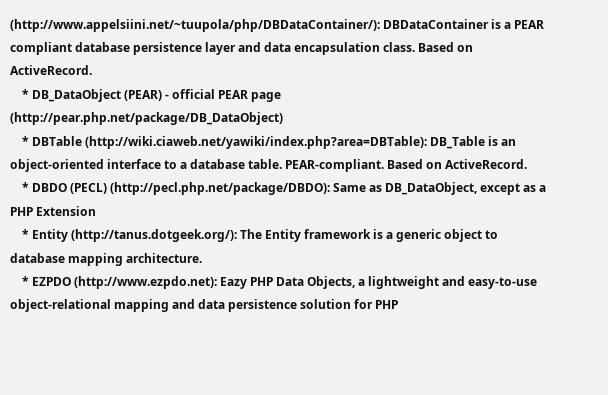(http://www.appelsiini.net/~tuupola/php/DBDataContainer/): DBDataContainer is a PEAR compliant database persistence layer and data encapsulation class. Based on ActiveRecord.
    * DB_DataObject (PEAR) - official PEAR page  (http://pear.php.net/package/DB_DataObject)
    * DBTable (http://wiki.ciaweb.net/yawiki/index.php?area=DBTable): DB_Table is an object-oriented interface to a database table. PEAR-compliant. Based on ActiveRecord.
    * DBDO (PECL) (http://pecl.php.net/package/DBDO): Same as DB_DataObject, except as a PHP Extension
    * Entity (http://tanus.dotgeek.org/): The Entity framework is a generic object to database mapping architecture.
    * EZPDO (http://www.ezpdo.net): Eazy PHP Data Objects, a lightweight and easy-to-use object-relational mapping and data persistence solution for PHP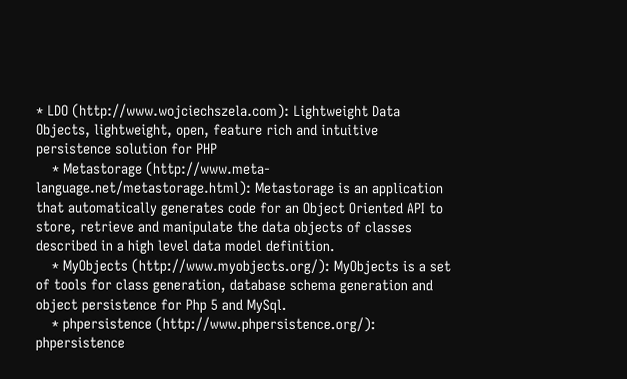* LDO (http://www.wojciechszela.com): Lightweight Data Objects, lightweight, open, feature rich and intuitive persistence solution for PHP
    * Metastorage (http://www.meta-language.net/metastorage.html): Metastorage is an application that automatically generates code for an Object Oriented API to store, retrieve and manipulate the data objects of classes described in a high level data model definition.
    * MyObjects (http://www.myobjects.org/): MyObjects is a set of tools for class generation, database schema generation and object persistence for Php 5 and MySql.
    * phpersistence (http://www.phpersistence.org/): phpersistence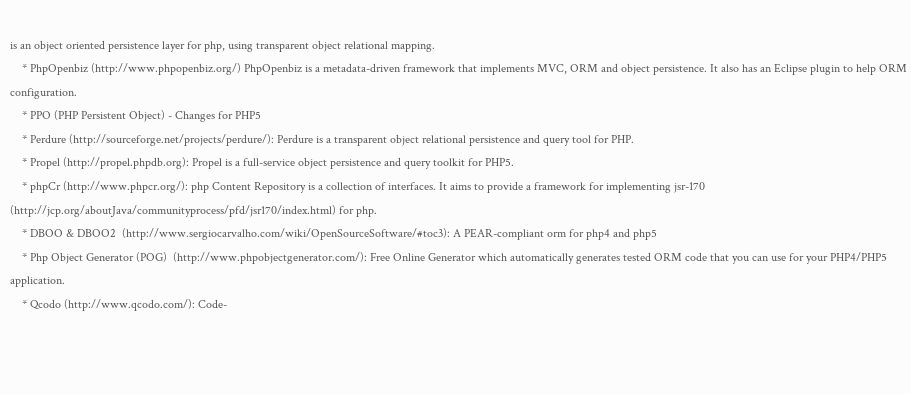is an object oriented persistence layer for php, using transparent object relational mapping.
    * PhpOpenbiz (http://www.phpopenbiz.org/) PhpOpenbiz is a metadata-driven framework that implements MVC, ORM and object persistence. It also has an Eclipse plugin to help ORM configuration.
    * PPO (PHP Persistent Object) - Changes for PHP5
    * Perdure (http://sourceforge.net/projects/perdure/): Perdure is a transparent object relational persistence and query tool for PHP.
    * Propel (http://propel.phpdb.org): Propel is a full-service object persistence and query toolkit for PHP5.
    * phpCr (http://www.phpcr.org/): php Content Repository is a collection of interfaces. It aims to provide a framework for implementing jsr-170 (http://jcp.org/aboutJava/communityprocess/pfd/jsr170/index.html) for php.
    * DBOO & DBOO2  (http://www.sergiocarvalho.com/wiki/OpenSourceSoftware/#toc3): A PEAR-compliant orm for php4 and php5
    * Php Object Generator (POG)  (http://www.phpobjectgenerator.com/): Free Online Generator which automatically generates tested ORM code that you can use for your PHP4/PHP5 application.
    * Qcodo (http://www.qcodo.com/): Code-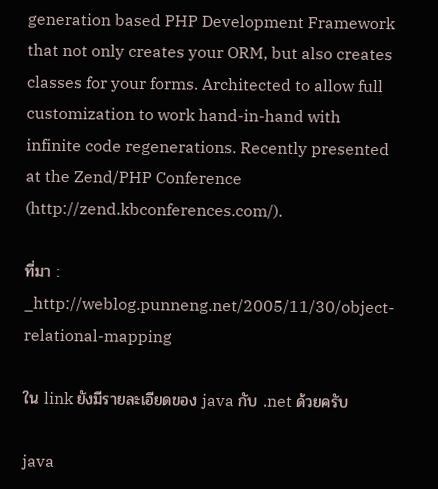generation based PHP Development Framework that not only creates your ORM, but also creates classes for your forms. Architected to allow full customization to work hand-in-hand with infinite code regenerations. Recently presented at the Zend/PHP Conference (http://zend.kbconferences.com/).

ที่มา : _http://weblog.punneng.net/2005/11/30/object-relational-mapping

ใน link ยังมีรายละเอียดของ java กับ .net ด้วยครับ

java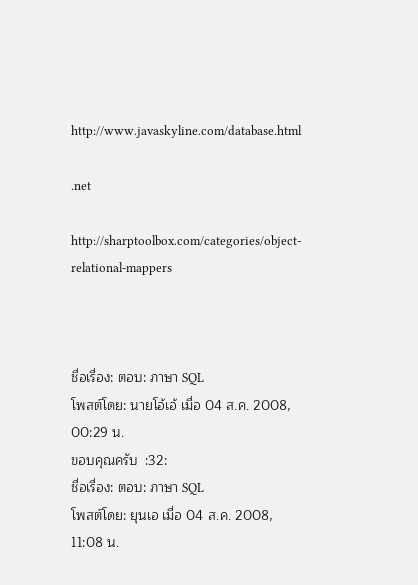http://www.javaskyline.com/database.html

.net

http://sharptoolbox.com/categories/object-relational-mappers



ชื่อเรื่อง: ตอบ: ภาษา SQL
โพสต์โดย: นายโอ้เอ้ เมื่อ 04 ส.ค. 2008, 00:29 น.
ขอบคุณครับ  :32:
ชื่อเรื่อง: ตอบ: ภาษา SQL
โพสต์โดย: ยุนเอ เมื่อ 04 ส.ค. 2008, 11:08 น.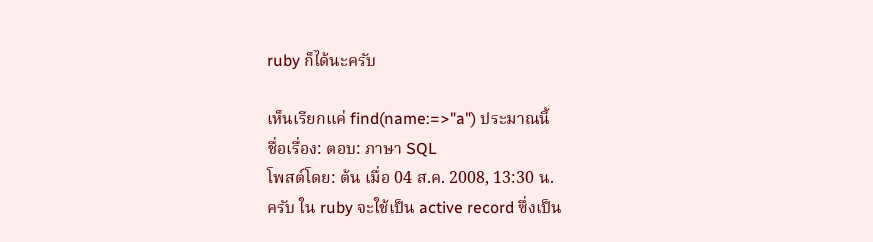ruby ก็ได้นะครับ

เห็นเรียกแค่ find(name:=>"a") ประมาณนี้
ชื่อเรื่อง: ตอบ: ภาษา SQL
โพสต์โดย: ต้น เมื่อ 04 ส.ค. 2008, 13:30 น.
ครับ ใน ruby จะใช้เป็น active record ซึ่งเป็น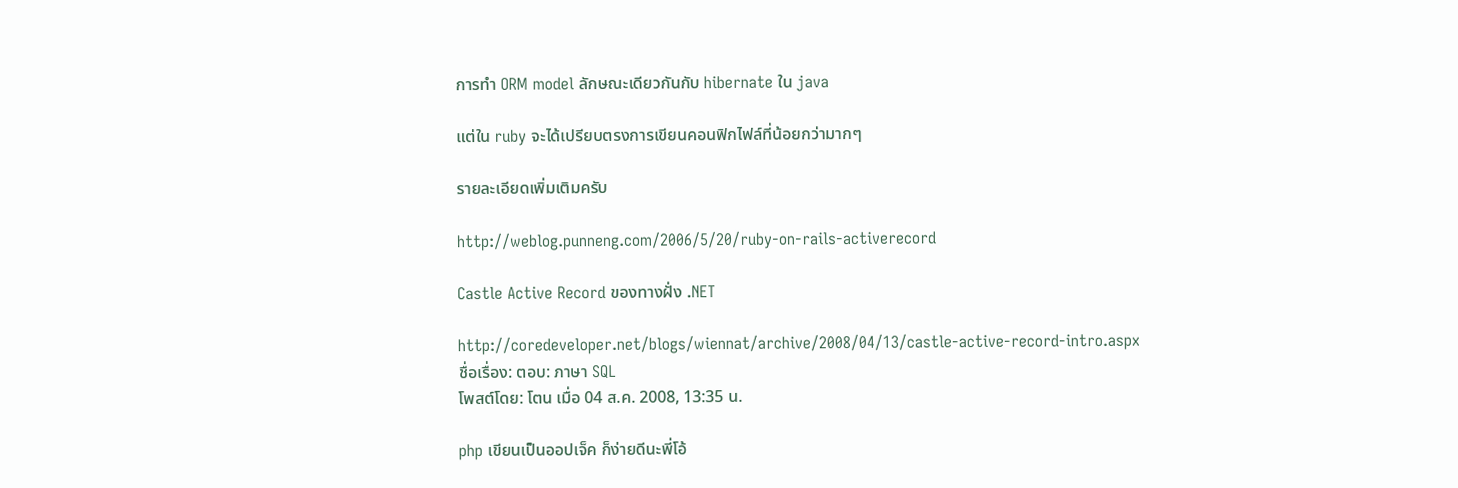การทำ ORM model ลักษณะเดียวกันกับ hibernate ใน java

แต่ใน ruby จะได้เปรียบตรงการเขียนคอนฟิกไฟล์ที่น้อยกว่ามากๆ

รายละเอียดเพิ่มเติมครับ

http://weblog.punneng.com/2006/5/20/ruby-on-rails-activerecord

Castle Active Record ของทางฝั่ง .NET

http://coredeveloper.net/blogs/wiennat/archive/2008/04/13/castle-active-record-intro.aspx
ชื่อเรื่อง: ตอบ: ภาษา SQL
โพสต์โดย: โตน เมื่อ 04 ส.ค. 2008, 13:35 น.

php เขียนเป็นออปเจ็ค ก็ง่ายดีนะพี่โอ้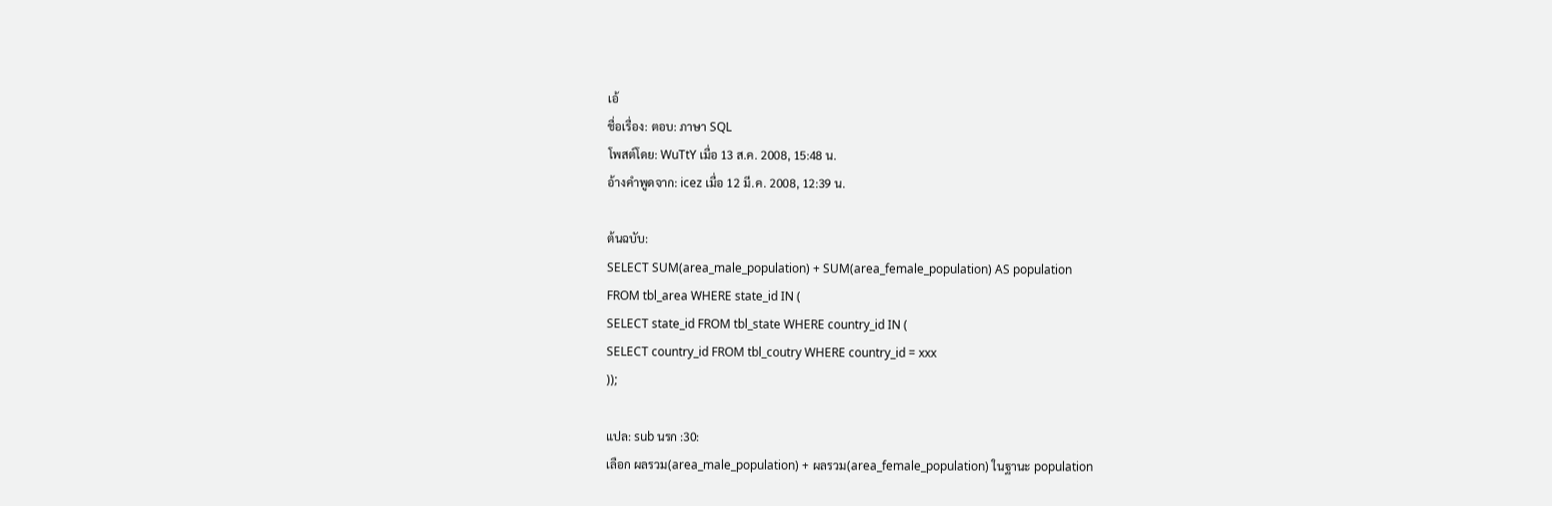เอ้
ชื่อเรื่อง: ตอบ: ภาษา SQL
โพสต์โดย: WuTtY เมื่อ 13 ส.ค. 2008, 15:48 น.
อ้างคำพูดจาก: icez เมื่อ 12 มี.ค. 2008, 12:39 น.

ต้นฉบับ:
SELECT SUM(area_male_population) + SUM(area_female_population) AS population
FROM tbl_area WHERE state_id IN (
SELECT state_id FROM tbl_state WHERE country_id IN (
SELECT country_id FROM tbl_coutry WHERE country_id = xxx
));

แปล: sub นรก :30:
เลือก ผลรวม(area_male_population) + ผลรวม(area_female_population) ในฐานะ population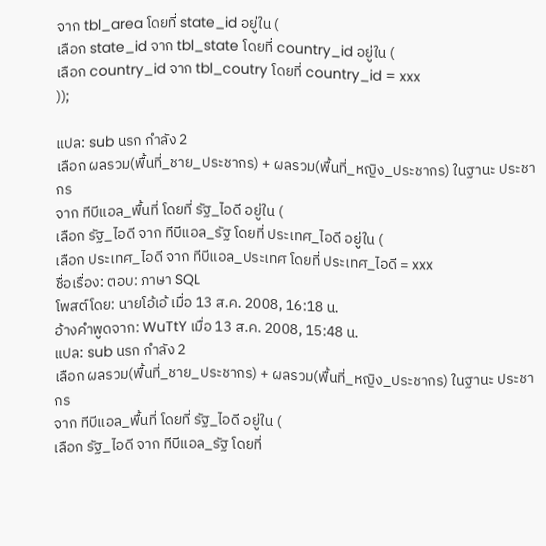จาก tbl_area โดยที่ state_id อยู่ใน (
เลือก state_id จาก tbl_state โดยที่ country_id อยู่ใน (
เลือก country_id จาก tbl_coutry โดยที่ country_id = xxx
));

แปล: sub นรก กำลัง 2
เลือก ผลรวม(พื้นที่_ชาย_ประชากร) + ผลรวม(พื้นที่_หญิง_ประชากร) ในฐานะ ประชากร
จาก ทีบีแอล_พื้นที่ โดยที่ รัฐ_ไอดี อยู่ใน (
เลือก รัฐ_ไอดี จาก ทีบีแอล_รัฐ โดยที่ ประเทศ_ไอดี อยู่ใน (
เลือก ประเทศ_ไอดี จาก ทีบีแอล_ประเทศ โดยที่ ประเทศ_ไอดี = xxx
ชื่อเรื่อง: ตอบ: ภาษา SQL
โพสต์โดย: นายโอ้เอ้ เมื่อ 13 ส.ค. 2008, 16:18 น.
อ้างคำพูดจาก: WuTtY เมื่อ 13 ส.ค. 2008, 15:48 น.
แปล: sub นรก กำลัง 2
เลือก ผลรวม(พื้นที่_ชาย_ประชากร) + ผลรวม(พื้นที่_หญิง_ประชากร) ในฐานะ ประชากร
จาก ทีบีแอล_พื้นที่ โดยที่ รัฐ_ไอดี อยู่ใน (
เลือก รัฐ_ไอดี จาก ทีบีแอล_รัฐ โดยที่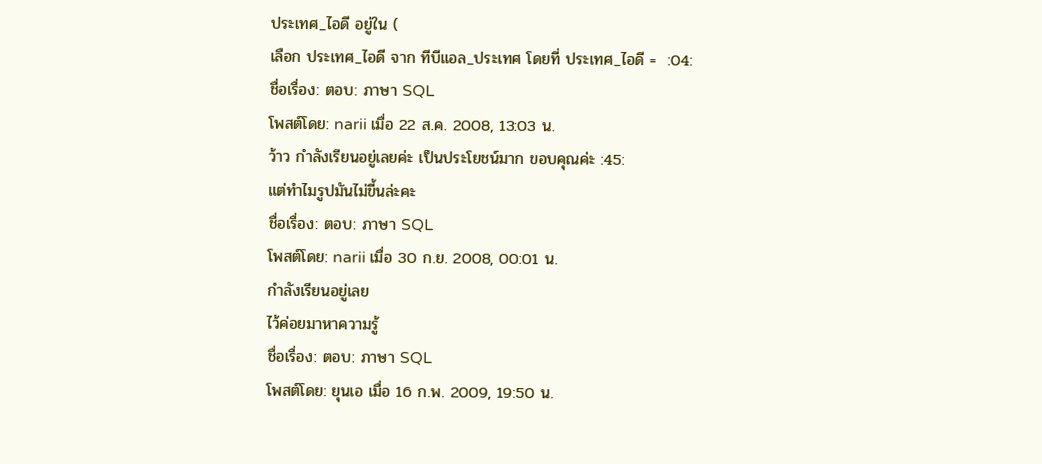ประเทศ_ไอดี อยู่ใน (
เลือก ประเทศ_ไอดี จาก ทีบีแอล_ประเทศ โดยที่ ประเทศ_ไอดี =  :04:
ชื่อเรื่อง: ตอบ: ภาษา SQL
โพสต์โดย: narii เมื่อ 22 ส.ค. 2008, 13:03 น.
ว้าว กำลังเรียนอยู่เลยค่ะ เป็นประโยชน์มาก ขอบคุณค่ะ :45:
แต่ทำไมรูปมันไม่ขี้นล่ะคะ
ชื่อเรื่อง: ตอบ: ภาษา SQL
โพสต์โดย: narii เมื่อ 30 ก.ย. 2008, 00:01 น.
กำลังเรียนอยู่เลย
ไว้ค่อยมาหาความรู้
ชื่อเรื่อง: ตอบ: ภาษา SQL
โพสต์โดย: ยุนเอ เมื่อ 16 ก.พ. 2009, 19:50 น.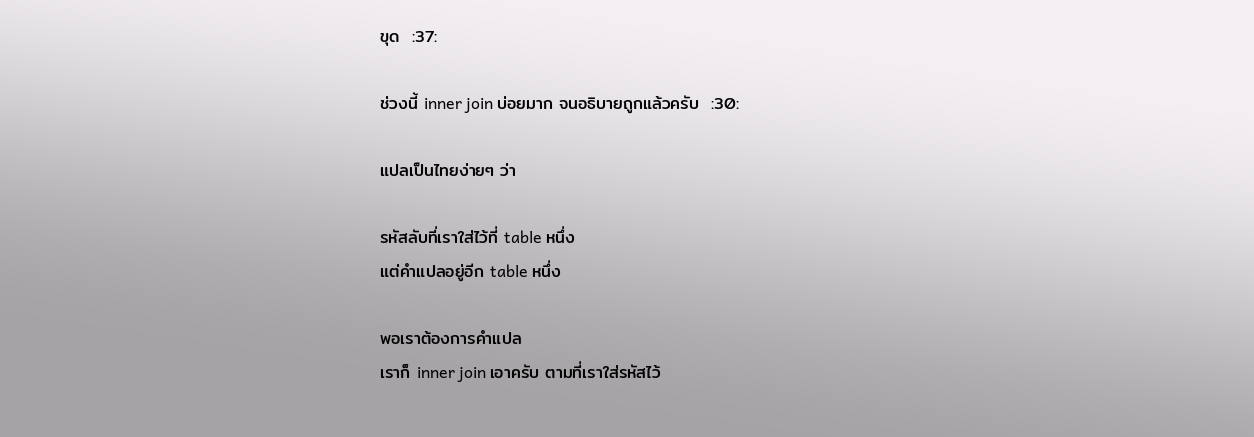ขุด  :37:

ช่วงนี้ inner join บ่อยมาก จนอธิบายถูกแล้วครับ  :30:

แปลเป็นไทยง่ายๆ ว่า

รหัสลับที่เราใส่ไว้ที่ table หนึ่ง
แต่คำแปลอยู่อีก table หนึ่ง

พอเราต้องการคำแปล
เราก็ inner join เอาครับ ตามที่เราใส่รหัสไว้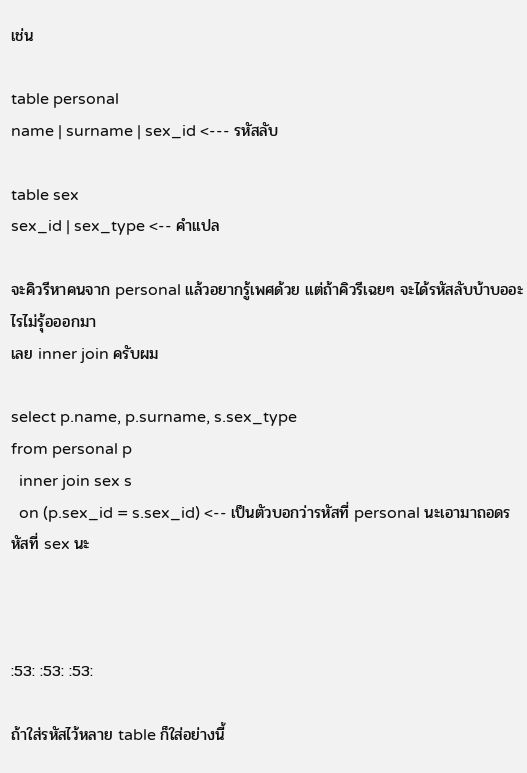เช่น

table personal
name | surname | sex_id <--- รหัสลับ

table sex
sex_id | sex_type <-- คำแปล

จะคิวรีหาคนจาก personal แล้วอยากรู้เพศด้วย แต่ถ้าคิวรีเฉยๆ จะได้รหัสลับบ้าบออะไรไม่รุ้อออกมา
เลย inner join ครับผม

select p.name, p.surname, s.sex_type
from personal p
  inner join sex s
  on (p.sex_id = s.sex_id) <-- เป็นตัวบอกว่ารหัสที่ personal นะเอามาถอดรหัสที่ sex นะ



:53: :53: :53:

ถ้าใส่รหัสไว้หลาย table ก็ใส่อย่างนี้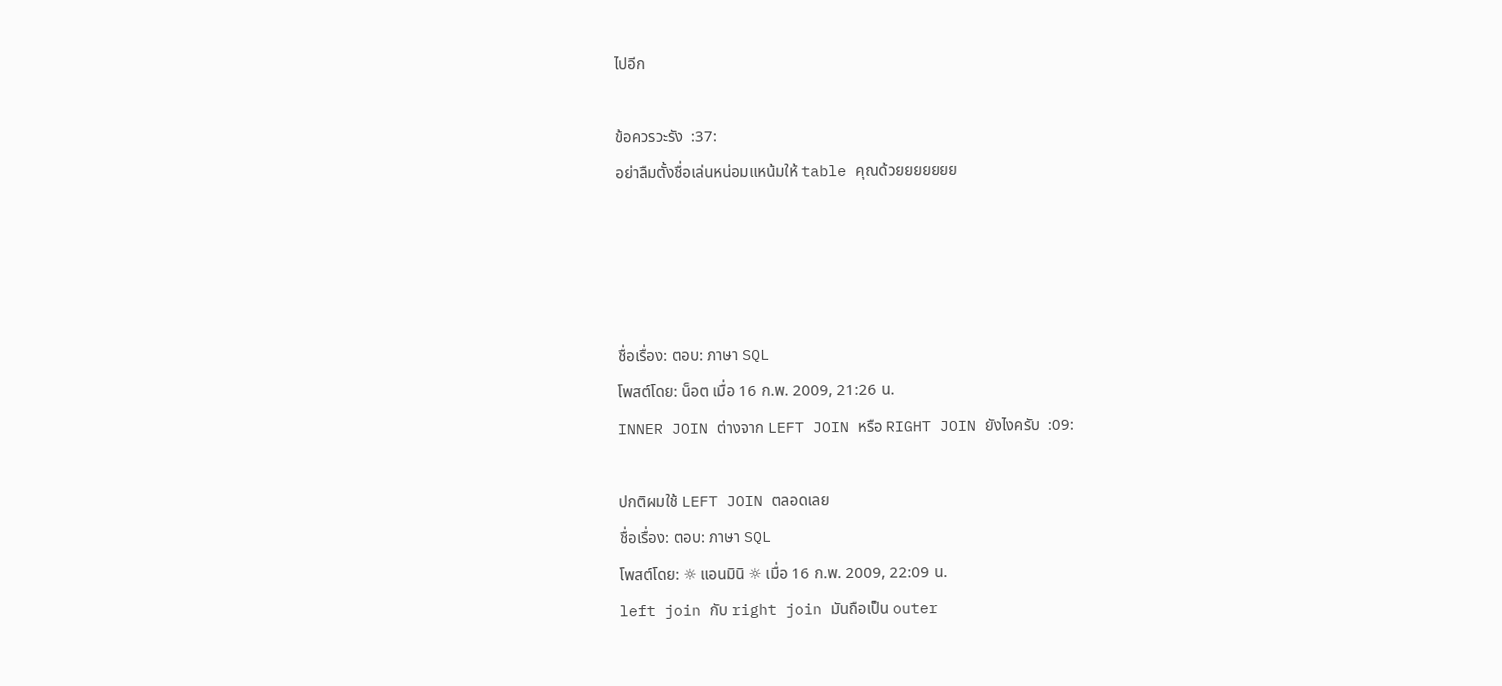ไปอีก

ข้อควรวะรัง  :37:
อย่าลืมตั้งชื่อเล่นหน่อมแหน้มให้ table คุณด้วยยยยยยย




ชื่อเรื่อง: ตอบ: ภาษา SQL
โพสต์โดย: น็อต เมื่อ 16 ก.พ. 2009, 21:26 น.
INNER JOIN ต่างจาก LEFT JOIN หรือ RIGHT JOIN ยังไงครับ  :09:

ปกติผมใช้ LEFT JOIN ตลอดเลย
ชื่อเรื่อง: ตอบ: ภาษา SQL
โพสต์โดย: ☼ แอนมินิ ☼ เมื่อ 16 ก.พ. 2009, 22:09 น.
left join กับ right join มันถือเป็น outer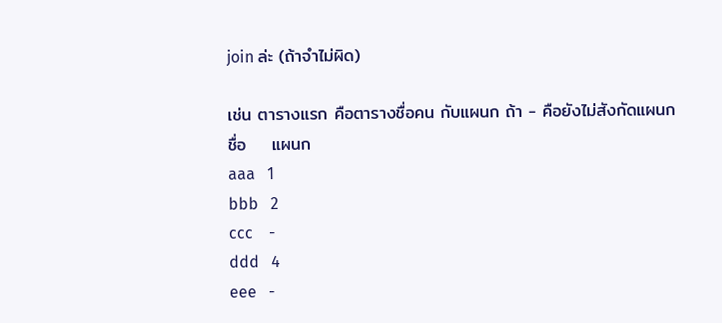join ล่ะ (ถ้าจำไม่ผิด)

เช่น ตารางแรก คือตารางชื่อคน กับแผนก ถ้า - คือยังไม่สังกัดแผนก
ชื่อ    แผนก
aaa   1
bbb   2
ccc    -
ddd   4
eee   -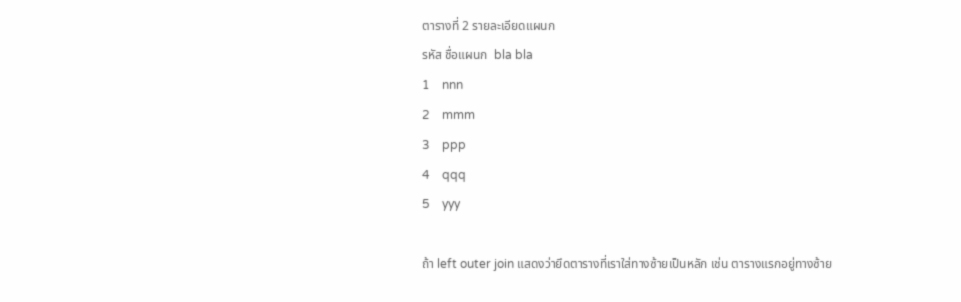ตารางที่ 2 รายละเอียดแผนก
รหัส ชื่อแผนก  bla bla
1    nnn
2    mmm
3    ppp
4    qqq
5    yyy

ถ้า left outer join แสดงว่ายึดตารางที่เราใส่ทางซ้ายเป็นหลัก เช่น ตารางแรกอยู่ทางซ้าย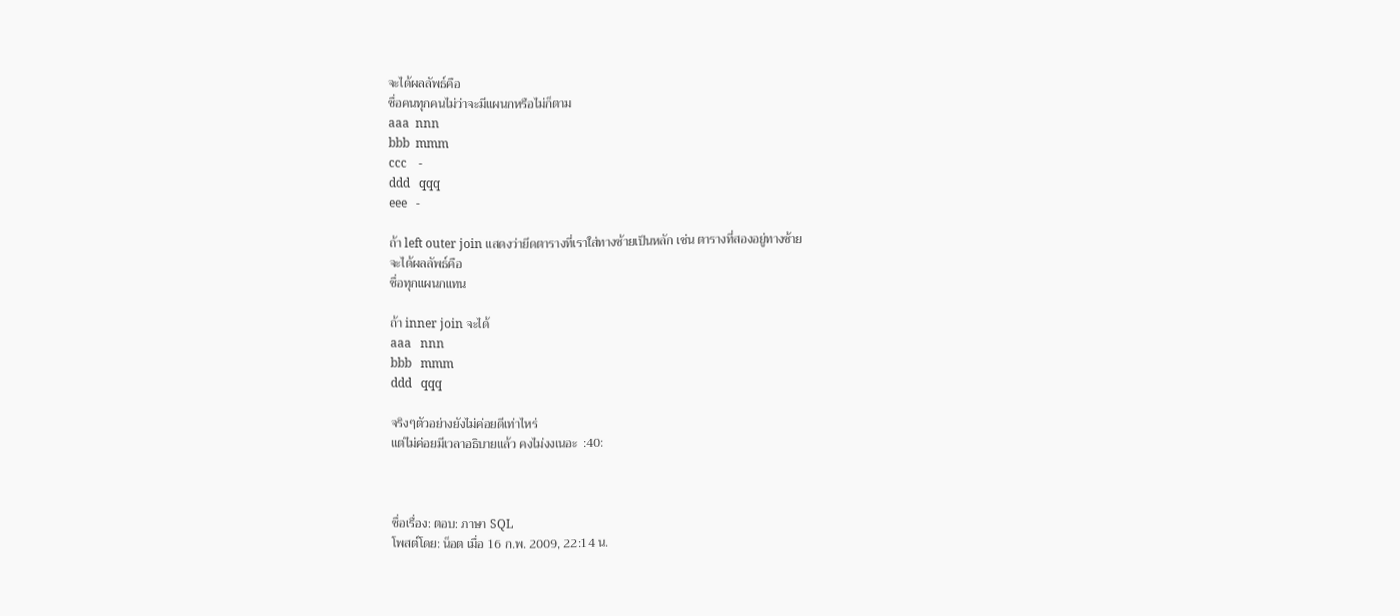จะได้ผลลัพธ์คือ
ชื่อคนทุกคนไม่ว่าจะมีแผนกหรือไม่ก็ตาม
aaa  nnn
bbb  mmm
ccc    -
ddd   qqq
eee   -

ถ้า left outer join แสดงว่ายึดตารางที่เราใส่ทางซ้ายเป็นหลัก เช่น ตารางที่สองอยู่ทางซ้าย
จะได้ผลลัพธ์คือ
ชื่อทุกแผนกแทน

ถ้า inner join จะได้
aaa   nnn
bbb   mmm
ddd   qqq

จริงๆตัวอย่างยังไม่ค่อยดีเท่าไหร่
แต่ไม่ค่อยมีเวลาอธิบายแล้ว คงไม่งงเนอะ  :40:



ชื่อเรื่อง: ตอบ: ภาษา SQL
โพสต์โดย: น็อต เมื่อ 16 ก.พ. 2009, 22:14 น.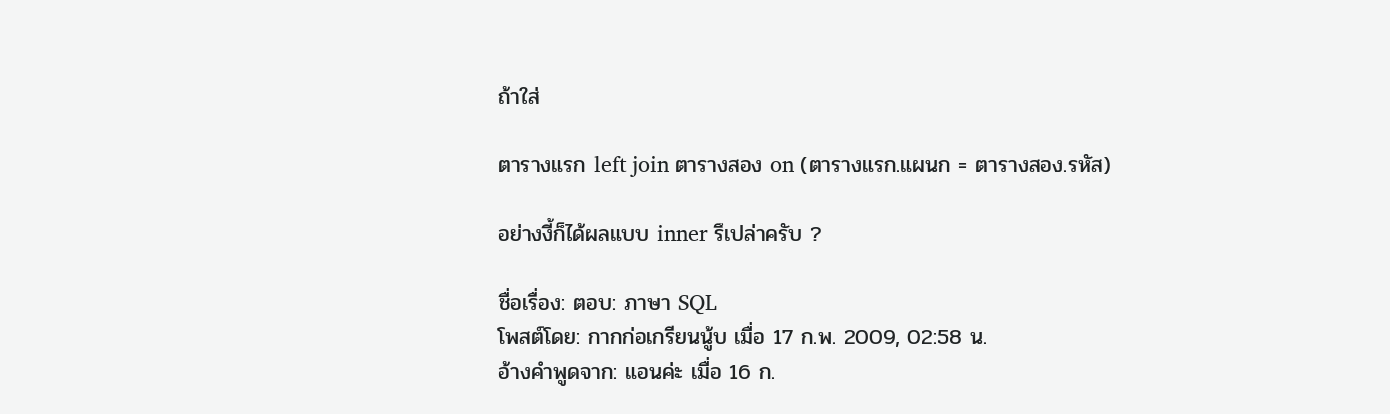ถ้าใส่

ตารางแรก left join ตารางสอง on (ตารางแรก.แผนก = ตารางสอง.รหัส)

อย่างงี้ก็ได้ผลแบบ inner รึเปล่าครับ ?

ชื่อเรื่อง: ตอบ: ภาษา SQL
โพสต์โดย: กากก่อเกรียนนู้บ เมื่อ 17 ก.พ. 2009, 02:58 น.
อ้างคำพูดจาก: แอนค่ะ เมื่อ 16 ก.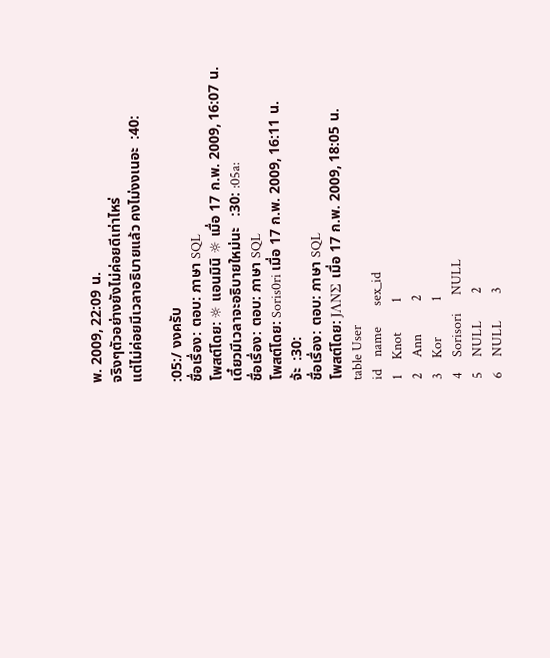พ. 2009, 22:09 น.
จริงๆตัวอย่างยังไม่ค่อยดีเท่าไหร่
แต่ไม่ค่อยมีเวลาอธิบายแล้ว คงไม่งงเนอะ  :40:

:05:/ งงครับ
ชื่อเรื่อง: ตอบ: ภาษา SQL
โพสต์โดย: ☼ แอนมินิ ☼ เมื่อ 17 ก.พ. 2009, 16:07 น.
เดี๋ยวมีเวลาจะอธิบายใหม่นะ   :30: :05a:
ชื่อเรื่อง: ตอบ: ภาษา SQL
โพสต์โดย: Soris0ri เมื่อ 17 ก.พ. 2009, 16:11 น.
จ้ะ  :30:
ชื่อเรื่อง: ตอบ: ภาษา SQL
โพสต์โดย: JΛNΣ เมื่อ 17 ก.พ. 2009, 18:05 น.
table User
id    name       sex_id
1     Knot          1
2     Ann           2
3     Kor            1
4     Sorisori      NULL
5     NULL         2
6     NULL         3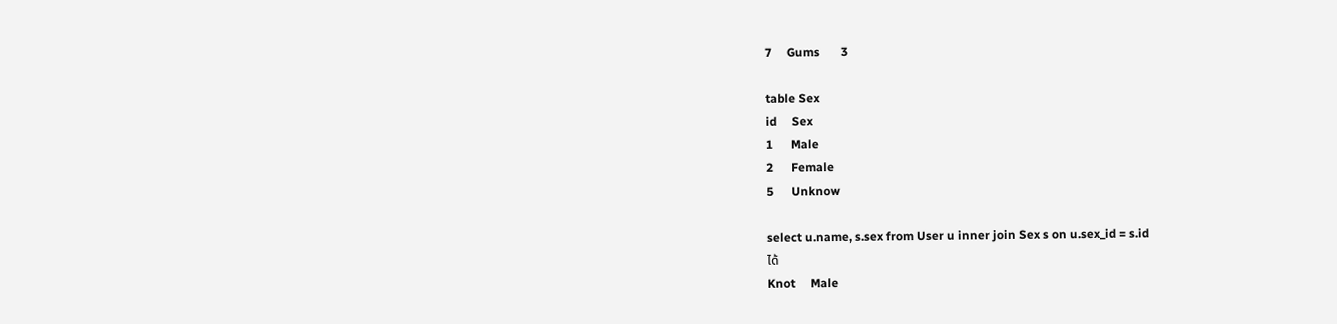7     Gums       3

table Sex
id     Sex
1      Male
2      Female
5      Unknow

select u.name, s.sex from User u inner join Sex s on u.sex_id = s.id
ได้
Knot     Male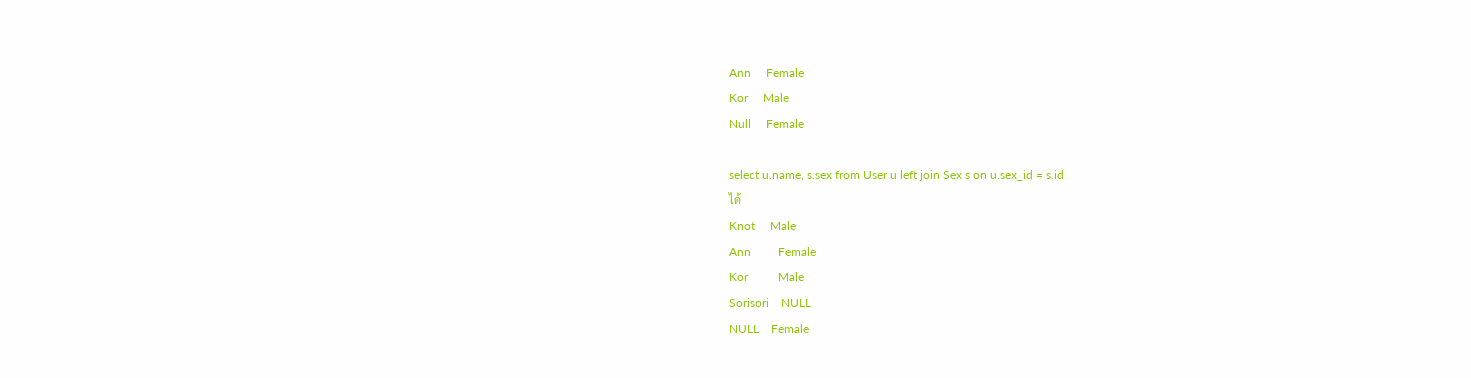Ann     Female
Kor     Male
Null     Female

select u.name, s.sex from User u left join Sex s on u.sex_id = s.id
ได้
Knot     Male
Ann         Female
Kor          Male
Sorisori    NULL
NULL    Female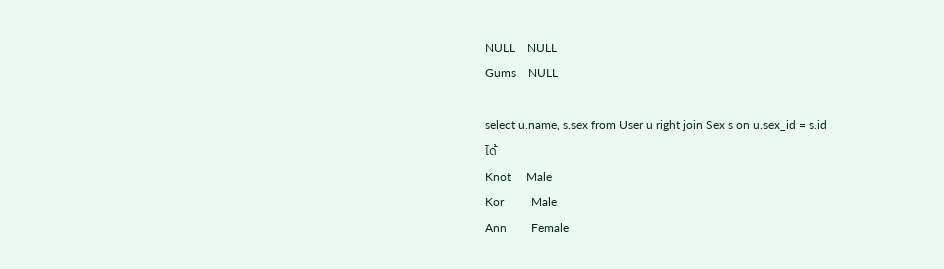NULL    NULL
Gums    NULL

select u.name, s.sex from User u right join Sex s on u.sex_id = s.id
ได้
Knot     Male
Kor         Male
Ann        Female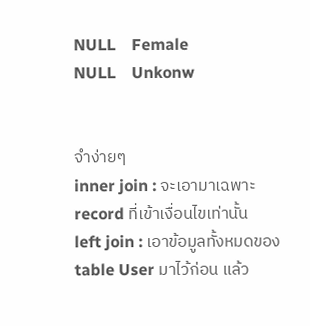NULL    Female
NULL    Unkonw


จำง่ายๆ
inner join : จะเอามาเฉพาะ record ที่เข้าเงื่อนไขเท่านั้น
left join : เอาข้อมูลทั้งหมดของ table User มาไว้ก่อน แล้ว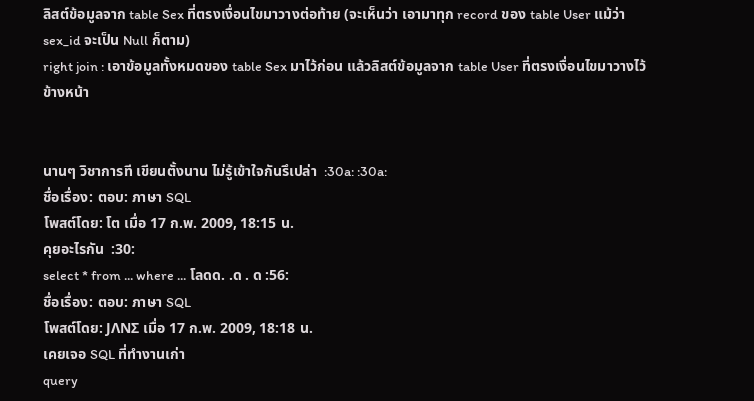ลิสต์ข้อมูลจาก table Sex ที่ตรงเงื่อนไขมาวางต่อท้าย (จะเห็นว่า เอามาทุก record ของ table User แม้ว่า sex_id จะเป็น Null ก็ตาม)
right join : เอาข้อมูลทั้งหมดของ table Sex มาไว้ก่อน แล้วลิสต์ข้อมูลจาก table User ที่ตรงเงื่อนไขมาวางไว้ข้างหน้า


นานๆ วิชาการที เขียนตั้งนาน ไม่รู้เข้าใจกันรึเปล่า  :30a: :30a:
ชื่อเรื่อง: ตอบ: ภาษา SQL
โพสต์โดย: โต เมื่อ 17 ก.พ. 2009, 18:15 น.
คุยอะไรกัน  :30:
select * from ... where ... โลดด. .ด . ด :56:
ชื่อเรื่อง: ตอบ: ภาษา SQL
โพสต์โดย: JΛNΣ เมื่อ 17 ก.พ. 2009, 18:18 น.
เคยเจอ SQL ที่ทำงานเก่า
query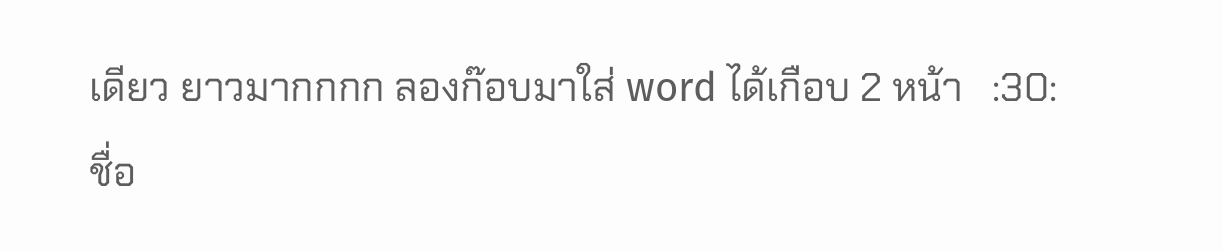เดียว ยาวมากกกก ลองก๊อบมาใส่ word ได้เกือบ 2 หน้า   :30:
ชื่อ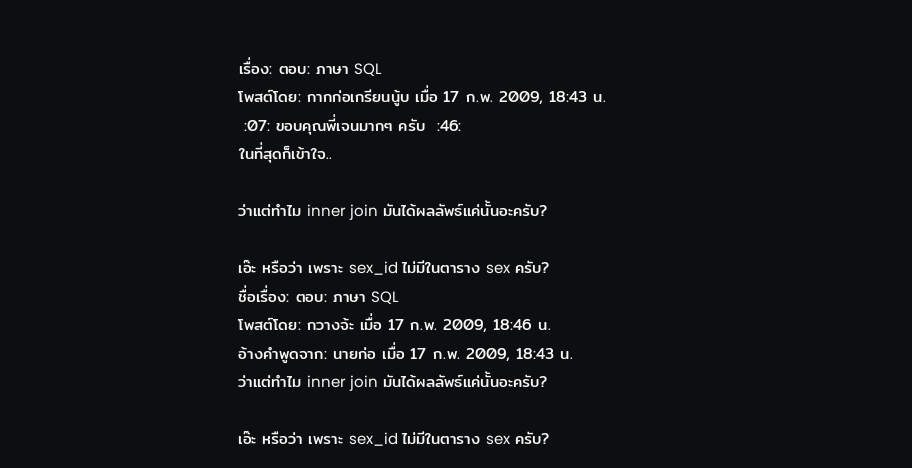เรื่อง: ตอบ: ภาษา SQL
โพสต์โดย: กากก่อเกรียนนู้บ เมื่อ 17 ก.พ. 2009, 18:43 น.
 :07: ขอบคุณพี่เจนมากๆ ครับ  :46:
ในที่สุดก็เข้าใจ..

ว่าแต่ทำไม inner join มันได้ผลลัพธ์แค่นั้นอะครับ?

เอ๊ะ หรือว่า เพราะ sex_id ไม่มีในตาราง sex ครับ?
ชื่อเรื่อง: ตอบ: ภาษา SQL
โพสต์โดย: กวางจ้ะ เมื่อ 17 ก.พ. 2009, 18:46 น.
อ้างคำพูดจาก: นายก่อ เมื่อ 17 ก.พ. 2009, 18:43 น.
ว่าแต่ทำไม inner join มันได้ผลลัพธ์แค่นั้นอะครับ?

เอ๊ะ หรือว่า เพราะ sex_id ไม่มีในตาราง sex ครับ?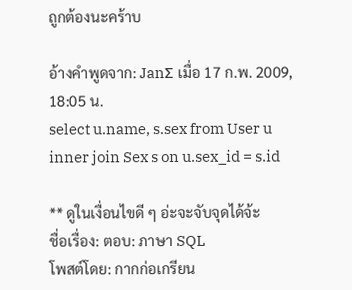ถูกต้องนะคร้าบ

อ้างคำพูดจาก: JanΣ เมื่อ 17 ก.พ. 2009, 18:05 น.
select u.name, s.sex from User u inner join Sex s on u.sex_id = s.id

** ดูในเงื่อนไขดี ๆ อ่ะจะจับจุดได้จ้ะ
ชื่อเรื่อง: ตอบ: ภาษา SQL
โพสต์โดย: กากก่อเกรียน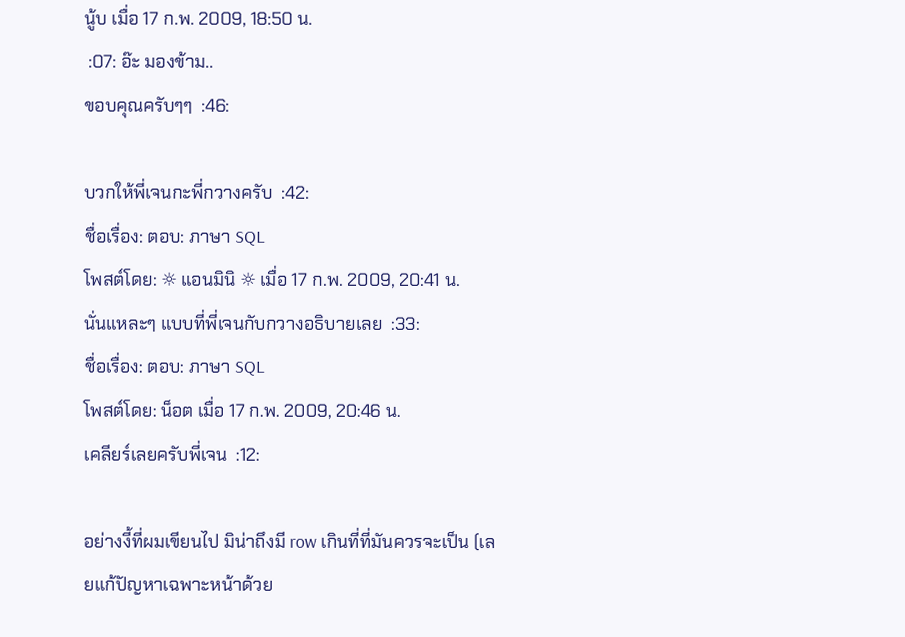นู้บ เมื่อ 17 ก.พ. 2009, 18:50 น.
 :07: อ๊ะ มองข้าม..
ขอบคุณครับๆๆ  :46:

บวกให้พี่เจนกะพี่กวางครับ  :42:
ชื่อเรื่อง: ตอบ: ภาษา SQL
โพสต์โดย: ☼ แอนมินิ ☼ เมื่อ 17 ก.พ. 2009, 20:41 น.
นั่นแหละๆ แบบที่พี่เจนกับกวางอธิบายเลย  :33:
ชื่อเรื่อง: ตอบ: ภาษา SQL
โพสต์โดย: น็อต เมื่อ 17 ก.พ. 2009, 20:46 น.
เคลียร์เลยครับพี่เจน  :12:

อย่างงี้ที่ผมเขียนไป มิน่าถึงมี row เกินที่ที่มันควรจะเป็น (เลยแก้ปัญหาเฉพาะหน้าด้วย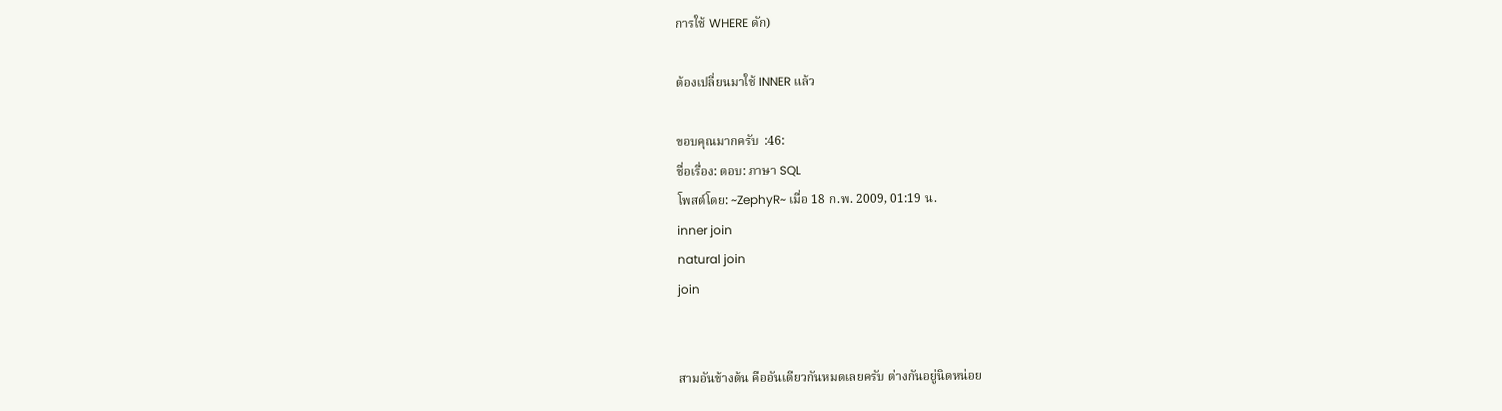การใช้ WHERE ดัก)

ต้องเปลี่ยนมาใช้ INNER แล้ว

ขอบคุณมากครับ  :46:
ชื่อเรื่อง: ตอบ: ภาษา SQL
โพสต์โดย: ~ZephyR~ เมื่อ 18 ก.พ. 2009, 01:19 น.
inner join
natural join
join


สามอันข้างต้น คืออันเดียวกันหมดเลยครับ ต่างกันอยู่นิดหน่อย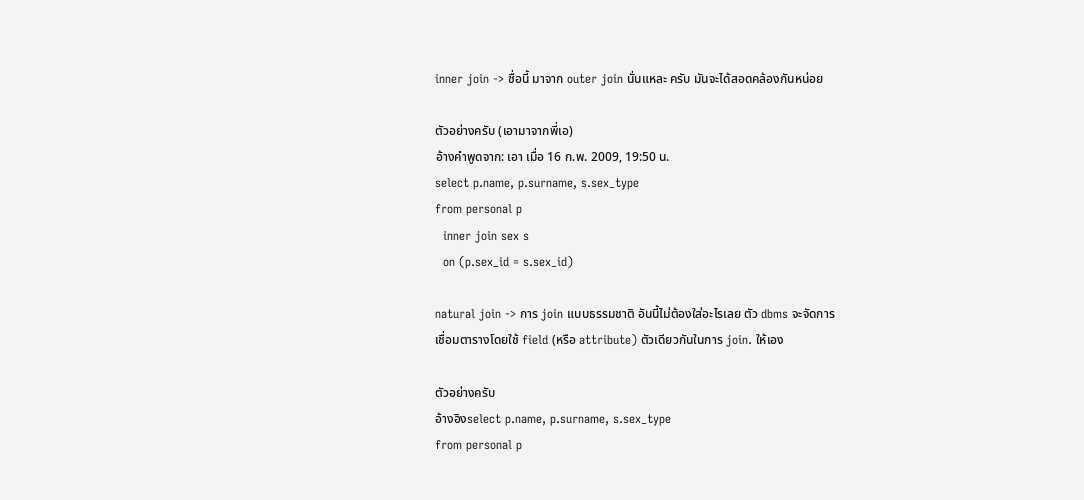inner join -> ชื่อนี้ มาจาก outer join นั่นแหละ ครับ มันจะได้สอดคล้องกันหน่อย

ตัวอย่างครับ (เอามาจากพี่เอ)
อ้างคำพูดจาก: เอา เมื่อ 16 ก.พ. 2009, 19:50 น.
select p.name, p.surname, s.sex_type
from personal p
  inner join sex s
  on (p.sex_id = s.sex_id)

natural join -> การ join แบบธรรมชาติ อันนี้ไม่ต้องใส่อะไรเลย ตัว dbms จะจัดการ
เชื่อมตารางโดยใช้ field (หรือ attribute) ตัวเดียวกันในการ join. ให้เอง

ตัวอย่างครับ
อ้างอิงselect p.name, p.surname, s.sex_type
from personal p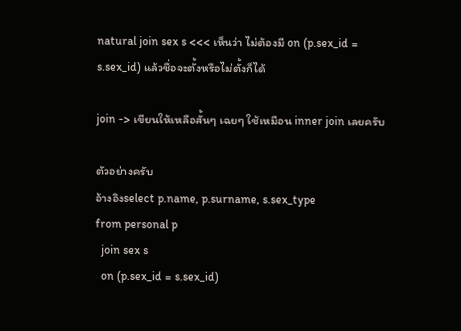natural join sex s <<< เห็นว่า ไม่ต้องมี on (p.sex_id = s.sex_id) แล้วชื่อจะตั้งหรือไม่ตั้งก็ได้

join -> เขียนให้เหลือสั้นๆ เฉยๆ ใช้เหมือน inner join เลยครับ

ตัวอย่างครับ
อ้างอิงselect p.name, p.surname, s.sex_type
from personal p
  join sex s
  on (p.sex_id = s.sex_id)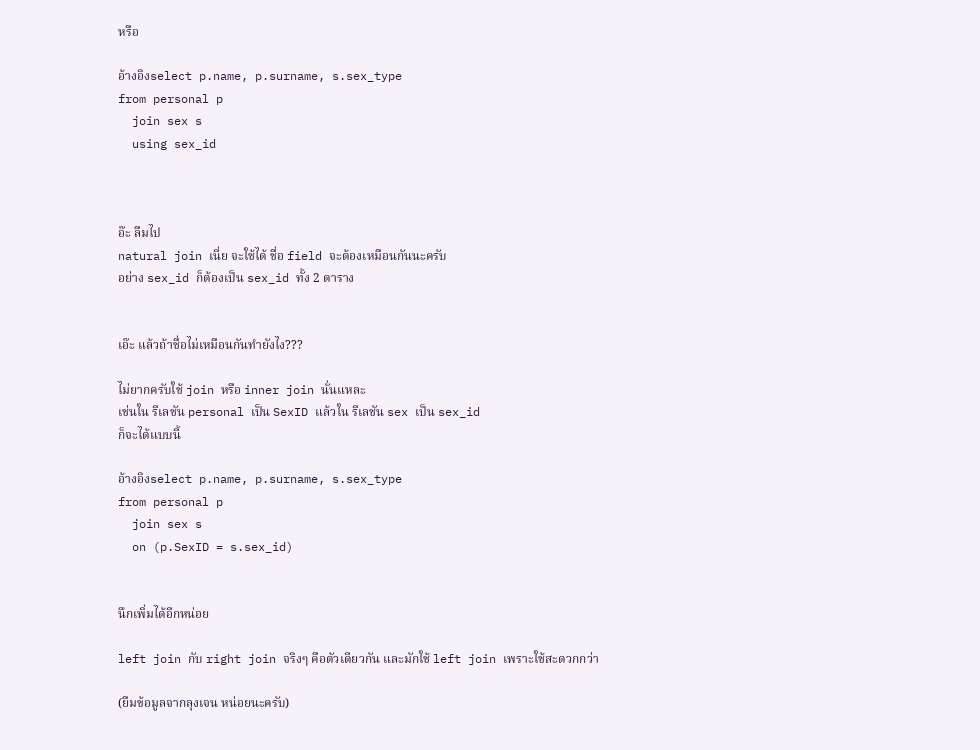หรือ

อ้างอิงselect p.name, p.surname, s.sex_type
from personal p
  join sex s
  using sex_id



อ๊ะ ลืมไป
natural join เนี่ย จะใช้ได้ ชื่อ field จะต้องเหมือนกันนะครับ
อย่าง sex_id ก็ต้องเป็น sex_id ทั้ง 2 ตาราง


เอ๊ะ แล้วถ้าชื่อไม่เหมือนกันทำยังไง???

ไม่ยากครับใช้ join หรือ inner join นั่นแหละ
เช่นใน รีเลชัน personal เป็น SexID แล้วใน รีเลชัน sex เป็น sex_id
ก็จะได้แบบนี้

อ้างอิงselect p.name, p.surname, s.sex_type
from personal p
  join sex s
  on (p.SexID = s.sex_id)


นึกเพิ่มได้อีกหน่อย

left join กับ right join จริงๆ คือตัวเดียวกัน และมักใช้ left join เพราะใช้สะดวกกว่า

(ยืมข้อมูลจากลุงเจน หน่อยนะครับ)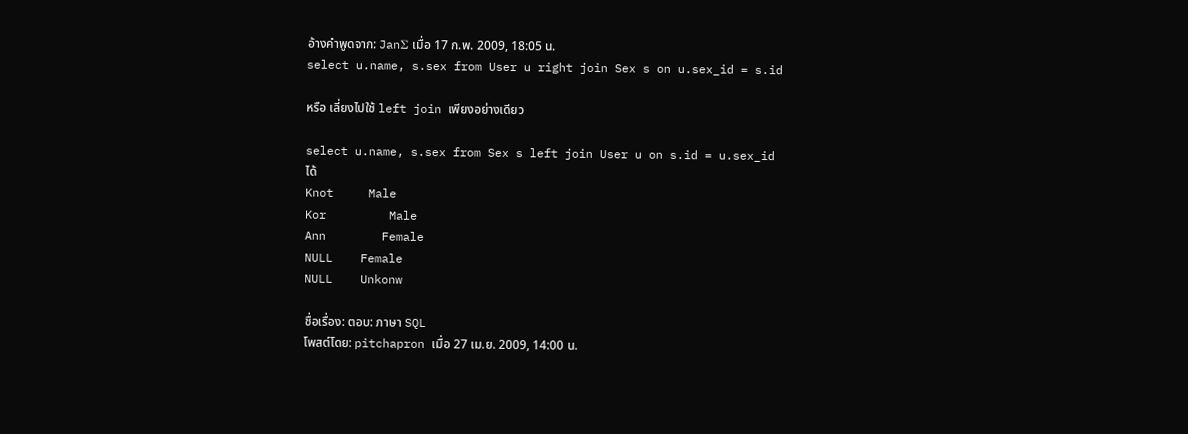อ้างคำพูดจาก: JanΣ เมื่อ 17 ก.พ. 2009, 18:05 น.
select u.name, s.sex from User u right join Sex s on u.sex_id = s.id

หรือ เลี่ยงไปใช้ left join เพียงอย่างเดียว

select u.name, s.sex from Sex s left join User u on s.id = u.sex_id
ได้
Knot     Male
Kor         Male
Ann        Female
NULL    Female
NULL    Unkonw

ชื่อเรื่อง: ตอบ: ภาษา SQL
โพสต์โดย: pitchapron เมื่อ 27 เม.ย. 2009, 14:00 น.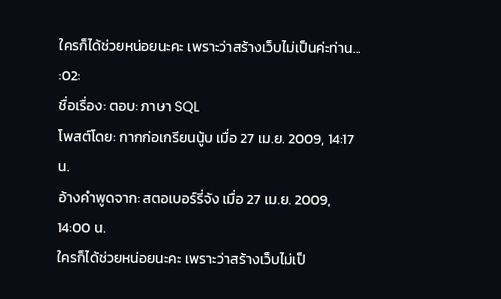ใครก็ได้ช่วยหน่อยนะคะ เพราะว่าสร้างเว็บไม่เป็นค่ะท่าน...  :02:
ชื่อเรื่อง: ตอบ: ภาษา SQL
โพสต์โดย: กากก่อเกรียนนู้บ เมื่อ 27 เม.ย. 2009, 14:17 น.
อ้างคำพูดจาก: สตอเบอร์รี่จัง เมื่อ 27 เม.ย. 2009, 14:00 น.
ใครก็ได้ช่วยหน่อยนะคะ เพราะว่าสร้างเว็บไม่เป็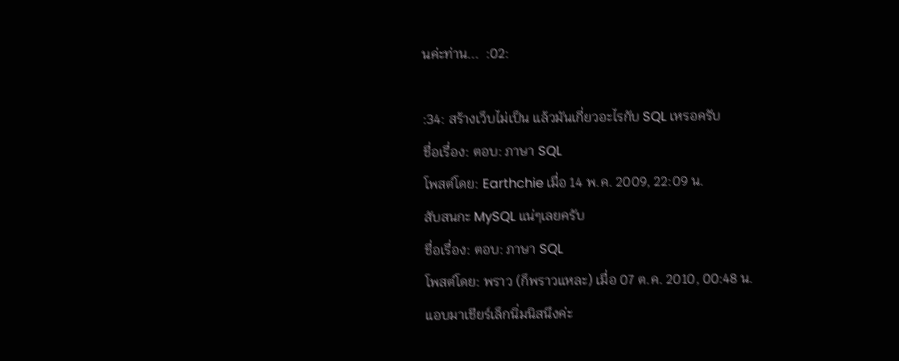นค่ะท่าน...  :02:

:34: สร้างเว็บไม่เป็น แล้วมันเกี่ยวอะไรกับ SQL เหรอครับ
ชื่อเรื่อง: ตอบ: ภาษา SQL
โพสต์โดย: Earthchie เมื่อ 14 พ.ค. 2009, 22:09 น.
สับสนกะ MySQL แน่ๆเลยครับ
ชื่อเรื่อง: ตอบ: ภาษา SQL
โพสต์โดย: พราว (ก็พราวแหละ) เมื่อ 07 ต.ค. 2010, 00:48 น.
แอบมาเชียร์เล็กนิ่มนิสนึงค่ะ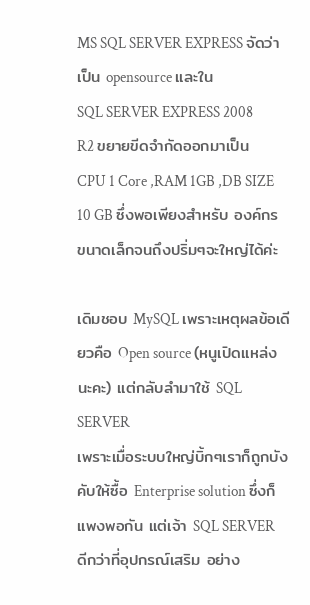MS SQL SERVER EXPRESS จัดว่าเป็น opensource และใน
SQL SERVER EXPRESS 2008 R2 ขยายขีดจำกัดออกมาเป็น
CPU 1 Core ,RAM 1GB ,DB SIZE 10 GB ซึ่งพอเพียงสำหรับ องค์กรขนาดเล็กจนถึงปริ่มๆจะใหญ่ได้ค่ะ

เดิมชอบ MySQL เพราะเหตุผลข้อเดียวคือ Open source (หนูเปิดแหล่งนะคะ) แต่กลับลำมาใช้ SQL SERVER
เพราะเมื่อระบบใหญ่บิ้กๆเราก็ถูกบังคับให้ซื้อ Enterprise solution ซึ่งก็แพงพอกัน แต่เจ้า SQL SERVER
ดีกว่าที่อุปกรณ์เสริม อย่าง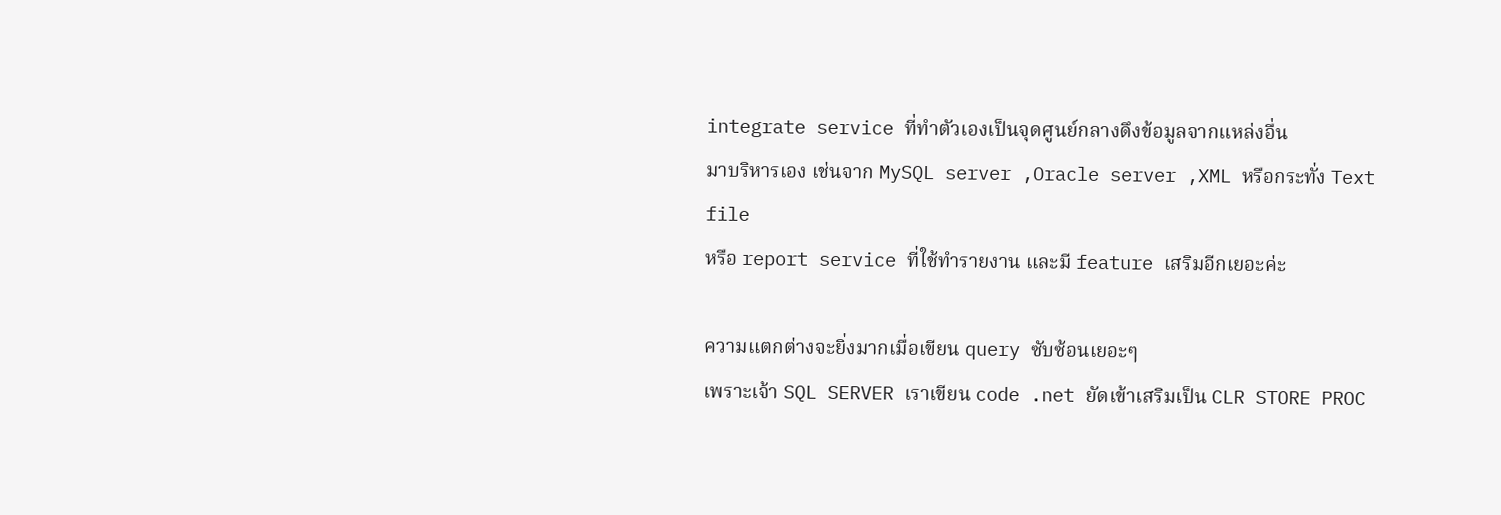integrate service ที่ทำตัวเองเป็นจุดศูนย์กลางดึงข้อมูลจากแหล่งอื่น
มาบริหารเอง เช่นจาก MySQL server ,Oracle server ,XML หรือกระทั่ง Text file
หรือ report service ที่ใช้ทำรายงาน และมี feature เสริมอีกเยอะค่ะ

ความแตกต่างจะยิ่งมากเมื่อเขียน query ซับซ้อนเยอะๆ
เพราะเจ้า SQL SERVER เราเขียน code .net ยัดเข้าเสริมเป็น CLR STORE PROC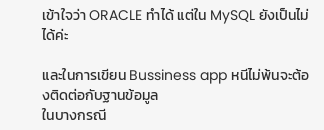เข้าใจว่า ORACLE ทำได้ แต่ใน MySQL ยังเป็นไม่ได้ค่ะ

และในการเขียน Bussiness app หนีไม่พ้นจะต้องติดต่อกับฐานข้อมูล
ในบางกรณี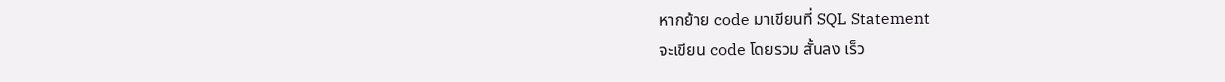หากย้าย code มาเขียนที่ SQL Statement
จะเขียน code โดยรวม สั้นลง เร็ว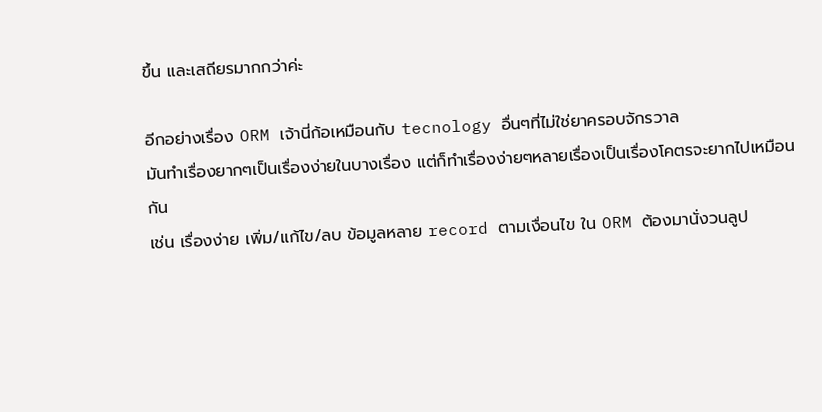ขึ้น และเสถียรมากกว่าค่ะ

อีกอย่างเรื่อง ORM เจ้านี่ก้อเหมือนกับ tecnology อื่นๆที่ไม่ใช่ยาครอบจักรวาล
มันทำเรื่องยากๆเป็นเรื่องง่ายในบางเรื่อง แต่ก็ทำเรื่องง่ายๆหลายเรื่องเป็นเรื่องโคตรจะยากไปเหมือนกัน
เช่น เรื่องง่าย เพิ่ม/แก้ไข/ลบ ข้อมูลหลาย record ตามเงื่อนไข ใน ORM ต้องมานั่งวนลูป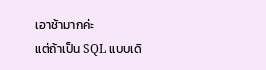เอาช้ามากค่ะ
แต่ถ้าเป็น SQL แบบเดิ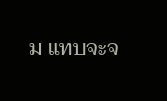ม แทบจะจ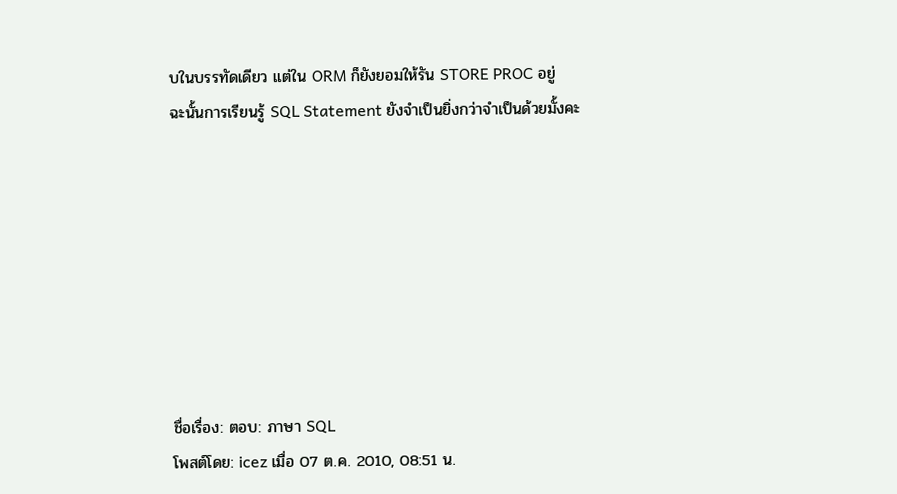บในบรรทัดเดียว แต่ใน ORM ก็ยังยอมให้รัน STORE PROC อยู่
ฉะนั้นการเรียนรู้ SQL Statement ยังจำเป็นยิ่งกว่าจำเป็นด้วยมั้งคะ








ชื่อเรื่อง: ตอบ: ภาษา SQL
โพสต์โดย: icez เมื่อ 07 ต.ค. 2010, 08:51 น.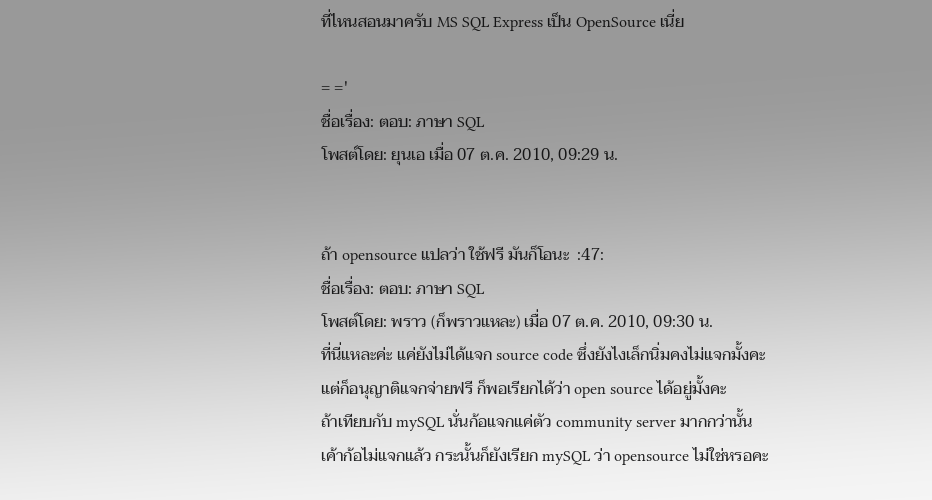ที่ไหนสอนมาครับ MS SQL Express เป็น OpenSource เนี่ย

= ='
ชื่อเรื่อง: ตอบ: ภาษา SQL
โพสต์โดย: ยุนเอ เมื่อ 07 ต.ค. 2010, 09:29 น.


ถ้า opensource แปลว่า ใช้ฟรี มันก็โอนะ  :47:
ชื่อเรื่อง: ตอบ: ภาษา SQL
โพสต์โดย: พราว (ก็พราวแหละ) เมื่อ 07 ต.ค. 2010, 09:30 น.
ที่นี่แหละค่ะ แค่ยังไม่ได้แจก source code ซึ่งยังไงเล็กนิ่มคงไม่แจกมั้งคะ
แต่ก็อนุญาติแจกจ่ายฟรี ก็พอเรียกได้ว่า open source ได้อยู่มั้งคะ
ถ้าเทียบกับ mySQL นั่นก้อแจกแค่ตัว community server มากกว่านั้น
เค้าก้อไม่แจกแล้ว กระนั้นก็ยังเรียก mySQL ว่า opensource ไม่ใช่หรอคะ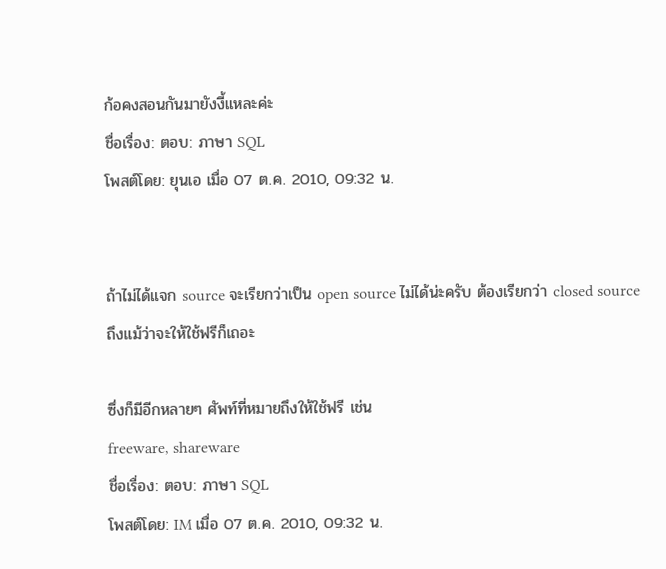ก้อคงสอนกันมายังงี้แหละค่ะ
ชื่อเรื่อง: ตอบ: ภาษา SQL
โพสต์โดย: ยุนเอ เมื่อ 07 ต.ค. 2010, 09:32 น.


ถ้าไม่ได้แจก source จะเรียกว่าเป็น open source ไม่ได้น่ะครับ ต้องเรียกว่า closed source
ถึงแม้ว่าจะให้ใช้ฟรีก็เถอะ

ซึ่งก็มีอีกหลายๆ ศัพท์ที่หมายถึงให้ใช้ฟรี เช่น
freeware, shareware
ชื่อเรื่อง: ตอบ: ภาษา SQL
โพสต์โดย: IM เมื่อ 07 ต.ค. 2010, 09:32 น.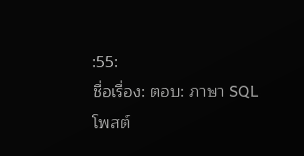:55:
ชื่อเรื่อง: ตอบ: ภาษา SQL
โพสต์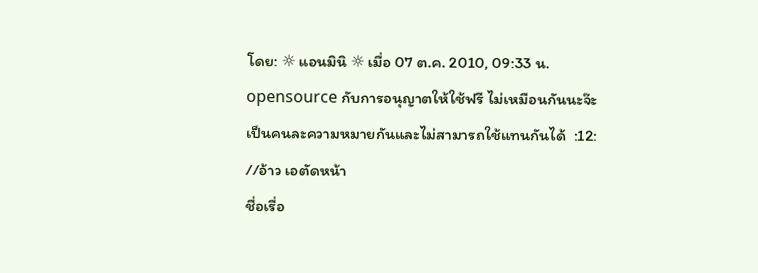โดย: ☼ แอนมินิ ☼ เมื่อ 07 ต.ค. 2010, 09:33 น.
opensource กับการอนุญาตให้ใช้ฟรี ไม่เหมือนกันนะจ๊ะ
เป็นคนละความหมายกันและไม่สามารถใช้แทนกันได้  :12:
//อ้าว เอตัดหน้า
ชื่อเรื่อ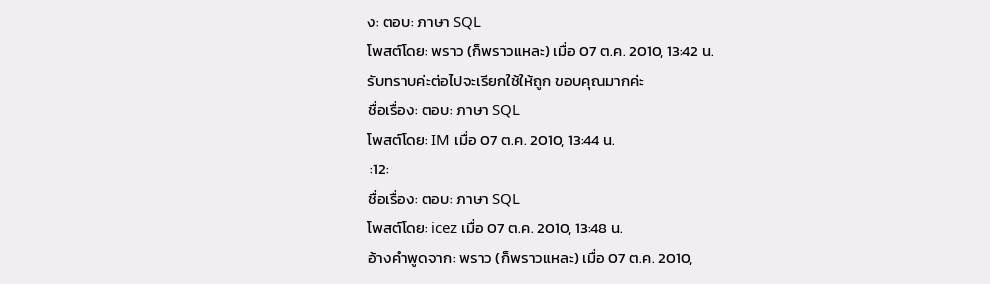ง: ตอบ: ภาษา SQL
โพสต์โดย: พราว (ก็พราวแหละ) เมื่อ 07 ต.ค. 2010, 13:42 น.
รับทราบค่ะต่อไปจะเรียกใช้ให้ถูก ขอบคุณมากค่ะ
ชื่อเรื่อง: ตอบ: ภาษา SQL
โพสต์โดย: IM เมื่อ 07 ต.ค. 2010, 13:44 น.
 :12:
ชื่อเรื่อง: ตอบ: ภาษา SQL
โพสต์โดย: icez เมื่อ 07 ต.ค. 2010, 13:48 น.
อ้างคำพูดจาก: พราว (ก็พราวแหละ) เมื่อ 07 ต.ค. 2010,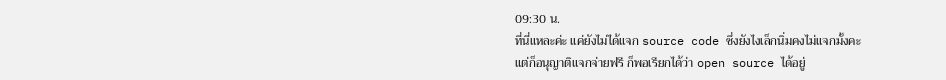09:30 น.
ที่นี่แหละค่ะ แค่ยังไม่ได้แจก source code ซึ่งยังไงเล็กนิ่มคงไม่แจกมั้งคะ
แต่ก็อนุญาติแจกจ่ายฟรี ก็พอเรียกได้ว่า open source ได้อยู่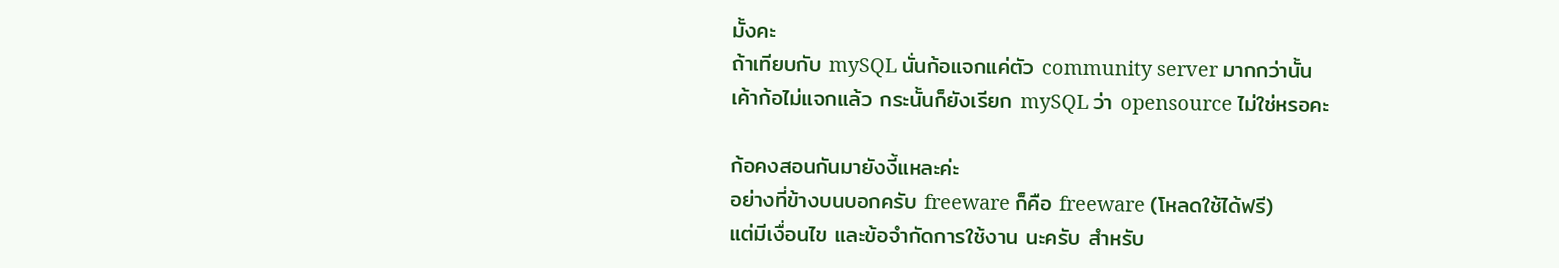มั้งคะ
ถ้าเทียบกับ mySQL นั่นก้อแจกแค่ตัว community server มากกว่านั้น
เค้าก้อไม่แจกแล้ว กระนั้นก็ยังเรียก mySQL ว่า opensource ไม่ใช่หรอคะ

ก้อคงสอนกันมายังงี้แหละค่ะ
อย่างที่ข้างบนบอกครับ freeware ก็คือ freeware (โหลดใช้ได้ฟรี)
แต่มีเงื่อนไข และข้อจำกัดการใช้งาน นะครับ สำหรับ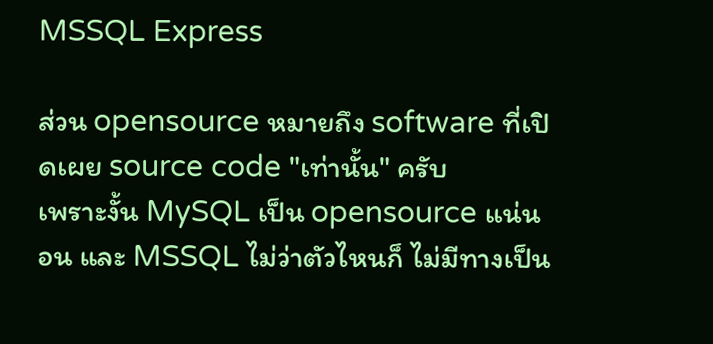MSSQL Express

ส่วน opensource หมายถึง software ที่เปิดเผย source code "เท่านั้น" ครับ
เพราะงั้น MySQL เป็น opensource แน่นอน และ MSSQL ไม่ว่าตัวไหนก็ ไม่มีทางเป็น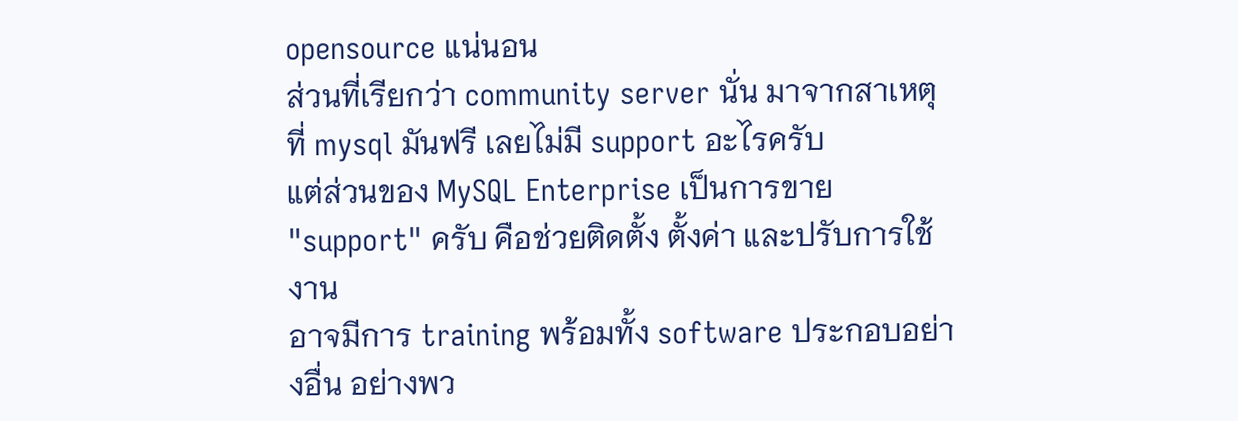opensource แน่นอน
ส่วนที่เรียกว่า community server นั่น มาจากสาเหตุที่ mysql มันฟรี เลยไม่มี support อะไรครับ
แต่ส่วนของ MySQL Enterprise เป็นการขาย "support" ครับ คือช่วยติดตั้ง ตั้งค่า และปรับการใช้งาน
อาจมีการ training พร้อมทั้ง software ประกอบอย่างอื่น อย่างพว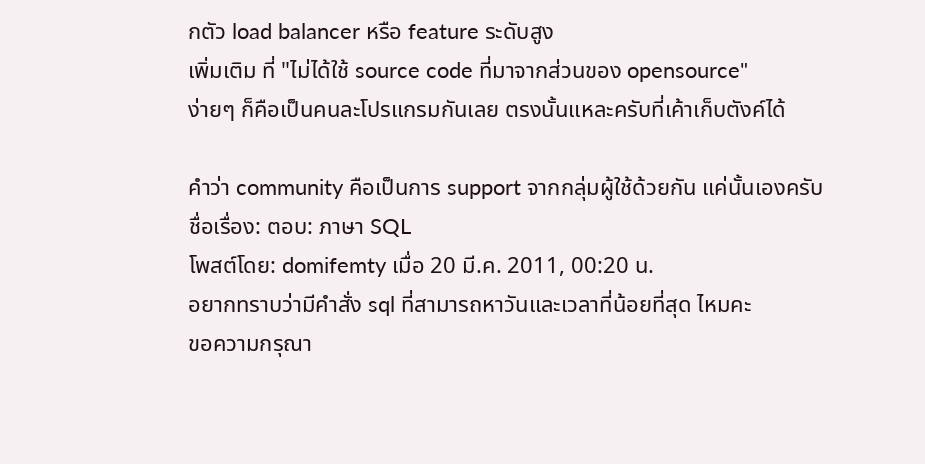กตัว load balancer หรือ feature ระดับสูง
เพิ่มเติม ที่ "ไม่ได้ใช้ source code ที่มาจากส่วนของ opensource"
ง่ายๆ ก็คือเป็นคนละโปรแกรมกันเลย ตรงนั้นแหละครับที่เค้าเก็บตังค์ได้

คำว่า community คือเป็นการ support จากกลุ่มผู้ใช้ด้วยกัน แค่นั้นเองครับ
ชื่อเรื่อง: ตอบ: ภาษา SQL
โพสต์โดย: domifemty เมื่อ 20 มี.ค. 2011, 00:20 น.
อยากทราบว่ามีคำสั่ง sql ที่สามารถหาวันและเวลาที่น้อยที่สุด ไหมคะ
ขอความกรุณา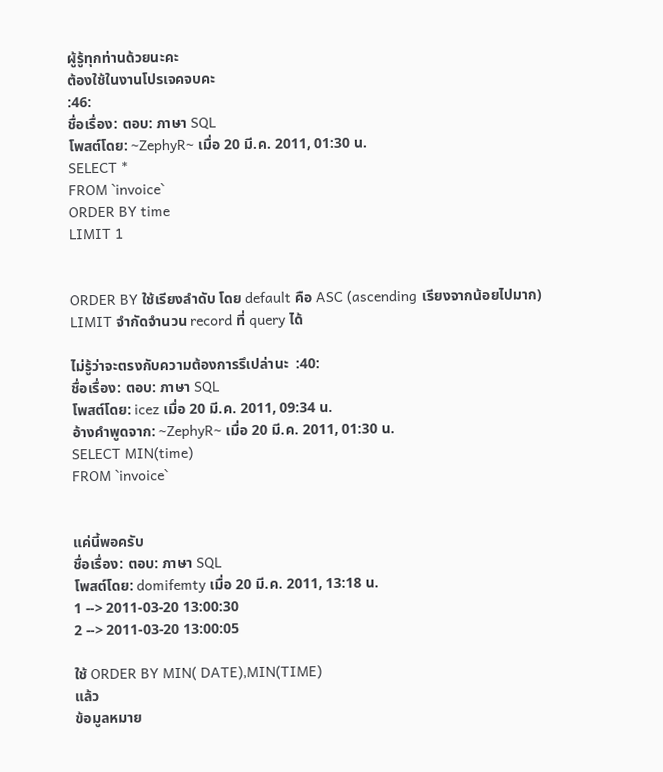ผู้รู้ทุกท่านด้วยนะคะ
ต้องใช้ในงานโปรเจคจบคะ
:46:
ชื่อเรื่อง: ตอบ: ภาษา SQL
โพสต์โดย: ~ZephyR~ เมื่อ 20 มี.ค. 2011, 01:30 น.
SELECT *
FROM `invoice`
ORDER BY time
LIMIT 1


ORDER BY ใช้เรียงลำดับ โดย default คือ ASC (ascending เรียงจากน้อยไปมาก)
LIMIT จำกัดจำนวน record ที่ query ได้

ไม่รู้ว่าจะตรงกับความต้องการรึเปล่านะ  :40:
ชื่อเรื่อง: ตอบ: ภาษา SQL
โพสต์โดย: icez เมื่อ 20 มี.ค. 2011, 09:34 น.
อ้างคำพูดจาก: ~ZephyR~ เมื่อ 20 มี.ค. 2011, 01:30 น.
SELECT MIN(time)
FROM `invoice`


แค่นี้พอครับ
ชื่อเรื่อง: ตอบ: ภาษา SQL
โพสต์โดย: domifemty เมื่อ 20 มี.ค. 2011, 13:18 น.
1 --> 2011-03-20 13:00:30
2 --> 2011-03-20 13:00:05

ใช้ ORDER BY MIN( DATE),MIN(TIME)
แล้ว
ข้อมูลหมาย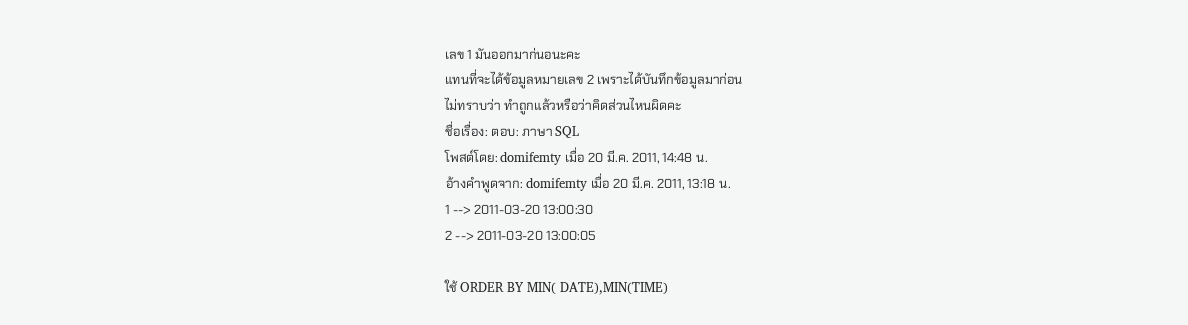เลข 1 มันออกมาก่นอนะคะ
แทนที่จะได้ข้อมูลหมายเลข 2 เพราะได้บันทึกข้อมูลมาก่อน
ไม่ทราบว่า ทำถูกแล้วหรือว่าคิดส่วนไหนผิดคะ
ชื่อเรื่อง: ตอบ: ภาษา SQL
โพสต์โดย: domifemty เมื่อ 20 มี.ค. 2011, 14:48 น.
อ้างคำพูดจาก: domifemty เมื่อ 20 มี.ค. 2011, 13:18 น.
1 --> 2011-03-20 13:00:30
2 --> 2011-03-20 13:00:05

ใช้ ORDER BY MIN( DATE),MIN(TIME)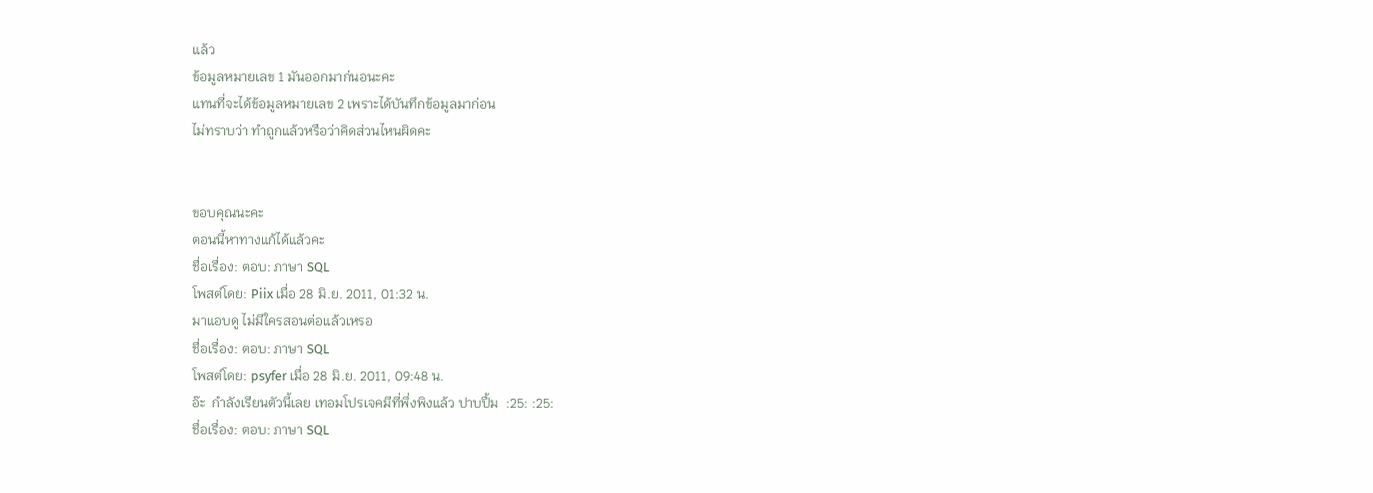แล้ว
ข้อมูลหมายเลข 1 มันออกมาก่นอนะคะ
แทนที่จะได้ข้อมูลหมายเลข 2 เพราะได้บันทึกข้อมูลมาก่อน
ไม่ทราบว่า ทำถูกแล้วหรือว่าคิดส่วนไหนผิดคะ


ขอบคุณนะคะ
ตอนนี้หาทางแก้ได้แล้วคะ
ชื่อเรื่อง: ตอบ: ภาษา SQL
โพสต์โดย: Piix เมื่อ 28 มิ.ย. 2011, 01:32 น.
มาแอบดู ไม่มีใครสอนต่อแล้วเหรอ
ชื่อเรื่อง: ตอบ: ภาษา SQL
โพสต์โดย: psyfer เมื่อ 28 มิ.ย. 2011, 09:48 น.
อ๊ะ  กำลังเรียนตัวนี้เลย เทอมโปรเจคมีที่พึ่งพิงแล้ว ปาบปื้ม  :25: :25:
ชื่อเรื่อง: ตอบ: ภาษา SQL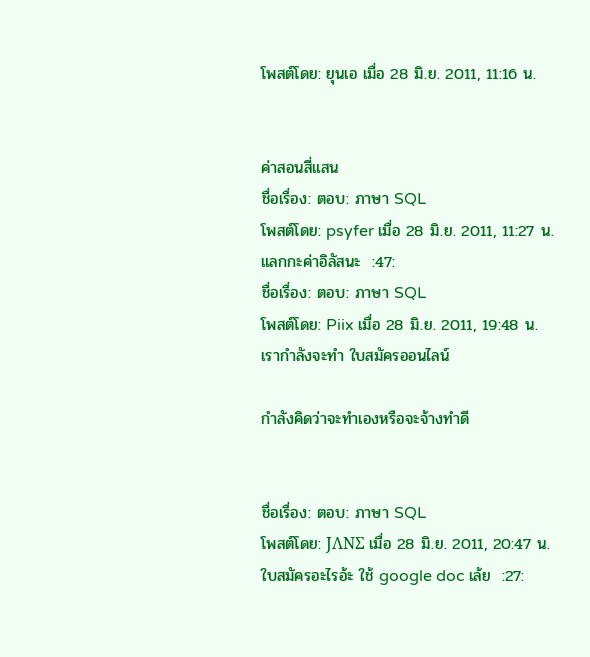โพสต์โดย: ยุนเอ เมื่อ 28 มิ.ย. 2011, 11:16 น.


ค่าสอนสี่แสน
ชื่อเรื่อง: ตอบ: ภาษา SQL
โพสต์โดย: psyfer เมื่อ 28 มิ.ย. 2011, 11:27 น.
แลกกะค่าอิลัสนะ  :47:
ชื่อเรื่อง: ตอบ: ภาษา SQL
โพสต์โดย: Piix เมื่อ 28 มิ.ย. 2011, 19:48 น.
เรากำลังจะทำ ใบสมัครออนไลน์

กำลังคิดว่าจะทำเองหรือจะจ้างทำดี


ชื่อเรื่อง: ตอบ: ภาษา SQL
โพสต์โดย: JΛNΣ เมื่อ 28 มิ.ย. 2011, 20:47 น.
ใบสมัครอะไรอ้ะ ใช้ google doc เล้ย  :27: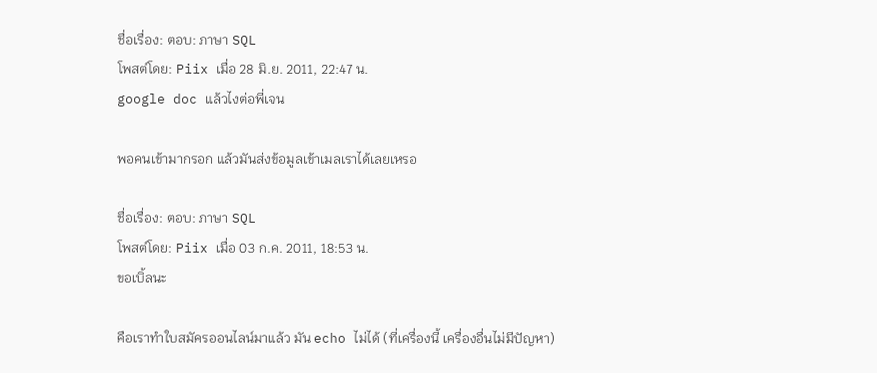ชื่อเรื่อง: ตอบ: ภาษา SQL
โพสต์โดย: Piix เมื่อ 28 มิ.ย. 2011, 22:47 น.
google doc แล้วไงต่อพี่เจน

พอคนเข้ามากรอก แล้วมันส่งข้อมูลเข้าเมลเราได้เลยเหรอ

ชื่อเรื่อง: ตอบ: ภาษา SQL
โพสต์โดย: Piix เมื่อ 03 ก.ค. 2011, 18:53 น.
ขอเบิ้ลนะ

คือเราทำใบสมัครออนไลน์มาแล้ว มัน echo ไม่ได้ (ที่เครื่องนี้ เครื่องอื่นไม่มีปัญหา)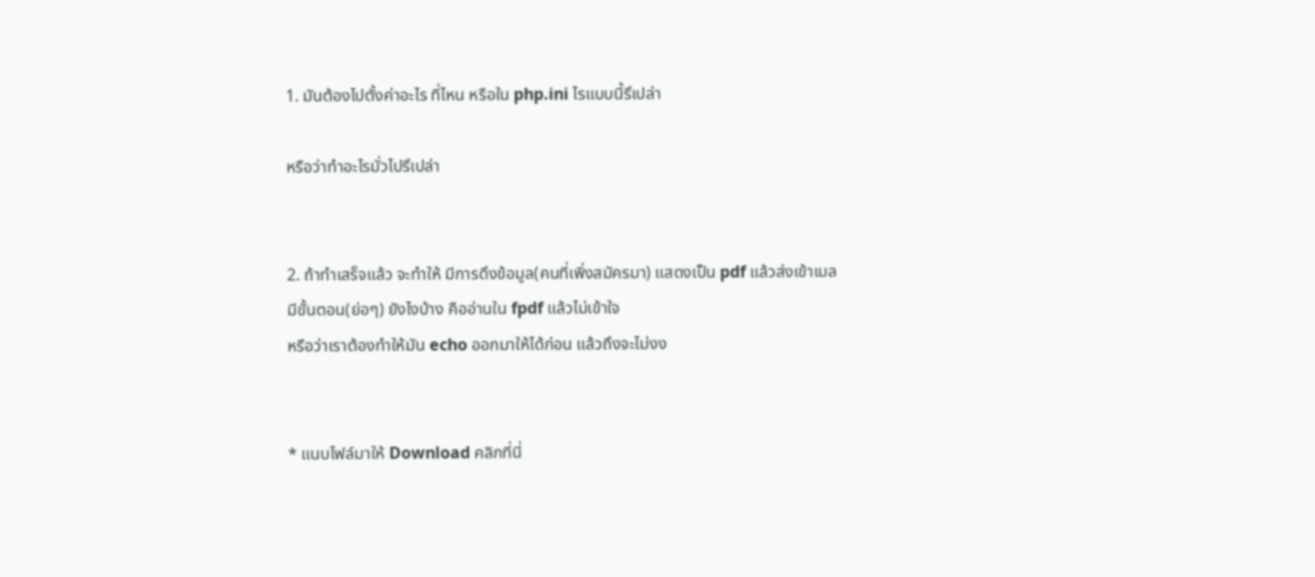1. มันต้องไปตั้งค่าอะไร ที่ไหน หรือใน php.ini ไรแบบนี้รึเปล่า

หรือว่าทำอะไรมั่วไปรึเปล่า


2. ถ้าทำเสร็จแล้ว จะทำให้ มีการดึงข้อมูล(คนที่เพิ่งสมัครมา) แสดงเป็น pdf แล้วส่งเข้าเมล
มีขั้นตอน(ย่อๆ) ยังไงบ้าง คืออ่านใน fpdf แล้วไม่เข้าใจ
หรือว่าเราต้องทำให้มัน echo ออกมาให้ได้ก่อน แล้วถึงจะไม่งง


* แนบไฟล์มาให้ Download คลิกที่นี่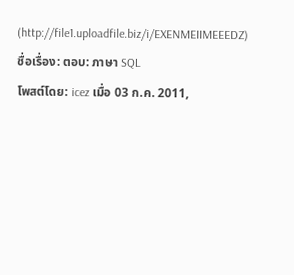(http://file1.uploadfile.biz/i/EXENMEIIMEEEDZ)
ชื่อเรื่อง: ตอบ: ภาษา SQL
โพสต์โดย: icez เมื่อ 03 ก.ค. 2011,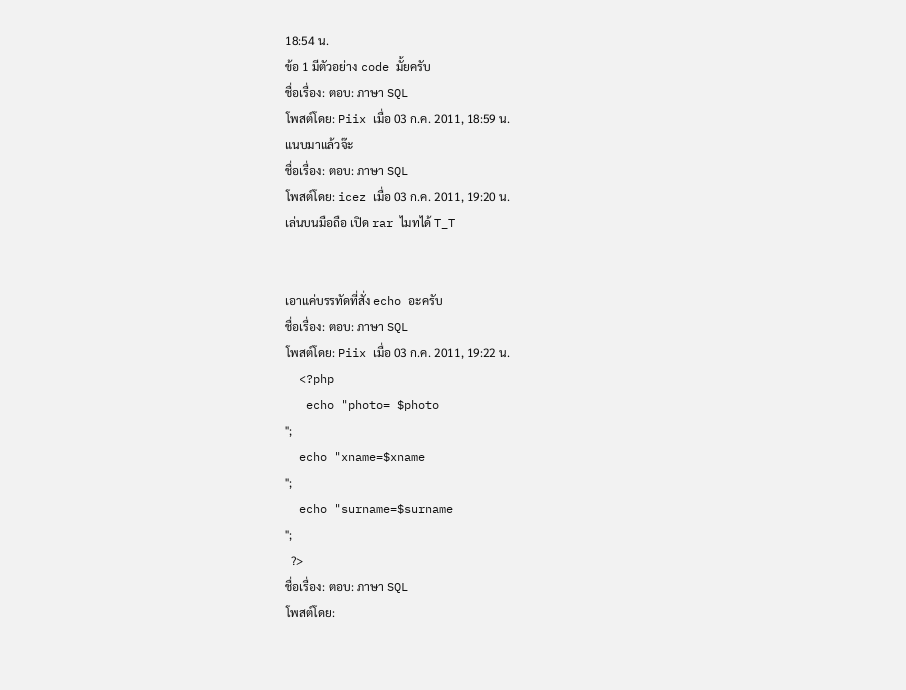18:54 น.
ข้อ 1 มีตัวอย่าง code มั้ยครับ
ชื่อเรื่อง: ตอบ: ภาษา SQL
โพสต์โดย: Piix เมื่อ 03 ก.ค. 2011, 18:59 น.
แนบมาแล้วจ๊ะ
ชื่อเรื่อง: ตอบ: ภาษา SQL
โพสต์โดย: icez เมื่อ 03 ก.ค. 2011, 19:20 น.
เล่นบนมือถือ เปิด rar ไมทได้ T_T


เอาแค่บรรทัดที่สั่ง echo อะครับ
ชื่อเรื่อง: ตอบ: ภาษา SQL
โพสต์โดย: Piix เมื่อ 03 ก.ค. 2011, 19:22 น.
  <?php
   echo "photo= $photo
";
  echo "xname=$xname
";
  echo "surname=$surname
";
  ?>
ชื่อเรื่อง: ตอบ: ภาษา SQL
โพสต์โดย: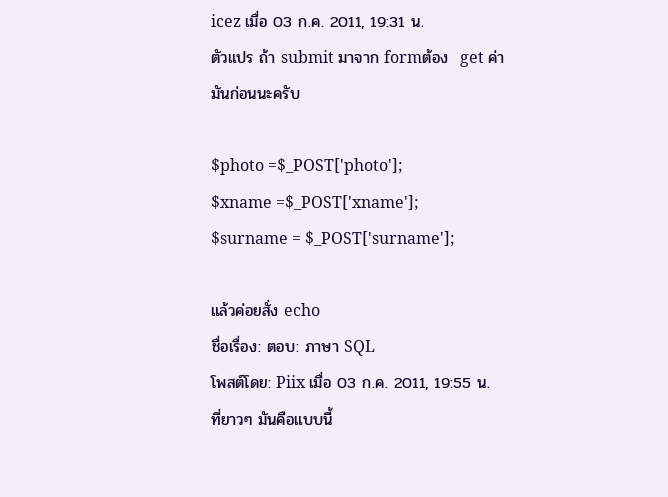icez เมื่อ 03 ก.ค. 2011, 19:31 น.
ตัวแปร ถ้า submit มาจาก formต้อง  get ค่ามันก่อนนะครับ

$photo =$_POST['photo'];
$xname =$_POST['xname'];
$surname = $_POST['surname'];

แล้วค่อยสั่ง echo
ชื่อเรื่อง: ตอบ: ภาษา SQL
โพสต์โดย: Piix เมื่อ 03 ก.ค. 2011, 19:55 น.
ที่ยาวๆ มันคือแบบนี้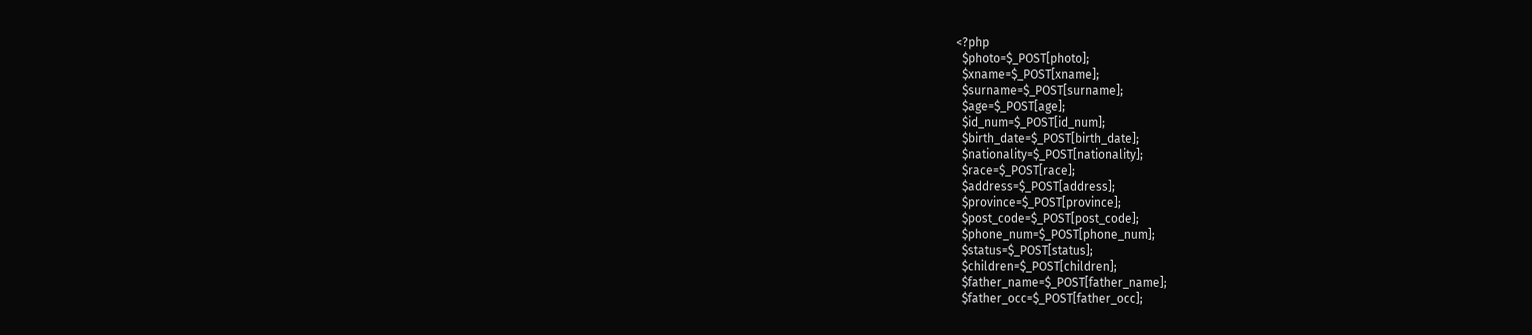<?php
  $photo=$_POST[photo];
  $xname=$_POST[xname];
  $surname=$_POST[surname];
  $age=$_POST[age];
  $id_num=$_POST[id_num];
  $birth_date=$_POST[birth_date];
  $nationality=$_POST[nationality];
  $race=$_POST[race];
  $address=$_POST[address];
  $province=$_POST[province];
  $post_code=$_POST[post_code];
  $phone_num=$_POST[phone_num];
  $status=$_POST[status];
  $children=$_POST[children];
  $father_name=$_POST[father_name];
  $father_occ=$_POST[father_occ];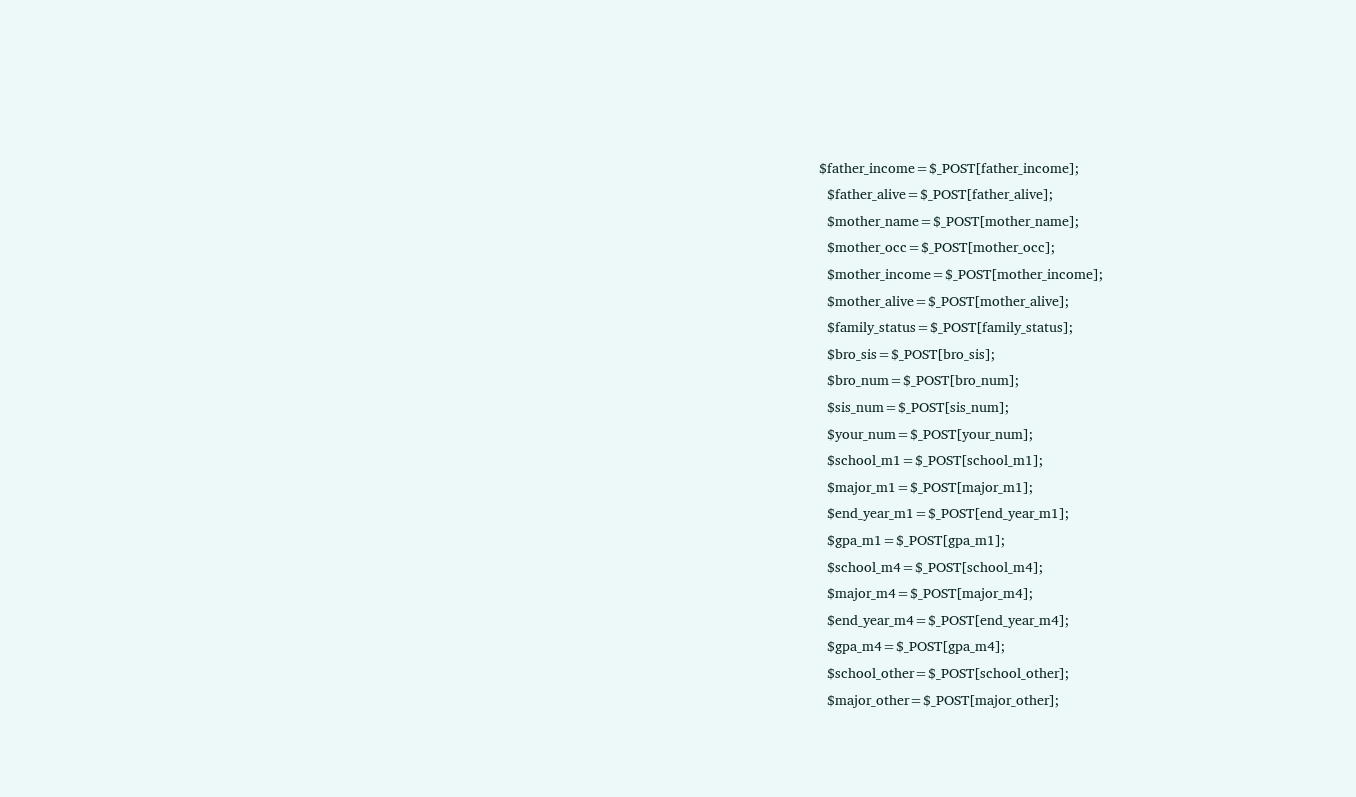$father_income=$_POST[father_income];
  $father_alive=$_POST[father_alive];
  $mother_name=$_POST[mother_name];
  $mother_occ=$_POST[mother_occ];
  $mother_income=$_POST[mother_income];
  $mother_alive=$_POST[mother_alive];
  $family_status=$_POST[family_status];
  $bro_sis=$_POST[bro_sis];
  $bro_num=$_POST[bro_num];
  $sis_num=$_POST[sis_num];
  $your_num=$_POST[your_num];
  $school_m1=$_POST[school_m1];
  $major_m1=$_POST[major_m1];
  $end_year_m1=$_POST[end_year_m1];
  $gpa_m1=$_POST[gpa_m1];
  $school_m4=$_POST[school_m4];
  $major_m4=$_POST[major_m4];
  $end_year_m4=$_POST[end_year_m4];
  $gpa_m4=$_POST[gpa_m4];
  $school_other=$_POST[school_other];
  $major_other=$_POST[major_other];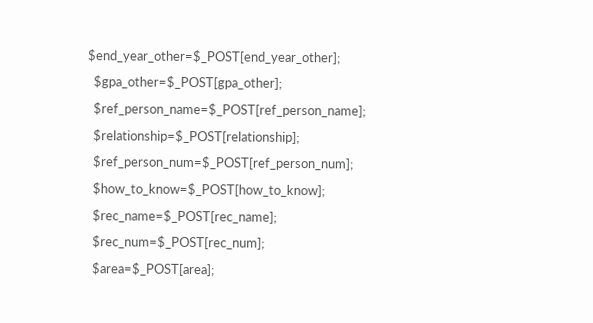$end_year_other=$_POST[end_year_other];
  $gpa_other=$_POST[gpa_other];
  $ref_person_name=$_POST[ref_person_name];
  $relationship=$_POST[relationship];
  $ref_person_num=$_POST[ref_person_num];
  $how_to_know=$_POST[how_to_know];
  $rec_name=$_POST[rec_name];
  $rec_num=$_POST[rec_num];
  $area=$_POST[area];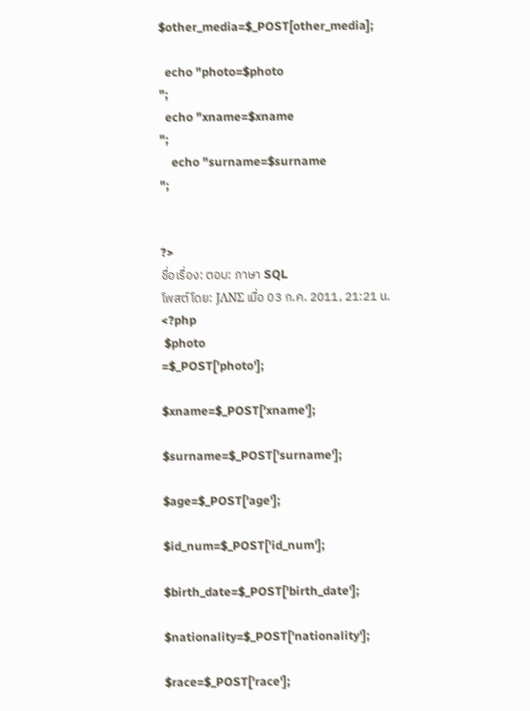$other_media=$_POST[other_media];

  echo "photo=$photo
";
  echo "xname=$xname
";
    echo "surname=$surname
";


?>
ชื่อเรื่อง: ตอบ: ภาษา SQL
โพสต์โดย: JΛNΣ เมื่อ 03 ก.ค. 2011, 21:21 น.
<?php
 $photo
=$_POST['photo'];

$xname=$_POST['xname'];

$surname=$_POST['surname'];

$age=$_POST['age'];

$id_num=$_POST['id_num'];

$birth_date=$_POST['birth_date'];

$nationality=$_POST['nationality'];

$race=$_POST['race'];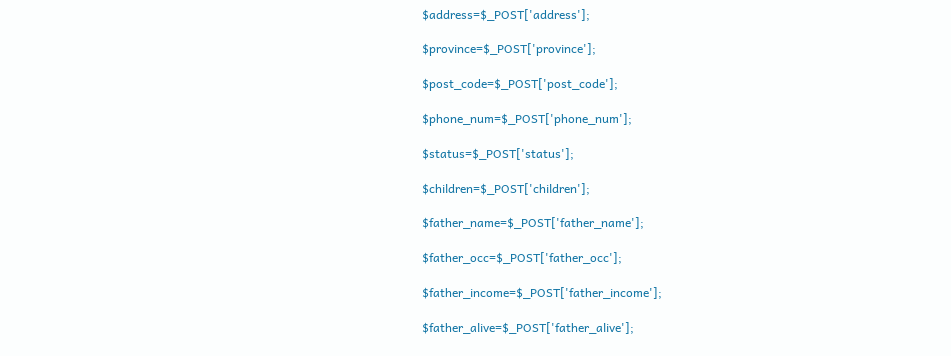$address=$_POST['address'];

$province=$_POST['province'];

$post_code=$_POST['post_code'];

$phone_num=$_POST['phone_num'];

$status=$_POST['status'];

$children=$_POST['children'];

$father_name=$_POST['father_name'];

$father_occ=$_POST['father_occ'];

$father_income=$_POST['father_income'];

$father_alive=$_POST['father_alive'];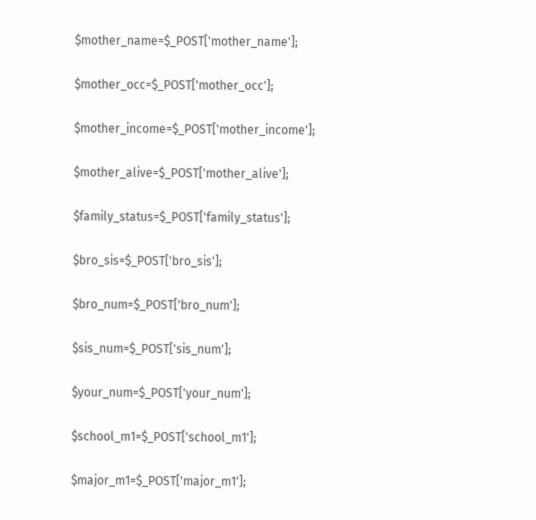$mother_name=$_POST['mother_name'];

$mother_occ=$_POST['mother_occ'];

$mother_income=$_POST['mother_income'];

$mother_alive=$_POST['mother_alive'];

$family_status=$_POST['family_status'];

$bro_sis=$_POST['bro_sis'];

$bro_num=$_POST['bro_num'];

$sis_num=$_POST['sis_num'];

$your_num=$_POST['your_num'];

$school_m1=$_POST['school_m1'];

$major_m1=$_POST['major_m1'];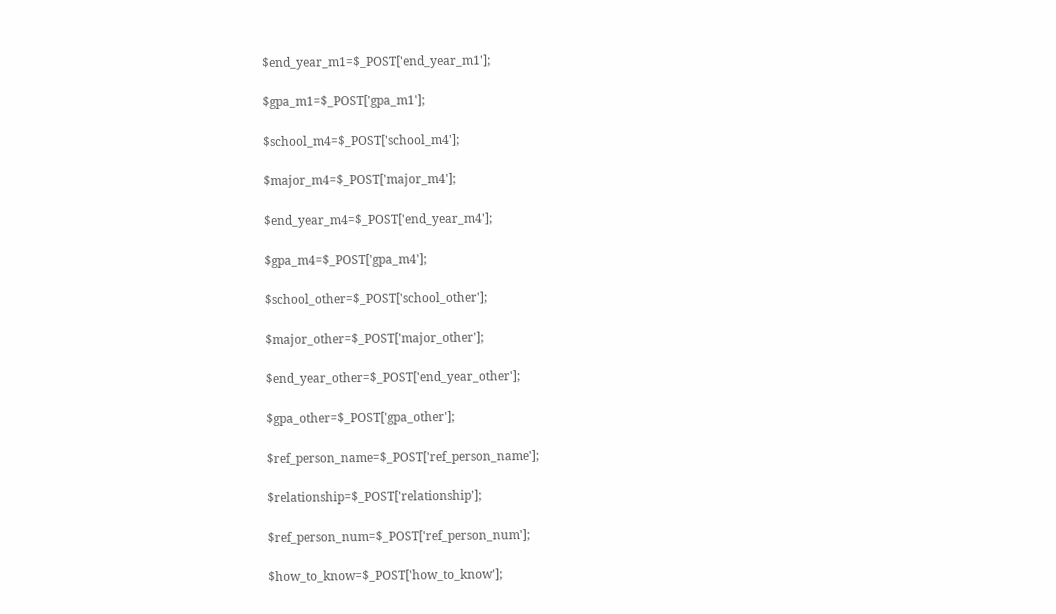$end_year_m1=$_POST['end_year_m1'];

$gpa_m1=$_POST['gpa_m1'];

$school_m4=$_POST['school_m4'];

$major_m4=$_POST['major_m4'];

$end_year_m4=$_POST['end_year_m4'];

$gpa_m4=$_POST['gpa_m4'];

$school_other=$_POST['school_other'];

$major_other=$_POST['major_other'];

$end_year_other=$_POST['end_year_other'];

$gpa_other=$_POST['gpa_other'];

$ref_person_name=$_POST['ref_person_name'];

$relationship=$_POST['relationship'];

$ref_person_num=$_POST['ref_person_num'];

$how_to_know=$_POST['how_to_know'];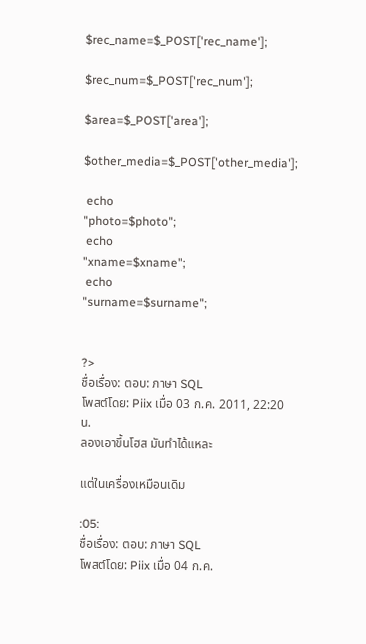$rec_name=$_POST['rec_name'];

$rec_num=$_POST['rec_num'];

$area=$_POST['area'];

$other_media=$_POST['other_media'];

 echo
"photo=$photo";
 echo
"xname=$xname";
 echo
"surname=$surname";


?>
ชื่อเรื่อง: ตอบ: ภาษา SQL
โพสต์โดย: Piix เมื่อ 03 ก.ค. 2011, 22:20 น.
ลองเอาขึ้นโฮส มันทำได้แหละ

แต่ในเครื่องเหมือนเดิม

:05:
ชื่อเรื่อง: ตอบ: ภาษา SQL
โพสต์โดย: Piix เมื่อ 04 ก.ค.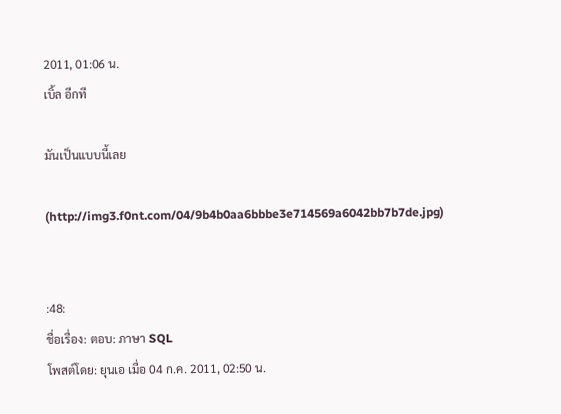2011, 01:06 น.
เบิ้ล อีกที

มันเป็นแบบนี้เลย

(http://img3.f0nt.com/04/9b4b0aa6bbbe3e714569a6042bb7b7de.jpg)


:48:
ชื่อเรื่อง: ตอบ: ภาษา SQL
โพสต์โดย: ยุนเอ เมื่อ 04 ก.ค. 2011, 02:50 น.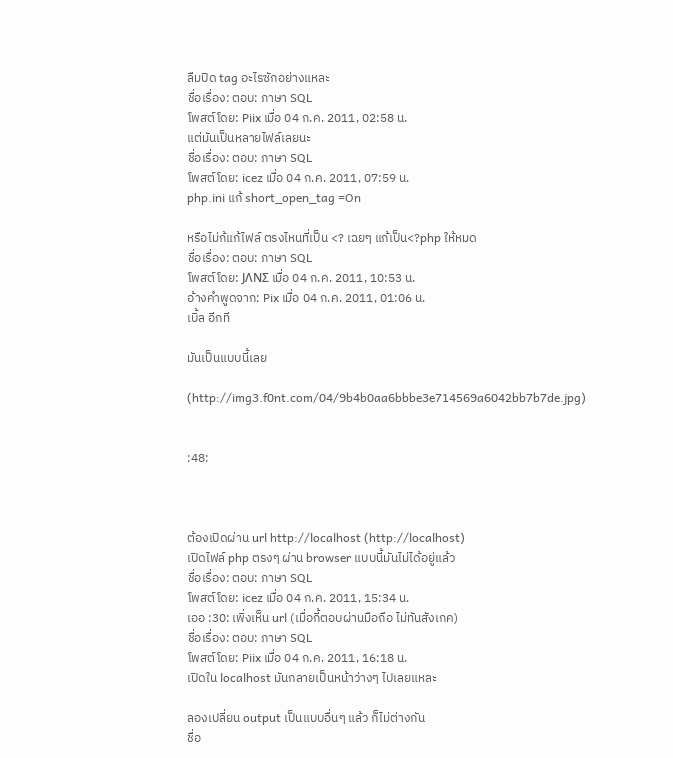ลืมปิด tag อะไรซักอย่างแหละ
ชื่อเรื่อง: ตอบ: ภาษา SQL
โพสต์โดย: Piix เมื่อ 04 ก.ค. 2011, 02:58 น.
แต่มันเป็นหลายไฟล์เลยนะ
ชื่อเรื่อง: ตอบ: ภาษา SQL
โพสต์โดย: icez เมื่อ 04 ก.ค. 2011, 07:59 น.
php.ini แก้ short_open_tag =On

หรือไม่ก้แก้ไฟล์ ตรงไหนที่เป็น <? เฉยๆ แก้เป็น<?php ให้หมด
ชื่อเรื่อง: ตอบ: ภาษา SQL
โพสต์โดย: JΛNΣ เมื่อ 04 ก.ค. 2011, 10:53 น.
อ้างคำพูดจาก: Pix เมื่อ 04 ก.ค. 2011, 01:06 น.
เบิ้ล อีกที

มันเป็นแบบนี้เลย

(http://img3.f0nt.com/04/9b4b0aa6bbbe3e714569a6042bb7b7de.jpg)


:48:



ต้องเปิดผ่าน url http://localhost (http://localhost)
เปิดไฟล์ php ตรงๆ ผ่าน browser แบบนี้มันไม่ได้อยู่แล้ว
ชื่อเรื่อง: ตอบ: ภาษา SQL
โพสต์โดย: icez เมื่อ 04 ก.ค. 2011, 15:34 น.
เออ :30: เพิ่งเห็น url (เมื่อกี้ตอบผ่านมือถือ ไม่ทันสังเกค)
ชื่อเรื่อง: ตอบ: ภาษา SQL
โพสต์โดย: Piix เมื่อ 04 ก.ค. 2011, 16:18 น.
เปิดใน localhost มันกลายเป็นหน้าว่างๆ ไปเลยแหละ

ลองเปลี่ยน output เป็นแบบอื่นๆ แล้ว ก็ไม่ต่างกัน
ชื่อ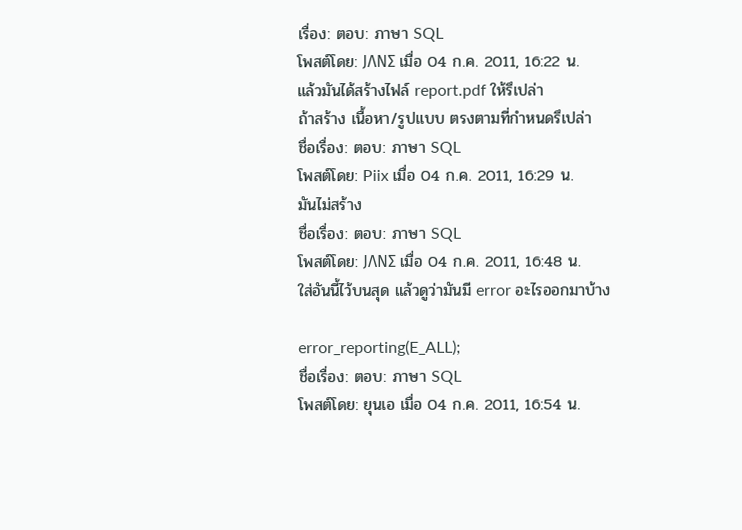เรื่อง: ตอบ: ภาษา SQL
โพสต์โดย: JΛNΣ เมื่อ 04 ก.ค. 2011, 16:22 น.
แล้วมันได้สร้างไฟล์ report.pdf ให้รึเปล่า
ถ้าสร้าง เนื้อหา/รูปแบบ ตรงตามที่กำหนดรึเปล่า
ชื่อเรื่อง: ตอบ: ภาษา SQL
โพสต์โดย: Piix เมื่อ 04 ก.ค. 2011, 16:29 น.
มันไม่สร้าง
ชื่อเรื่อง: ตอบ: ภาษา SQL
โพสต์โดย: JΛNΣ เมื่อ 04 ก.ค. 2011, 16:48 น.
ใส่อันนี้ไว้บนสุด แล้วดูว่ามันมี error อะไรออกมาบ้าง

error_reporting(E_ALL);
ชื่อเรื่อง: ตอบ: ภาษา SQL
โพสต์โดย: ยุนเอ เมื่อ 04 ก.ค. 2011, 16:54 น.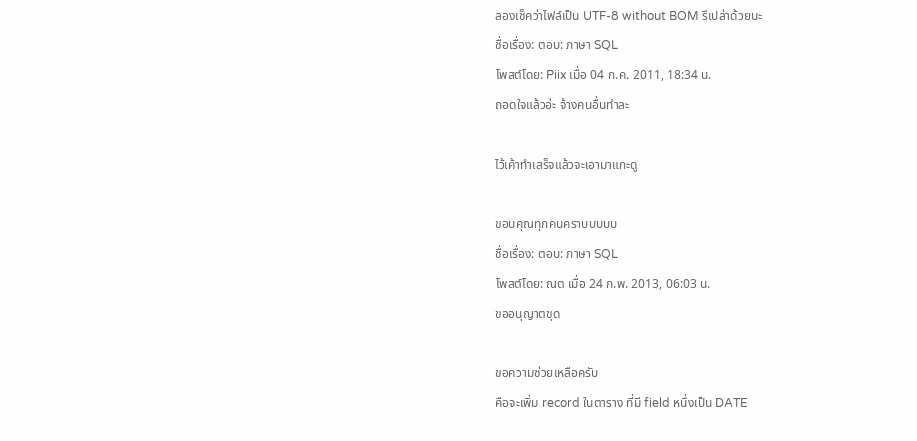ลองเช็คว่าไฟล์เป็น UTF-8 without BOM รึเปล่าด้วยนะ
ชื่อเรื่อง: ตอบ: ภาษา SQL
โพสต์โดย: Piix เมื่อ 04 ก.ค. 2011, 18:34 น.
ถอดใจแล้วอ่ะ จ้างคนอื่นทำละ

ไว้เค้าทำเสร็จแล้วจะเอามาแกะดู

ขอบคุณทุกคนคราบบบบบ
ชื่อเรื่อง: ตอบ: ภาษา SQL
โพสต์โดย: ณต เมื่อ 24 ก.พ. 2013, 06:03 น.
ขออนุญาตขุด

ขอความช่วยเหลือครับ
คือจะเพิ่ม record ในตาราง ที่มี field หนึ่งเป็น DATE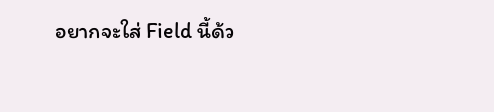อยากจะใส่ Field นี้ด้ว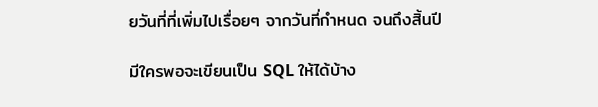ยวันที่ที่เพิ่มไปเรื่อยๆ จากวันที่กำหนด จนถึงสิ้นปี

มีใครพอจะเขียนเป็น SQL ให้ได้บ้าง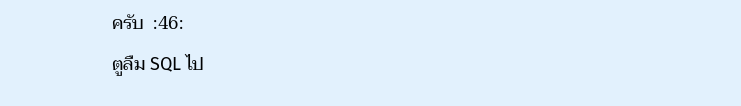ครับ  :46:
ตูลืม SQL ไป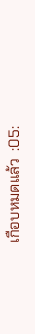เกือบหมดแล้ว  :05: